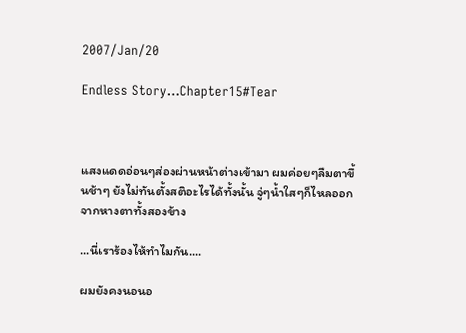2007/Jan/20

Endless Story…Chapter15#Tear



แสงแดดอ่อนๆส่องผ่านหน้าต่างเข้ามา ผมค่อยๆลืมตาขึ้นช้าๆ ยังไม่ทันตั้งสติอะไรได้ทั้งนั้น จู่ๆน้ำใสๆก็ไหลออกจากหางตาทั้งสองข้าง

...นี่เราร้องไห้ทำไมกัน....

ผมยังคงนอนอ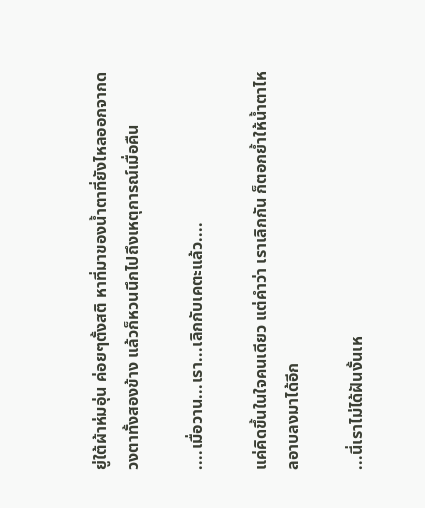ยู่ใต้ผ้าห่มอุ่น ค่อยๆตั้งสติ หาที่มาของน้ำตาที่ยังไหลออกจากดวงตาทั้งสองข้าง แล้วก็หวนนึกไปถึงเหตุการณ์เมื่อคืน

....เมื่อวาน...เรา...เลิกกับเคตะแล้ว....

แค่คิดขึ้นในใจคนเดียว แต่คำว่า เราเลิกกัน ก็ตอกย้ำให้น้ำตาไหลอาบลงมาได้อีก

...นี่เราไม่ได้ฝันงั้นเห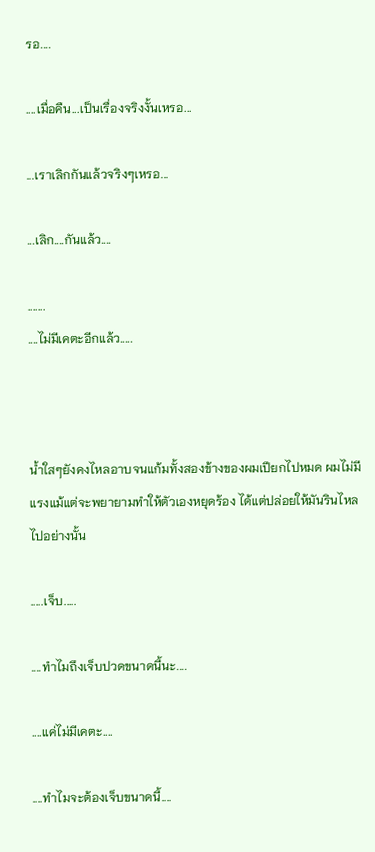รอ....

....เมื่อคืน...เป็นเรื่องจริงงั้นเหรอ...

...เราเลิกกันแล้วจริงๆเหรอ...

...เลิก....กันแล้ว....

.......
....ไม่มีเคตะอีกแล้ว.....



น้ำใสๆยังคงไหลอาบจนแก้มทั้งสองข้างของผมเปียกไปหมด ผมไม่มีแรงแม้แต่จะพยายามทำให้ตัวเองหยุดร้อง ได้แต่ปล่อยให้มันรินไหลไปอย่างนั้น

.....เจ็บ.....

....ทำไมถึงเจ็บปวดขนาดนี้นะ....

....แค่ไม่มีเคตะ....

....ทำไมจะต้องเจ็บขนาดนี้....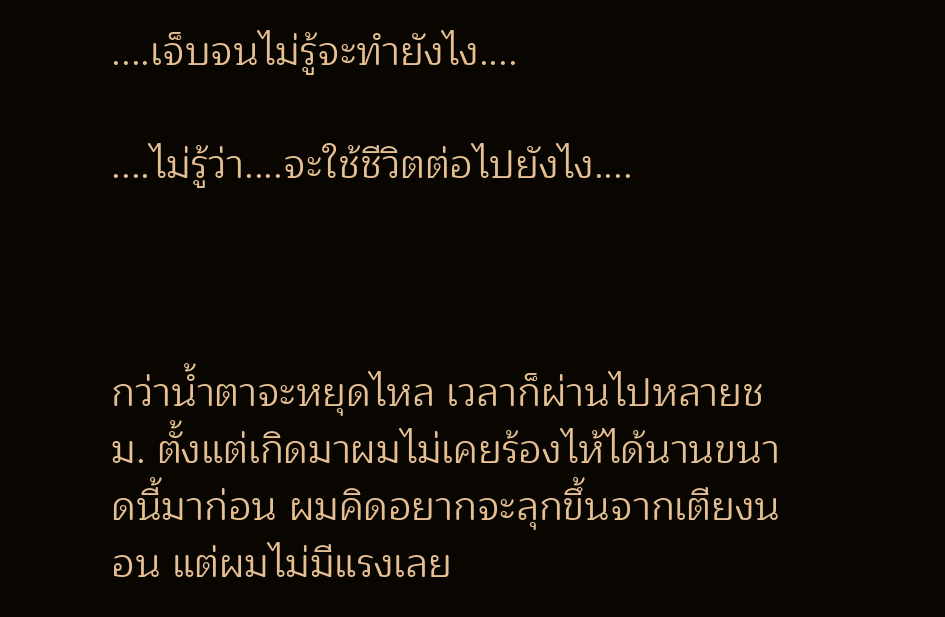....เจ็บจนไม่รู้จะทำยังไง....

....ไม่รู้ว่า....จะใช้ชีวิตต่อไปยังไง....



กว่าน้ำตาจะหยุดไหล เวลาก็ผ่านไปหลายชม. ตั้งแต่เกิดมาผมไม่เคยร้องไห้ได้นานขนาดนี้มาก่อน ผมคิดอยากจะลุกขึ้นจากเตียงนอน แต่ผมไม่มีแรงเลย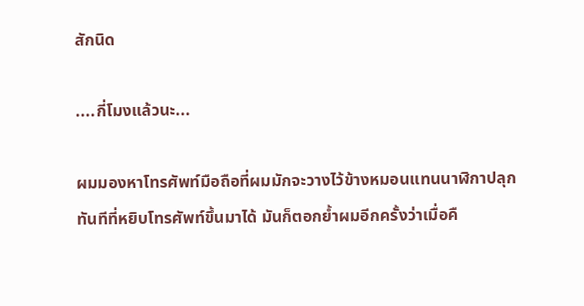สักนิด

....กี่โมงแล้วนะ...

ผมมองหาโทรศัพท์มือถือที่ผมมักจะวางไว้ข้างหมอนแทนนาฬิกาปลุก ทันทีที่หยิบโทรศัพท์ขึ้นมาได้ มันก็ตอกย้ำผมอีกครั้งว่าเมื่อคื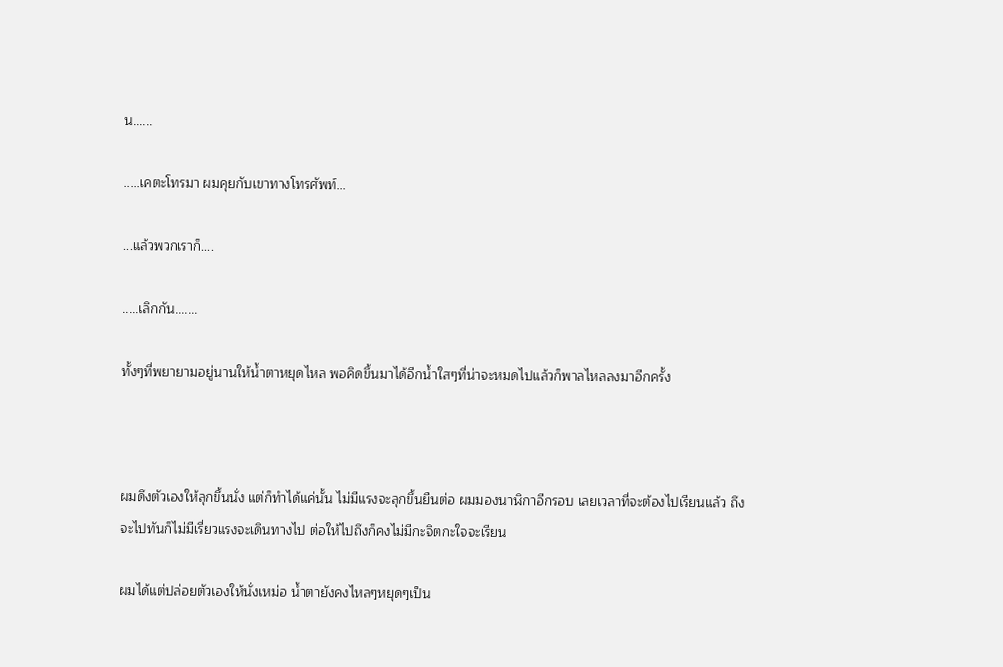น......

.....เคตะโทรมา ผมคุยกับเขาทางโทรศัพท์...

...แล้วพวกเราก็....

.....เลิกกัน.......

ทั้งๆที่พยายามอยู่นานให้น้ำตาหยุดไหล พอคิดขึ้นมาได้อีกน้ำใสๆที่น่าจะหมดไปแล้วก็พาลไหลลงมาอีกครั้ง



ผมดึงตัวเองให้ลุกขึ้นนั่ง แต่ก็ทำได้แค่นั้น ไม่มีแรงจะลุกขึ้นยืนต่อ ผมมองนาฬิกาอีกรอบ เลยเวลาที่จะต้องไปเรียนแล้ว ถึงจะไปทันก็ไม่มีเรี่ยวแรงจะเดินทางไป ต่อให้ไปถึงก็คงไม่มีกะจิตกะใจจะเรียน

ผมได้แต่ปล่อยตัวเองให้นั่งเหม่อ น้ำตายังคงไหลๆหยุดๆเป็น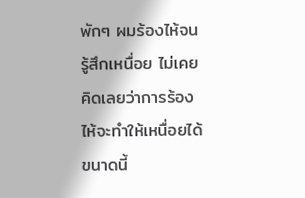พักๆ ผมร้องไห้จนรู้สึกเหนื่อย ไม่เคยคิดเลยว่าการร้องไห้จะทำให้เหนื่อยได้ขนาดนี้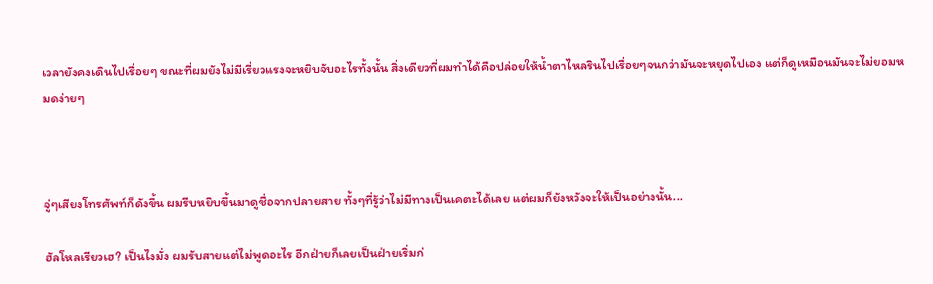เวลายังคงเดินไปเรื่อยๆ ขณะที่ผมยังไม่มีเรี่ยวแรงจะหยิบจับอะไรทั้งนั้น สิ่งเดียวที่ผมทำได้คือปล่อยให้น้ำตาไหลรินไปเรื่อยๆจนกว่ามันจะหยุดไปเอง แต่ก็ดูเหมือนมันจะไม่ยอมหมดง่ายๆ



จู่ๆเสียงโทรศัพท์ก็ดังขึ้น ผมรีบหยิบขึ้นมาดูชื่อจากปลายสาย ทั้งๆที่รู้ว่าไม่มีทางเป็นเคตะได้เลย แต่ผมก็ยังหวังจะให้เป็นอย่างนั้น...

ฮัลโหลเรียวเฮ? เป็นไงมั่ง ผมรับสายแต่ไม่พูดอะไร อีกฝ่ายก็เลยเป็นฝ่ายเริ่มก่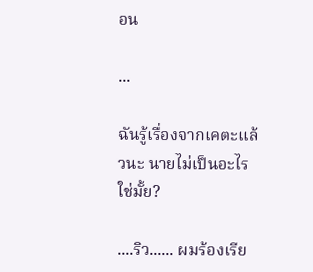อน

...

ฉันรู้เรื่องจากเคตะแล้วนะ นายไม่เป็นอะไรใช่มั้ย?

....ริว...... ผมร้องเรีย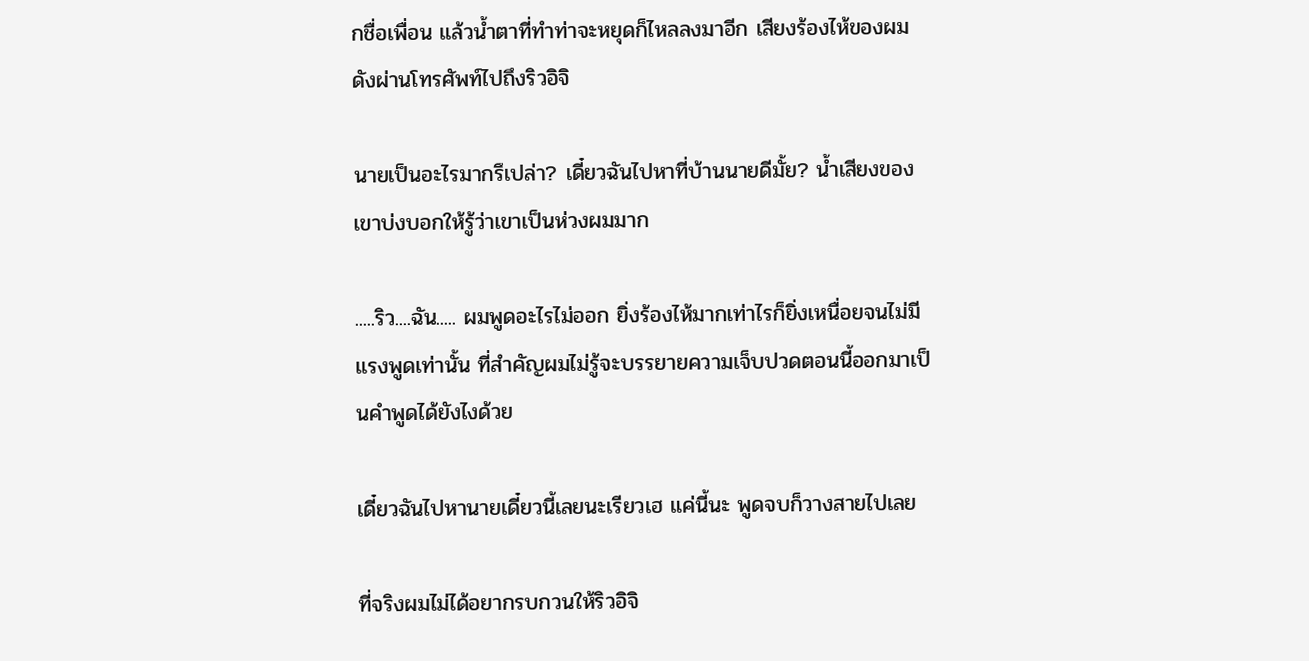กชื่อเพื่อน แล้วน้ำตาที่ทำท่าจะหยุดก็ไหลลงมาอีก เสียงร้องไห้ของผมดังผ่านโทรศัพท์ไปถึงริวอิจิ

นายเป็นอะไรมากรึเปล่า? เดี๋ยวฉันไปหาที่บ้านนายดีมั้ย? น้ำเสียงของเขาบ่งบอกให้รู้ว่าเขาเป็นห่วงผมมาก

.....ริว....ฉัน..... ผมพูดอะไรไม่ออก ยิ่งร้องไห้มากเท่าไรก็ยิ่งเหนื่อยจนไม่มีแรงพูดเท่านั้น ที่สำคัญผมไม่รู้จะบรรยายความเจ็บปวดตอนนี้ออกมาเป็นคำพูดได้ยังไงด้วย

เดี๋ยวฉันไปหานายเดี๋ยวนี้เลยนะเรียวเฮ แค่นี้นะ พูดจบก็วางสายไปเลย

ที่จริงผมไม่ได้อยากรบกวนให้ริวอิจิ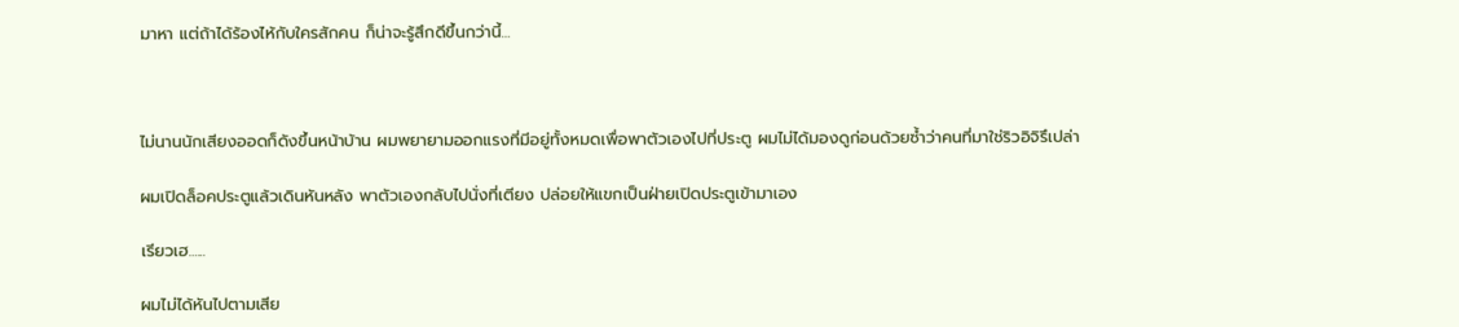มาหา แต่ถ้าได้ร้องไห้กับใครสักคน ก็น่าจะรู้สึกดีขึ้นกว่านี้...



ไม่นานนักเสียงออดก็ดังขึ้นหน้าบ้าน ผมพยายามออกแรงที่มีอยู่ทั้งหมดเพื่อพาตัวเองไปที่ประตู ผมไม่ได้มองดูก่อนด้วยซ้ำว่าคนที่มาใช่ริวอิจิรึเปล่า

ผมเปิดล็อคประตูแล้วเดินหันหลัง พาตัวเองกลับไปนั่งที่เตียง ปล่อยให้แขกเป็นฝ่ายเปิดประตูเข้ามาเอง

เรียวเฮ......

ผมไม่ได้หันไปตามเสีย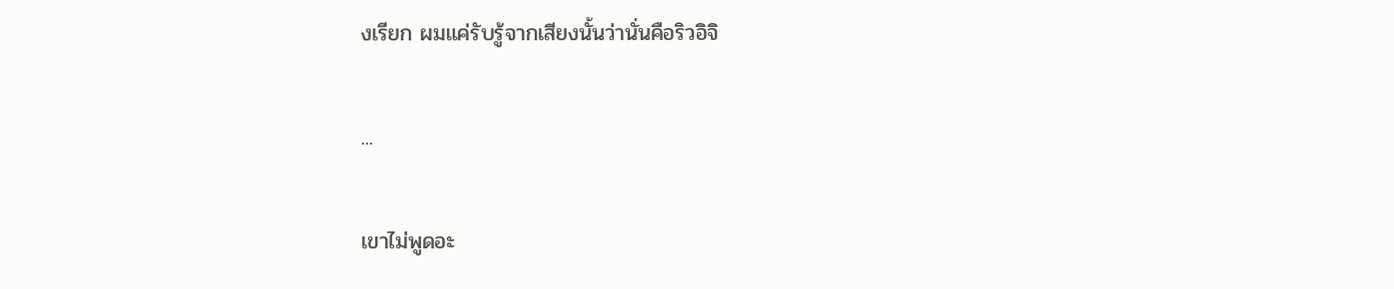งเรียก ผมแค่รับรู้จากเสียงนั้นว่านั่นคือริวอิจิ

...

เขาไม่พูดอะ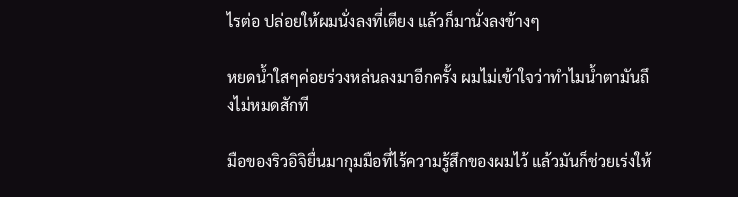ไรต่อ ปล่อยให้ผมนั่งลงที่เตียง แล้วก็มานั่งลงข้างๆ

หยดน้ำใสๆค่อยร่วงหล่นลงมาอีกครั้ง ผมไม่เข้าใจว่าทำไมน้ำตามันถึงไม่หมดสักที

มือของริวอิจิยื่นมากุมมือที่ไร้ความรู้สึกของผมไว้ แล้วมันก็ช่วยเร่งให้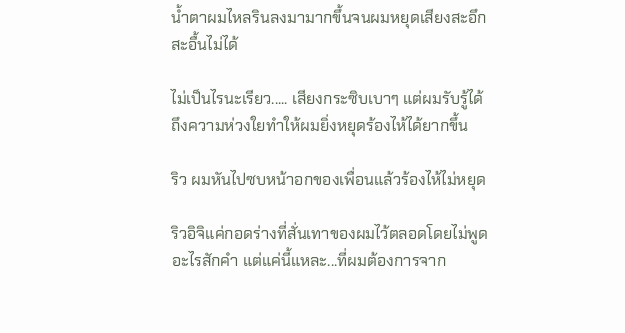น้ำตาผมไหลรินลงมามากขึ้นจนผมหยุดเสียงสะอึกสะอื้นไม่ได้

ไม่เป็นไรนะเรียว..... เสียงกระซิบเบาๆ แต่ผมรับรู้ได้ถึงความห่วงใยทำให้ผมยิ่งหยุดร้องไห้ได้ยากขึ้น

ริว ผมหันไปซบหน้าอกของเพื่อนแล้วร้องไห้ไม่หยุด

ริวอิจิแค่กอดร่างที่สั่นเทาของผมไว้ตลอดโดยไม่พูดอะไรสักคำ แต่แค่นี้แหละ...ที่ผมต้องการจาก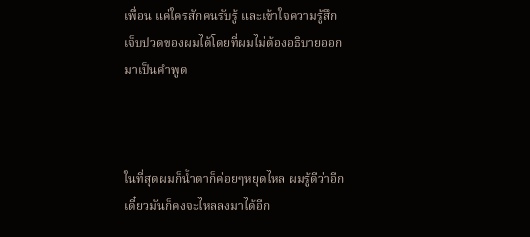เพื่อน แค่ใครสักคนรับรู้ และเข้าใจความรู้สึกเจ็บปวดของผมได้โดยที่ผมไม่ต้องอธิบายออกมาเป็นคำพูด



ในที่สุดผมก็น้ำตาก็ค่อยๆหยุดไหล ผมรู้ดีว่าอีกเดี๋ยวมันก็คงจะไหลลงมาได้อีก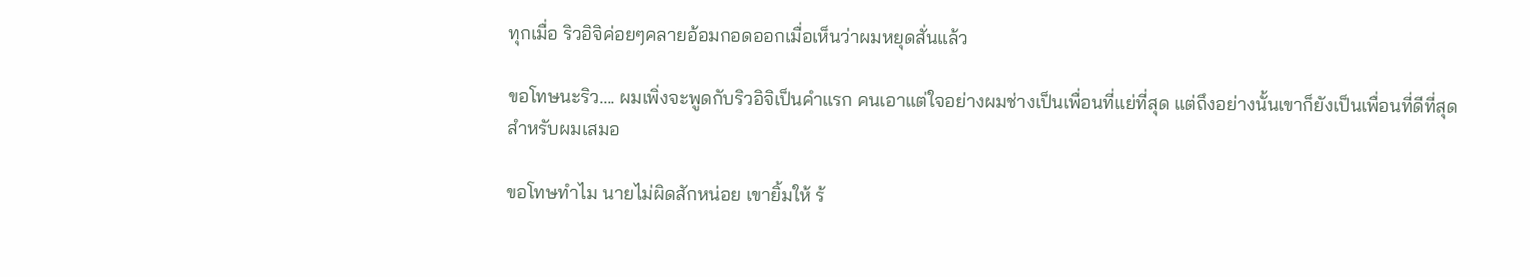ทุกเมื่อ ริวอิจิค่อยๆคลายอ้อมกอดออกเมื่อเห็นว่าผมหยุดสั่นแล้ว

ขอโทษนะริว.... ผมเพิ่งจะพูดกับริวอิจิเป็นคำแรก คนเอาแต่ใจอย่างผมช่างเป็นเพื่อนที่แย่ที่สุด แต่ถึงอย่างนั้นเขาก็ยังเป็นเพื่อนที่ดีที่สุดสำหรับผมเสมอ

ขอโทษทำไม นายไม่ผิดสักหน่อย เขายิ้มให้ ร้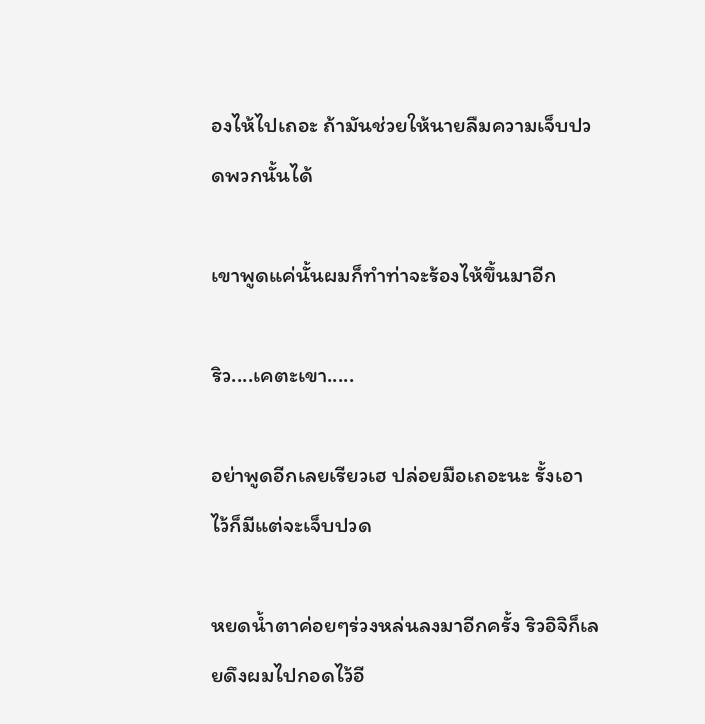องไห้ไปเถอะ ถ้ามันช่วยให้นายลืมความเจ็บปวดพวกนั้นได้

เขาพูดแค่นั้นผมก็ทำท่าจะร้องไห้ขึ้นมาอีก

ริว....เคตะเขา.....

อย่าพูดอีกเลยเรียวเฮ ปล่อยมือเถอะนะ รั้งเอาไว้ก็มีแต่จะเจ็บปวด

หยดน้ำตาค่อยๆร่วงหล่นลงมาอีกครั้ง ริวอิจิก็เลยดึงผมไปกอดไว้อี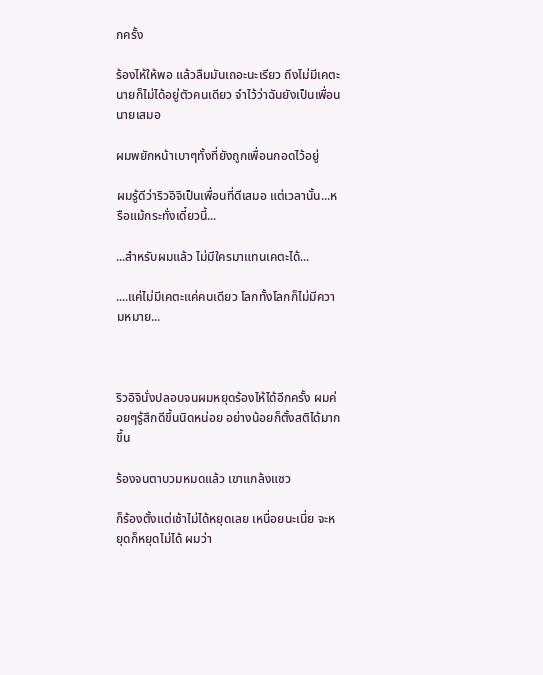กครั้ง

ร้องไห้ให้พอ แล้วลืมมันเถอะนะเรียว ถึงไม่มีเคตะ นายก็ไม่ได้อยู่ตัวคนเดียว จำไว้ว่าฉันยังเป็นเพื่อนนายเสมอ

ผมพยักหน้าเบาๆทั้งที่ยังถูกเพื่อนกอดไว้อยู่

ผมรู้ดีว่าริวอิจิเป็นเพื่อนที่ดีเสมอ แต่เวลานั้น...หรือแม้กระทั่งเดี๋ยวนี้...

...สำหรับผมแล้ว ไม่มีใครมาแทนเคตะได้...

....แค่ไม่มีเคตะแค่คนเดียว โลกทั้งโลกก็ไม่มีความหมาย...



ริวอิจินั่งปลอบจนผมหยุดร้องไห้ได้อีกครั้ง ผมค่อยๆรู้สึกดีขึ้นนิดหน่อย อย่างน้อยก็ตั้งสติได้มากขึ้น

ร้องจนตาบวมหมดแล้ว เขาแกล้งแซว

ก็ร้องตั้งแต่เช้าไม่ได้หยุดเลย เหนื่อยนะเนี่ย จะหยุดก็หยุดไม่ได้ ผมว่า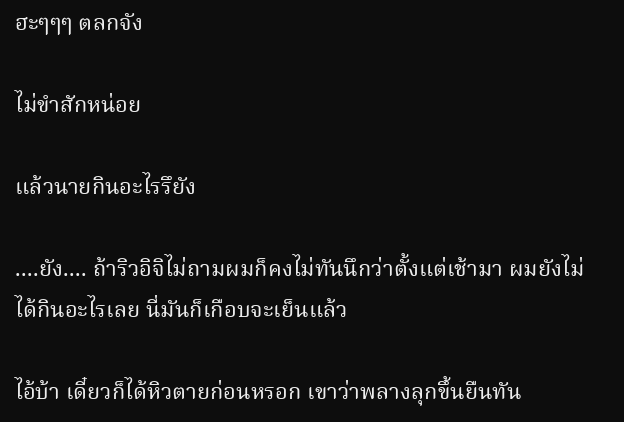ฮะๆๆๆ ตลกจัง

ไม่ขำสักหน่อย

แล้วนายกินอะไรรึยัง

....ยัง.... ถ้าริวอิจิไม่ถามผมก็คงไม่ทันนึกว่าตั้งแต่เช้ามา ผมยังไม่ได้กินอะไรเลย นี่มันก็เกือบจะเย็นแล้ว

ไอ้บ้า เดี๋ยวก็ได้หิวตายก่อนหรอก เขาว่าพลางลุกขึ้นยืนทัน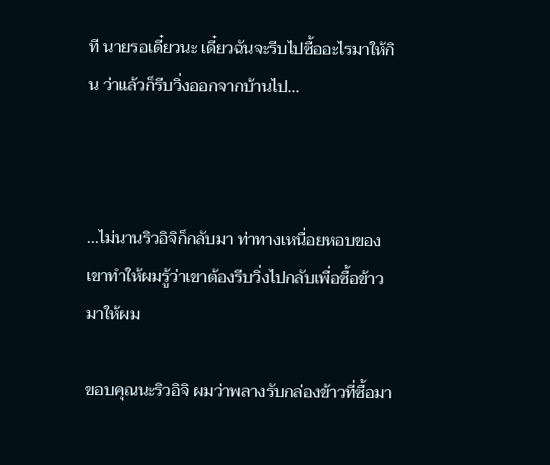ที นายรอเดี๋ยวนะ เดี๋ยวฉันจะรีบไปซื้ออะไรมาให้กิน ว่าแล้วก็รีบวิ่งออกจากบ้านไป...



...ไม่นานริวอิจิก็กลับมา ท่าทางเหนื่อยหอบของเขาทำให้ผมรู้ว่าเขาต้องรีบวิ่งไปกลับเพื่อซื้อข้าวมาให้ผม

ขอบคุณนะริวอิจิ ผมว่าพลางรับกล่องข้าวที่ซื้อมา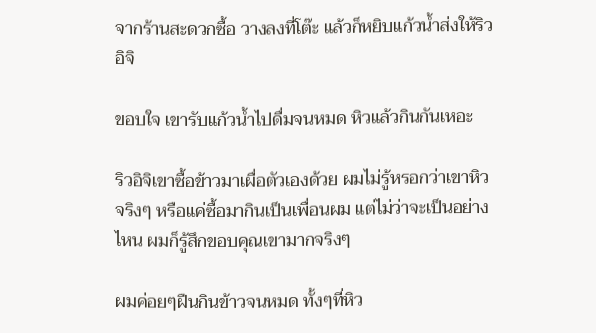จากร้านสะดวกซื้อ วางลงที่โต๊ะ แล้วก็หยิบแก้วน้ำส่งให้ริวอิจิ

ขอบใจ เขารับแก้วน้ำไปดื่มจนหมด หิวแล้วกินกันเหอะ

ริวอิจิเขาซื้อข้าวมาเผื่อตัวเองด้วย ผมไม่รู้หรอกว่าเขาหิวจริงๆ หรือแค่ซื้อมากินเป็นเพื่อนผม แต่ไม่ว่าจะเป็นอย่างไหน ผมก็รู้สึกขอบคุณเขามากจริงๆ

ผมค่อยๆฝืนกินข้าวจนหมด ทั้งๆที่หิว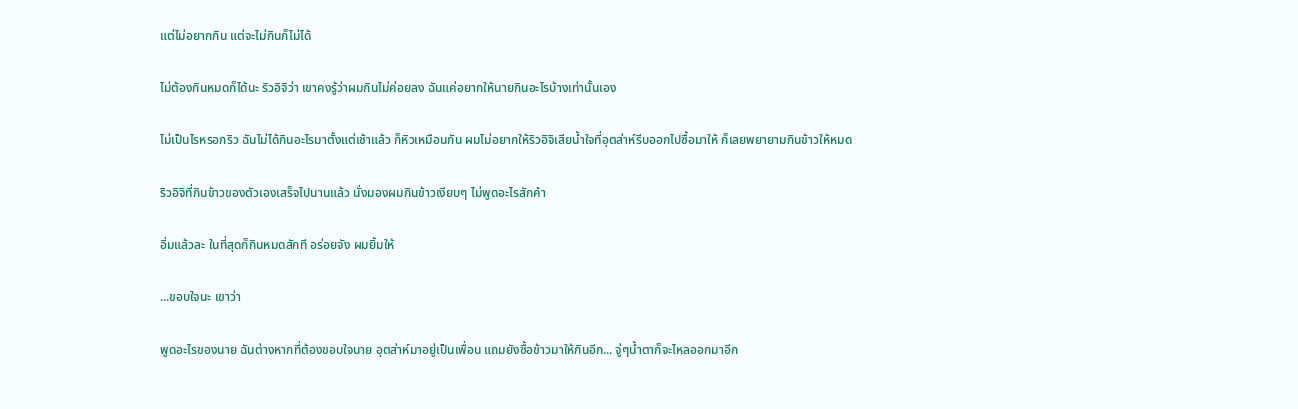แต่ไม่อยากกิน แต่จะไม่กินก็ไม่ได้

ไม่ต้องกินหมดก็ได้นะ ริวอิจิว่า เขาคงรู้ว่าผมกินไม่ค่อยลง ฉันแค่อยากให้นายกินอะไรบ้างเท่านั้นเอง

ไม่เป็นไรหรอกริว ฉันไม่ได้กินอะไรมาตั้งแต่เช้าแล้ว ก็หิวเหมือนกัน ผมไม่อยากให้ริวอิจิเสียน้ำใจที่อุตส่าห์รีบออกไปซื้อมาให้ ก็เลยพยายามกินข้าวให้หมด

ริวอิจิที่กินข้าวของตัวเองเสร็จไปนานแล้ว นั่งมองผมกินข้าวเงียบๆ ไม่พูดอะไรสักคำ

อิ่มแล้วละ ในที่สุดก็กินหมดสักที อร่อยจัง ผมยิ้มให้

...ขอบใจนะ เขาว่า

พูดอะไรของนาย ฉันต่างหากที่ต้องขอบใจนาย อุตส่าห์มาอยู่เป็นเพื่อน แถมยังซื้อข้าวมาให้กินอีก... จู่ๆน้ำตาก็จะไหลออกมาอีก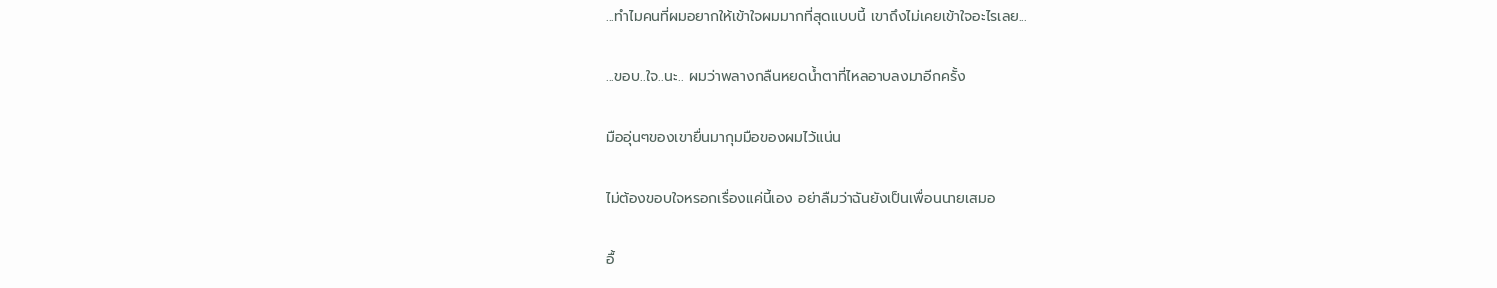...ทำไมคนที่ผมอยากให้เข้าใจผมมากที่สุดแบบนี้ เขาถึงไม่เคยเข้าใจอะไรเลย...

...ขอบ..ใจ..นะ.. ผมว่าพลางกลืนหยดน้ำตาที่ไหลอาบลงมาอีกครั้ง

มืออุ่นๆของเขายื่นมากุมมือของผมไว้แน่น

ไม่ต้องขอบใจหรอกเรื่องแค่นี้เอง อย่าลืมว่าฉันยังเป็นเพื่อนนายเสมอ

อื้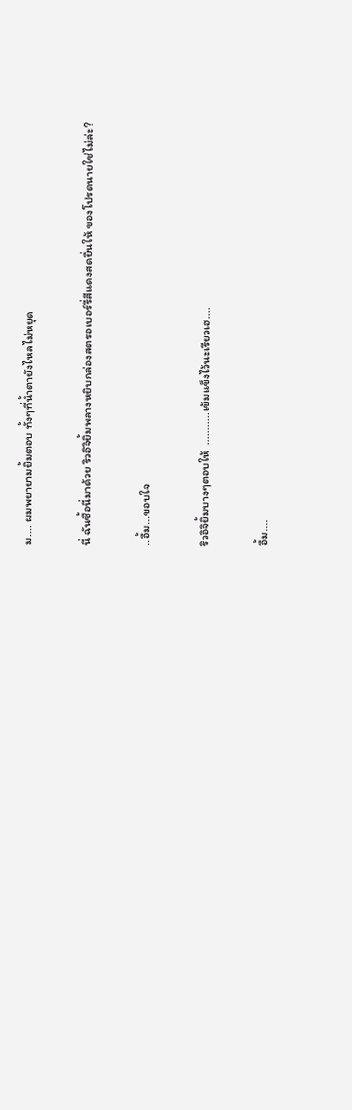ม.... ผมพยายามยิ้มตอบ ทั้งๆที่น้ำตายังไหลไม่หยุด

นี่ ฉันซื้อนี่มาด้วย ริวอิจิยิ้มพลางหยิบกล่องสตรอเบอร์รี่สีแดงสดยื่นให้ ของโปรดนายใช่ไม่ล่ะ?

..อื้ม...ขอบใจ

ริวอิจิยิ้มบางๆตอบให้  ...........เข้มแข็งไว้นะเรียวเฮ....

อื้ม....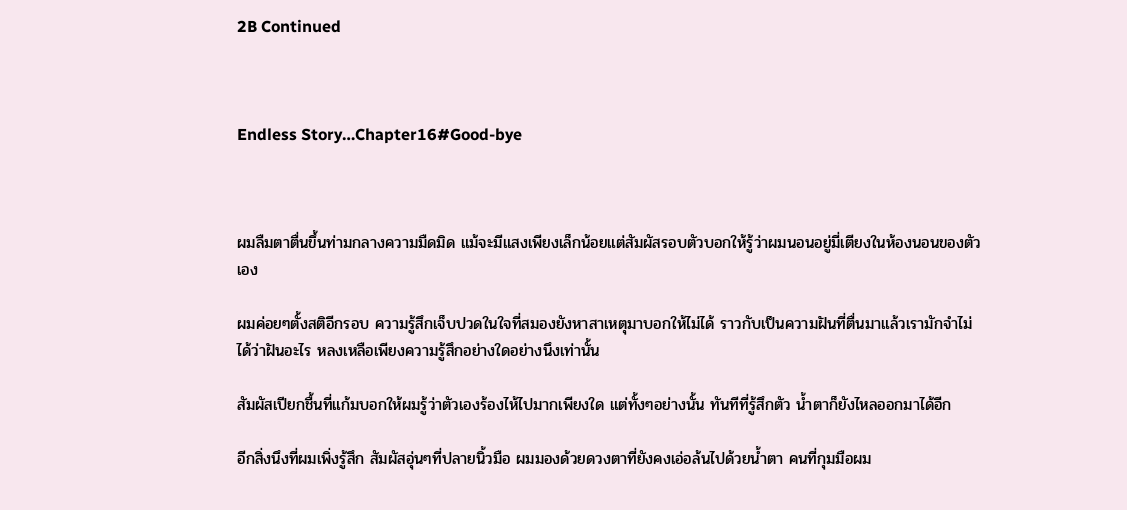2B Continued



Endless Story…Chapter16#Good-bye



ผมลืมตาตื่นขึ้นท่ามกลางความมืดมิด แม้จะมีแสงเพียงเล็กน้อยแต่สัมผัสรอบตัวบอกให้รู้ว่าผมนอนอยู่มี่เตียงในห้องนอนของตัวเอง

ผมค่อยๆตั้งสติอีกรอบ ความรู้สึกเจ็บปวดในใจที่สมองยังหาสาเหตุมาบอกให้ไม่ได้ ราวกับเป็นความฝันที่ตื่นมาแล้วเรามักจำไม่ได้ว่าฝันอะไร หลงเหลือเพียงความรู้สึกอย่างใดอย่างนึงเท่านั้น

สัมผัสเปียกชื้นที่แก้มบอกให้ผมรู้ว่าตัวเองร้องไห้ไปมากเพียงใด แต่ทั้งๆอย่างนั้น ทันทีที่รู้สึกตัว น้ำตาก็ยังไหลออกมาได้อีก

อีกสิ่งนึงที่ผมเพิ่งรู้สึก สัมผัสอุ่นๆที่ปลายนิ้วมือ ผมมองด้วยดวงตาที่ยังคงเอ่อล้นไปด้วยน้ำตา คนที่กุมมือผม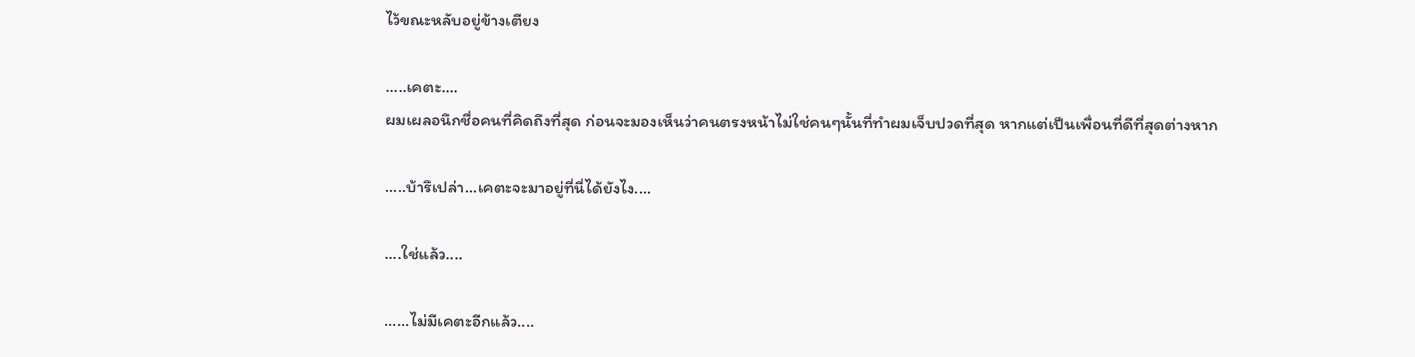ไว้ขณะหลับอยู่ข้างเตียง

.....เคตะ....
ผมเผลอนึกชื่อคนที่คิดถึงที่สุด ก่อนจะมองเห็นว่าคนตรงหน้าไม่ใช่คนๆนั้นที่ทำผมเจ็บปวดที่สุด หากแต่เป็นเพื่อนที่ดีที่สุดต่างหาก

.....บ้ารึเปล่า...เคตะจะมาอยู่ที่นี่ได้ยังไง....

....ใช่แล้ว....

......ไม่มีเคตะอีกแล้ว....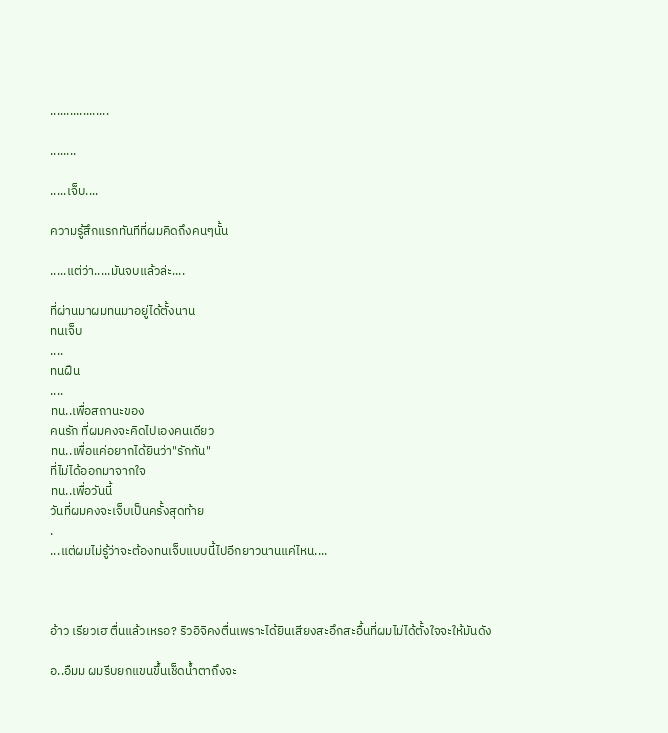..................

........

.....เจ็บ....

ความรู้สึกแรกทันทีที่ผมคิดถึงคนๆนั้น

.....แต่ว่า.....มันจบแล้วล่ะ....

ที่ผ่านมาผมทนมาอยู่ได้ตั้งนาน
ทนเจ็บ
....
ทนฝืน
....
ทน..เพื่อสถานะของ
คนรัก ที่ผมคงจะคิดไปเองคนเดียว
ทน..เพื่อแค่อยากได้ยินว่า"รักกัน"
ที่ไม่ได้ออกมาจากใจ
ทน..เพื่อวันนี้
วันที่ผมคงจะเจ็บเป็นครั้งสุดท้าย
.
...แต่ผมไม่รู้ว่าจะต้องทนเจ็บแบบนี้ไปอีกยาวนานแค่ไหน....



อ้าว เรียวเฮ ตื่นแล้วเหรอ? ริวอิจิคงตื่นเพราะได้ยินเสียงสะอึกสะอื้นที่ผมไม่ได้ตั้งใจจะให้มันดัง

อ..อืมม ผมรีบยกแขนขึ้นเช็ดน้ำตาถึงจะ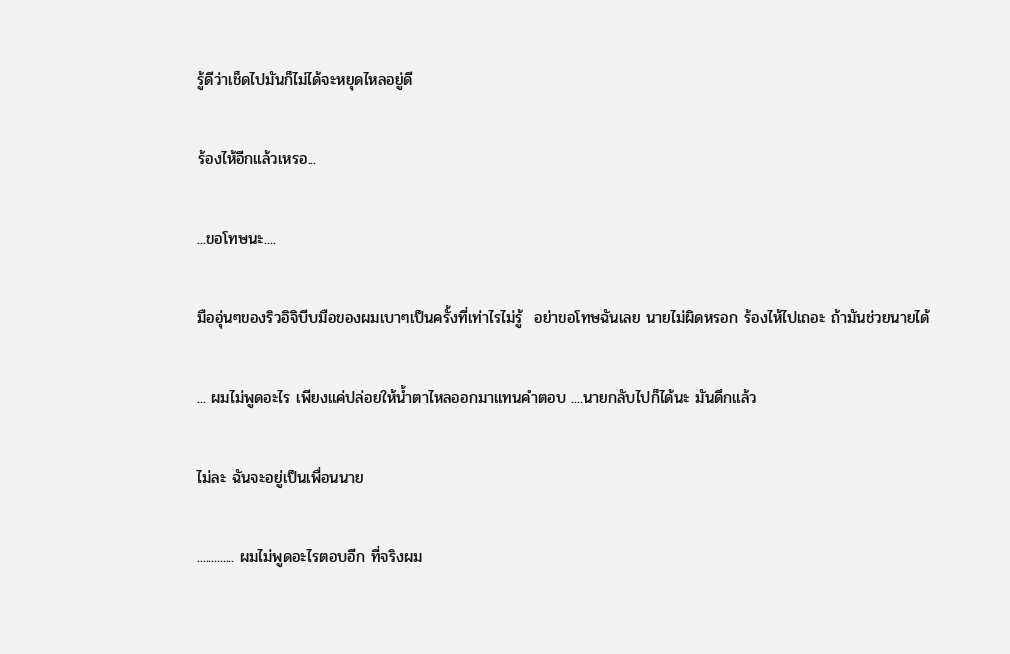รู้ดีว่าเช็ดไปมันก็ไม่ได้จะหยุดไหลอยู่ดี

ร้องไห้อีกแล้วเหรอ...

...ขอโทษนะ....

มืออุ่นๆของริวอิจิบีบมือของผมเบาๆเป็นครั้งที่เท่าไรไม่รู้  อย่าขอโทษฉันเลย นายไม่ผิดหรอก ร้องไห้ไปเถอะ ถ้ามันช่วยนายได้

... ผมไม่พูดอะไร เพียงแค่ปล่อยให้น้ำตาไหลออกมาแทนคำตอบ ....นายกลับไปก็ได้นะ มันดึกแล้ว

ไม่ละ ฉันจะอยู่เป็นเพื่อนนาย

............. ผมไม่พูดอะไรตอบอีก ที่จริงผม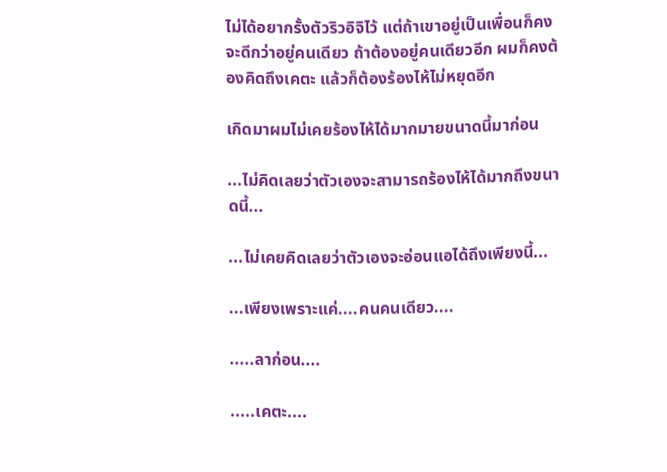ไม่ได้อยากรั้งตัวริวอิจิไว้ แต่ถ้าเขาอยู่เป็นเพื่อนก็คงจะดีกว่าอยู่คนเดียว ถ้าต้องอยู่คนเดียวอีก ผมก็คงต้องคิดถึงเคตะ แล้วก็ต้องร้องไห้ไม่หยุดอีก

เกิดมาผมไม่เคยร้องไห้ได้มากมายขนาดนี้มาก่อน

...ไม่คิดเลยว่าตัวเองจะสามารถร้องไห้ได้มากถึงขนาดนี้...

...ไม่เคยคิดเลยว่าตัวเองจะอ่อนแอได้ถึงเพียงนี้...

...เพียงเพราะแค่....คนคนเดียว....

.....ลาก่อน....

.....เคตะ....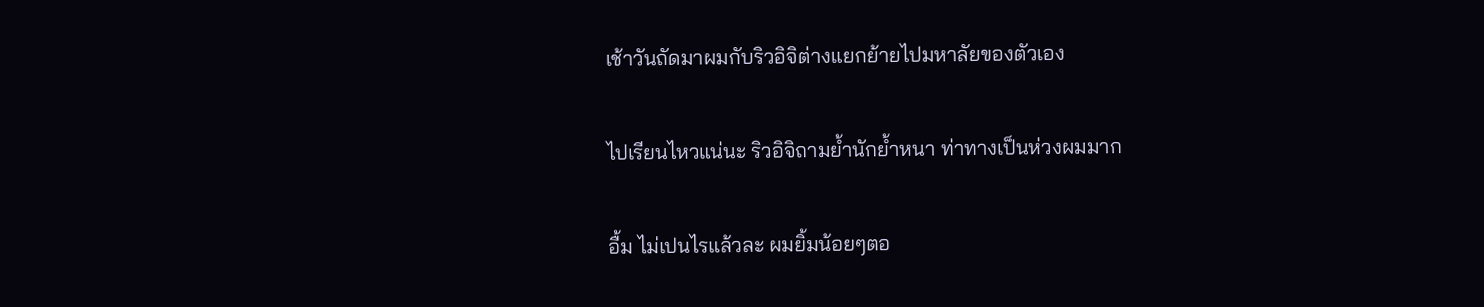เช้าวันถัดมาผมกับริวอิจิต่างแยกย้ายไปมหาลัยของตัวเอง

ไปเรียนไหวแน่นะ ริวอิจิถามย้ำนักย้ำหนา ท่าทางเป็นห่วงผมมาก

อื้ม ไม่เปนไรแล้วละ ผมยิ้มน้อยๆตอ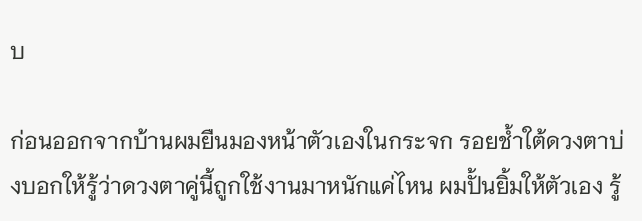บ

ก่อนออกจากบ้านผมยืนมองหน้าตัวเองในกระจก รอยช้ำใต้ดวงตาบ่งบอกให้รู้ว่าดวงตาคู่นี้ถูกใช้งานมาหนักแค่ไหน ผมปั้นยิ้มให้ตัวเอง รู้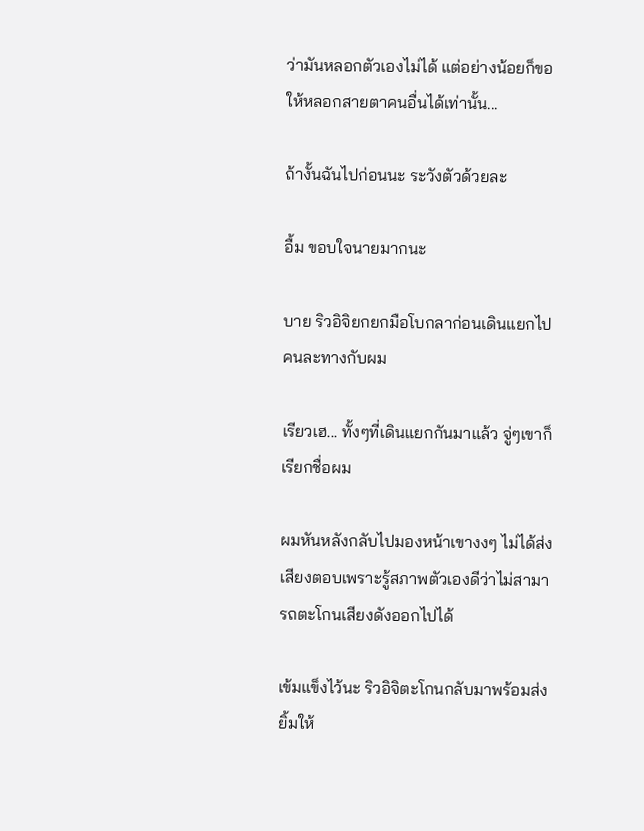ว่ามันหลอกตัวเองไม่ได้ แต่อย่างน้อยก็ขอให้หลอกสายตาคนอื่นได้เท่านั้น...

ถ้างั้นฉันไปก่อนนะ ระวังตัวด้วยละ

อื้ม ขอบใจนายมากนะ

บาย ริวอิจิยกยกมือโบกลาก่อนเดินแยกไปคนละทางกับผม

เรียวเฮ... ทั้งๆที่เดินแยกกันมาแล้ว จู่ๆเขาก็เรียกชื่อผม

ผมหันหลังกลับไปมองหน้าเขางงๆ ไม่ได้ส่งเสียงตอบเพราะรู้สภาพตัวเองดีว่าไม่สามารถตะโกนเสียงดังออกไปได้

เข้มแข็งไว้นะ ริวอิจิตะโกนกลับมาพร้อมส่งยิ้มให้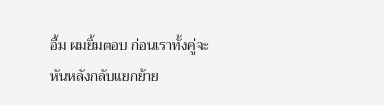อื้ม ผมยิ้มตอบ ก่อนเราทั้งคู่จะหันหลังกลับแยกย้าย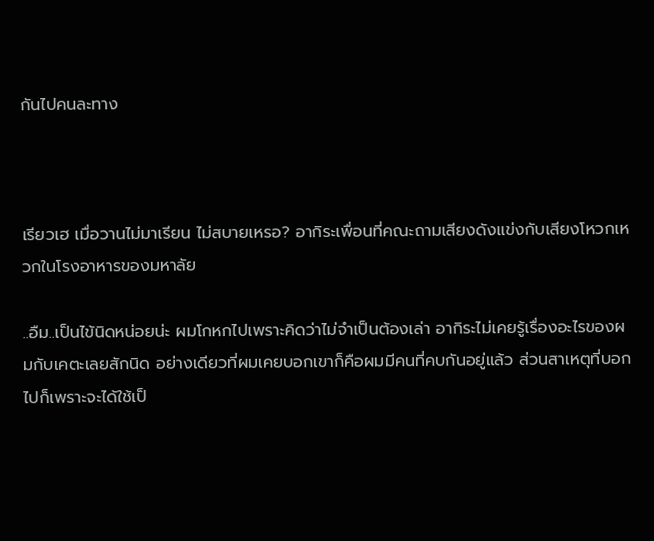กันไปคนละทาง



เรียวเฮ เมื่อวานไม่มาเรียน ไม่สบายเหรอ? อากิระเพื่อนที่คณะถามเสียงดังแข่งกับเสียงโหวกเหวกในโรงอาหารของมหาลัย

..อืม..เป็นไข้นิดหน่อยน่ะ ผมโกหกไปเพราะคิดว่าไม่จำเป็นต้องเล่า อากิระไม่เคยรู้เรื่องอะไรของผมกับเคตะเลยสักนิด อย่างเดียวที่ผมเคยบอกเขาก็คือผมมีคนที่คบกันอยู่แล้ว ส่วนสาเหตุที่บอกไปก็เพราะจะได้ใช้เป็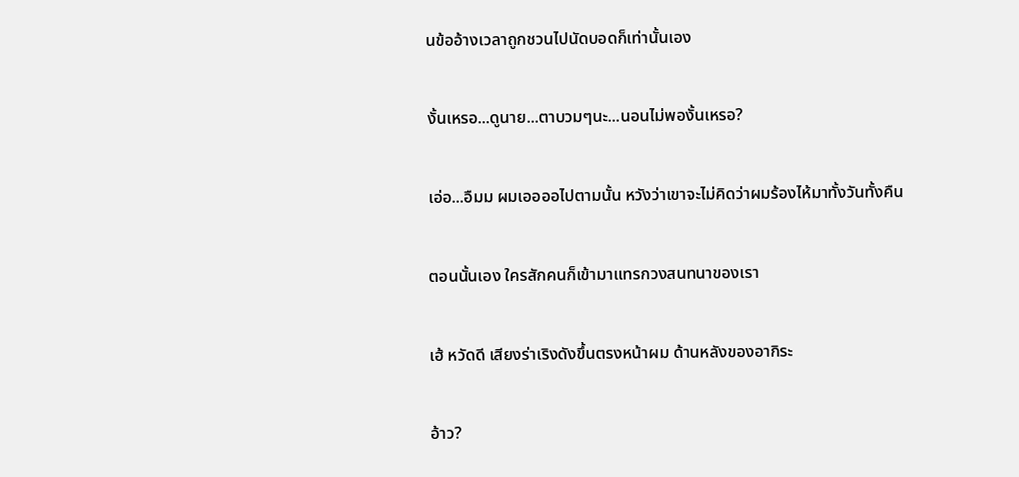นข้ออ้างเวลาถูกชวนไปนัดบอดก็เท่านั้นเอง

งั้นเหรอ...ดูนาย...ตาบวมๆนะ...นอนไม่พองั้นเหรอ?

เอ่อ...อืมม ผมเออออไปตามนั้น หวังว่าเขาจะไม่คิดว่าผมร้องไห้มาทั้งวันทั้งคืน

ตอนนั้นเอง ใครสักคนก็เข้ามาแทรกวงสนทนาของเรา

เฮ้ หวัดดี เสียงร่าเริงดังขึ้นตรงหน้าผม ด้านหลังของอากิระ

อ้าว?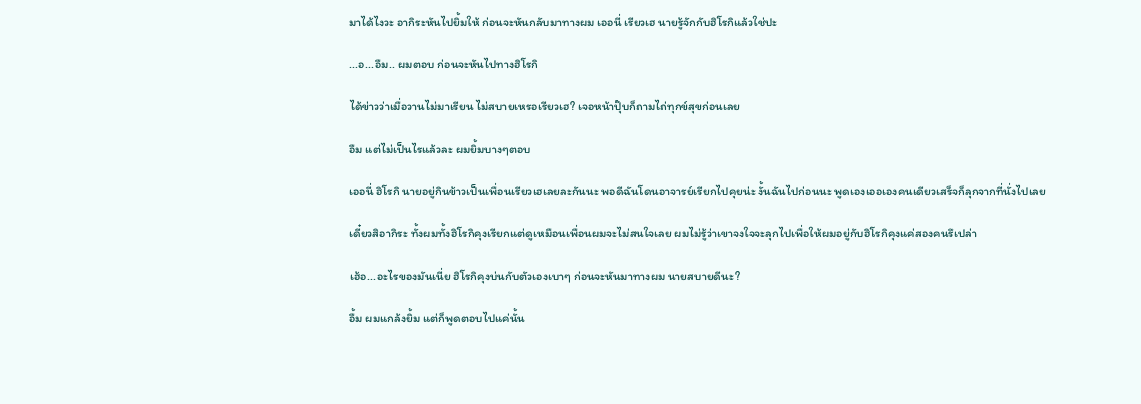มาได้ไงวะ อากิระหันไปยิ้มให้ ก่อนจะหันกลับมาทางผม เออนี่ เรียวเฮ นายรู้จักกับฮิโรกิแล้วใช่ปะ

...อ...อืม.. ผมตอบ ก่อนจะหันไปทางฮิโรกิ

ได้ข่าวว่าเมื่อวานไม่มาเรียน ไม่สบายเหรอเรียวเฮ? เจอหน้าปุ๊บก็ถามไถ่ทุกข์สุขก่อนเลย

อืม แต่ไม่เป็นไรแล้วละ ผมยิ้มบางๆตอบ

เออนี่ ฮิโรกิ นายอยู่กินข้าวเป็นเพื่อนเรียวเฮเลยละกันนะ พอดีฉันโดนอาจารย์เรียกไปคุยน่ะ งั้นฉันไปก่อนนะ พูดเองเออเองคนเดียวเสร็จก็ลุกจากที่นั่งไปเลย

เดี๋ยวสิอากิระ ทั้งผมทั้งฮิโรกิคุงเรียกแต่ดูเหมือนเพื่อนผมจะไม่สนใจเลย ผมไม่รู้ว่าเขาจงใจจะลุกไปเพื่อให้ผมอยู่กับฮิโรกิคุงแค่สองคนรึเปล่า

เฮ้อ...อะไรของมันเนี่ย ฮิโรกิคุงบ่นกับตัวเองเบาๆ ก่อนจะหันมาทางผม นายสบายดีนะ?

อื้ม ผมแกล้งยิ้ม แต่ก็พูดตอบไปแค่นั้น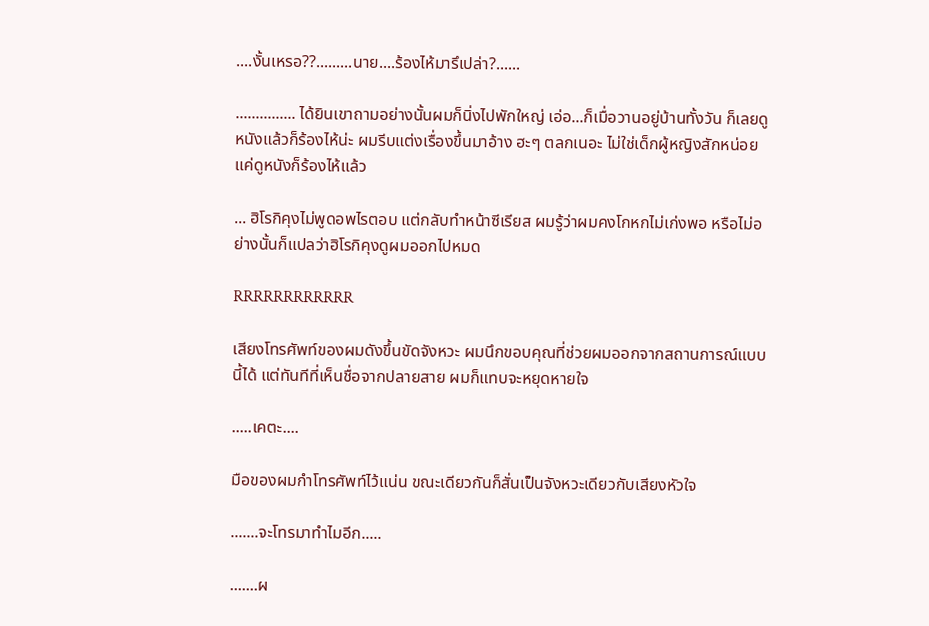....งั้นเหรอ??.........นาย....ร้องไห้มารึเปล่า?......

............... ได้ยินเขาถามอย่างนั้นผมก็นิ่งไปพักใหญ่ เอ่อ...ก็เมื่อวานอยู่บ้านทั้งวัน ก็เลยดูหนังแล้วก็ร้องไห้น่ะ ผมรีบแต่งเรื่องขึ้นมาอ้าง ฮะๆ ตลกเนอะ ไม่ใช่เด็กผู้หญิงสักหน่อย แค่ดูหนังก็ร้องไห้แล้ว

... ฮิโรกิคุงไม่พูดอพไรตอบ แต่กลับทำหน้าซีเรียส ผมรู้ว่าผมคงโกหกไม่เก่งพอ หรือไม่อย่างนั้นก็แปลว่าฮิโรกิคุงดูผมออกไปหมด

RRRRRRRRRRRR

เสียงโทรศัพท์ของผมดังขึ้นขัดจังหวะ ผมนึกขอบคุณที่ช่วยผมออกจากสถานการณ์แบบนี้ได้ แต่ทันทีที่เห็นชื่อจากปลายสาย ผมก็แทบจะหยุดหายใจ

.....เคตะ....

มือของผมกำโทรศัพท์ไว้แน่น ขณะเดียวกันก็สั่นเป็นจังหวะเดียวกับเสียงหัวใจ

.......จะโทรมาทำไมอีก.....

.......ผ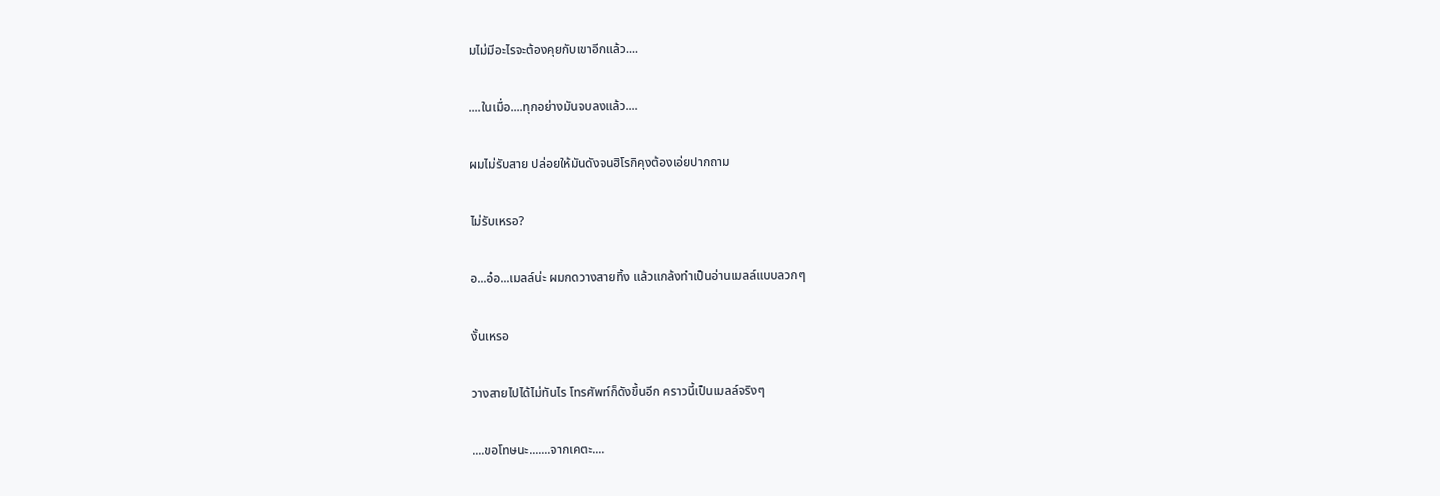มไม่มีอะไรจะต้องคุยกับเขาอีกแล้ว....

....ในเมื่อ....ทุกอย่างมันจบลงแล้ว....

ผมไม่รับสาย ปล่อยให้มันดังจนฮิโรกิคุงต้องเอ่ยปากถาม

ไม่รับเหรอ?

อ...อ๋อ...เมลล์น่ะ ผมกดวางสายทิ้ง แล้วแกล้งทำเป็นอ่านเมลล์แบบลวกๆ

งั้นเหรอ

วางสายไปได้ไม่ทันไร โทรศัพท์ก็ดังขึ้นอีก คราวนี้เป็นเมลล์จริงๆ

....ขอโทษนะ.......จากเคตะ....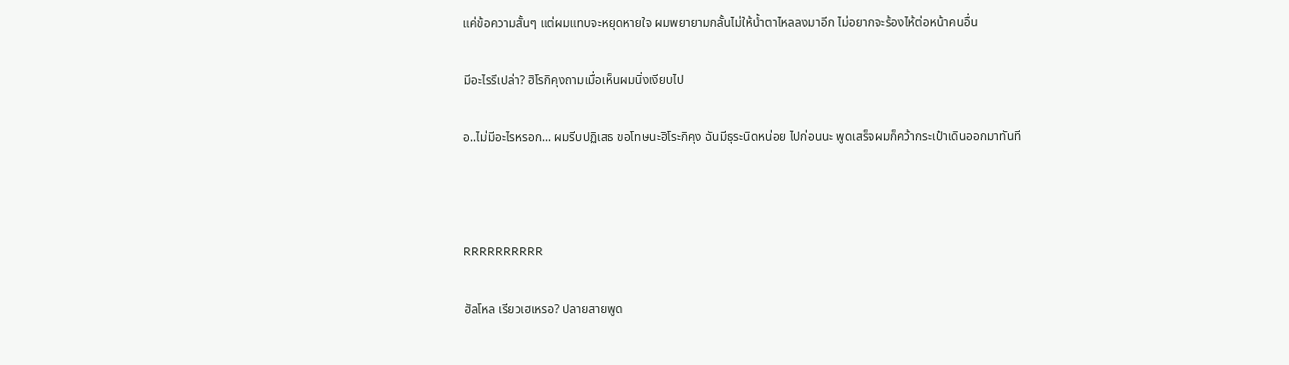แค่ข้อความสั้นๆ แต่ผมแทบจะหยุดหายใจ ผมพยายามกลั้นไม่ให้น้ำตาไหลลงมาอีก ไม่อยากจะร้องไห้ต่อหน้าคนอื่น

มีอะไรรึเปล่า? ฮิโรกิคุงถามเมื่อเห็นผมนิ่งเงียบไป

อ..ไม่มีอะไรหรอก... ผมรีบปฏิเสธ ขอโทษนะฮิโระกิคุง ฉันมีธุระนิดหน่อย ไปก่อนนะ พูดเสร็จผมก็คว้ากระเป๋าเดินออกมาทันที



RRRRRRRRRR

ฮัลโหล เรียวเฮเหรอ? ปลายสายพูด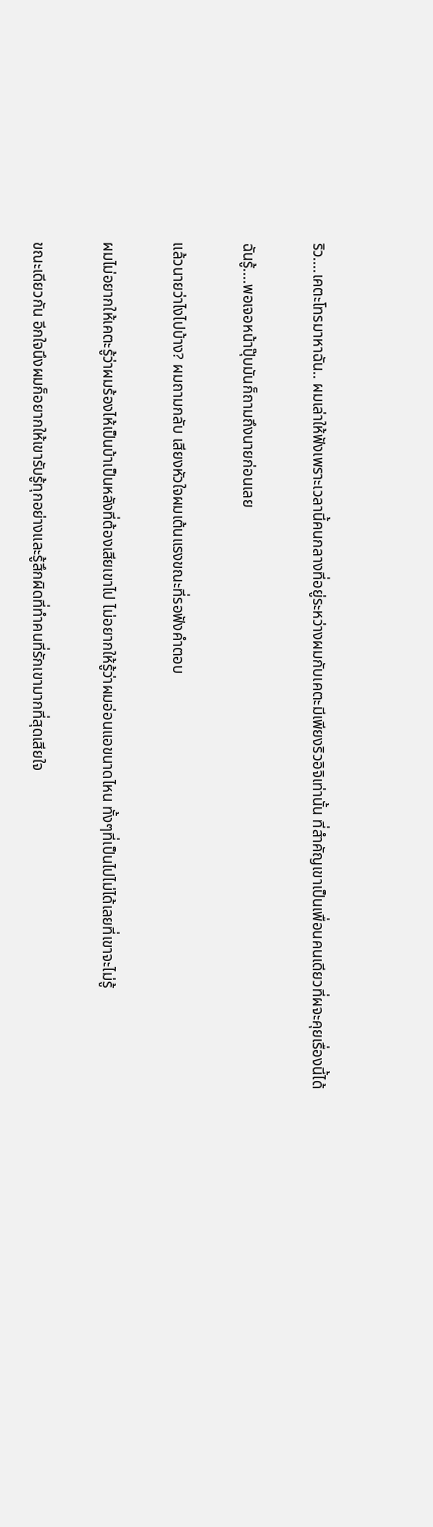ริว....เคตะโทรมาหาฉัน.. ผมเล่าให้ฟังเพราะเวลานี้คนกลางที่อยู่ระหว่างผมกับเคตะมีเพียงริวอิจิเท่านั้น ที่สำคัญเขาเป็นเพื่อนคนเดียวที่ผจะคุยเรื่องนี้ได้

ฉันรู้....พอเจอหน้าปุ๊บมันก็ถามถึงนายก่อนเลย

แล้วนายว่าไงไปบ้าง? ผมถามกลับ เสียงหัวใจผมเต้นแรงขณะที่รอฟังคำตอบ

ผมไม่อยากให้เคตะรู้ว่าผมร้องไห้เป็นบ้าเป็นหลังที่ต้องเสียเขาไป ไม่อยากให้รู้ว่าผมอ่อนแอขนาดไหน ทั้งๆที่เป็นไปไม่ได้เลยที่เขาจะไม่รู้

ขณะเดียวกัน อีกใจนึงผมก็อยากให้เขารับรู้ทุกอย่างและรู้สึกผิดที่ทำคนที่รักเขามากที่สุดเสียใจ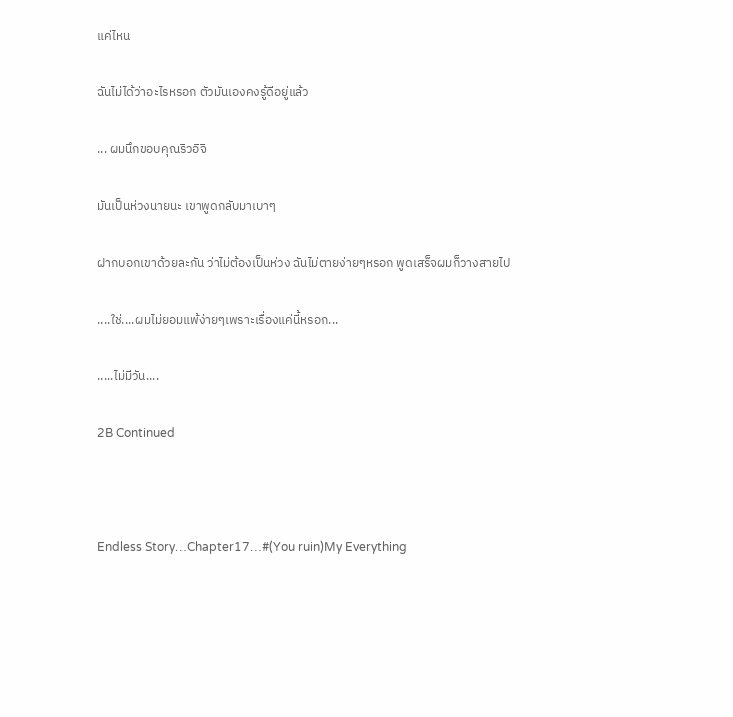แค่ไหน

ฉันไม่ได้ว่าอะไรหรอก ตัวมันเองคงรู้ดีอยู่แล้ว

... ผมนึกขอบคุณริวอิจิ

มันเป็นห่วงนายนะ เขาพูดกลับมาเบาๆ

ฝากบอกเขาด้วยละกัน ว่าไม่ต้องเป็นห่วง ฉันไม่ตายง่ายๆหรอก พูดเสร็จผมก็วางสายไป

....ใช่....ผมไม่ยอมแพ้ง่ายๆเพราะเรื่องแค่นี้หรอก...

.....ไม่มีวัน....

2B Continued



Endless Story…Chapter17…#(You ruin)My Everything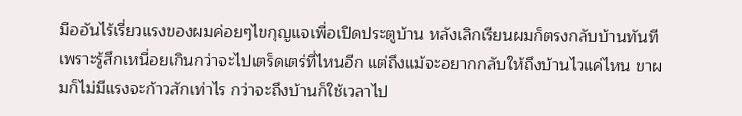มืออันไร้เรี่ยวแรงของผมค่อยๆไขกุญแจเพื่อเปิดประตูบ้าน หลังเลิกเรียนผมก็ตรงกลับบ้านทันทีเพราะรู้สึกเหนื่อยเกินกว่าจะไปเตร็ดเตร่ที่ไหนอีก แต่ถึงแม้จะอยากกลับให้ถึงบ้านไวแค่ไหน ขาผมก็ไม่มีแรงจะก้าวสักเท่าไร กว่าจะถึงบ้านก็ใช้เวลาไป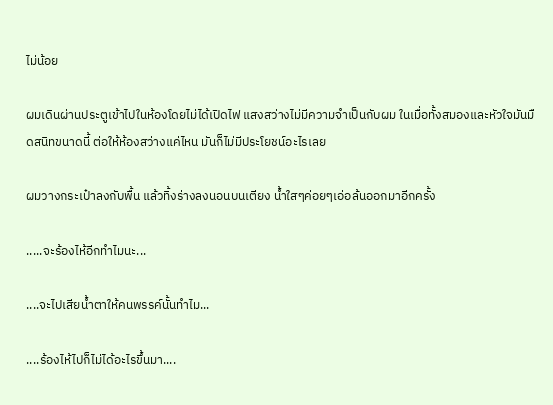ไม่น้อย

ผมเดินผ่านประตูเข้าไปในห้องโดยไม่ได้เปิดไฟ แสงสว่างไม่มีความจำเป็นกับผม ในเมื่อทั้งสมองและหัวใจมันมืดสนิทขนาดนี้ ต่อให้ห้องสว่างแค่ไหน มันก็ไม่มีประโยชน์อะไรเลย

ผมวางกระเป๋าลงกับพื้น แล้วทิ้งร่างลงนอนบนเตียง น้ำใสๆค่อยๆเอ่อล้นออกมาอีกครั้ง

.....จะร้องไห้อีกทำไมนะ...

....จะไปเสียน้ำตาให้คนพรรค์นั้นทำไม...

....ร้องไห้ไปก็ไม่ได้อะไรขึ้นมา....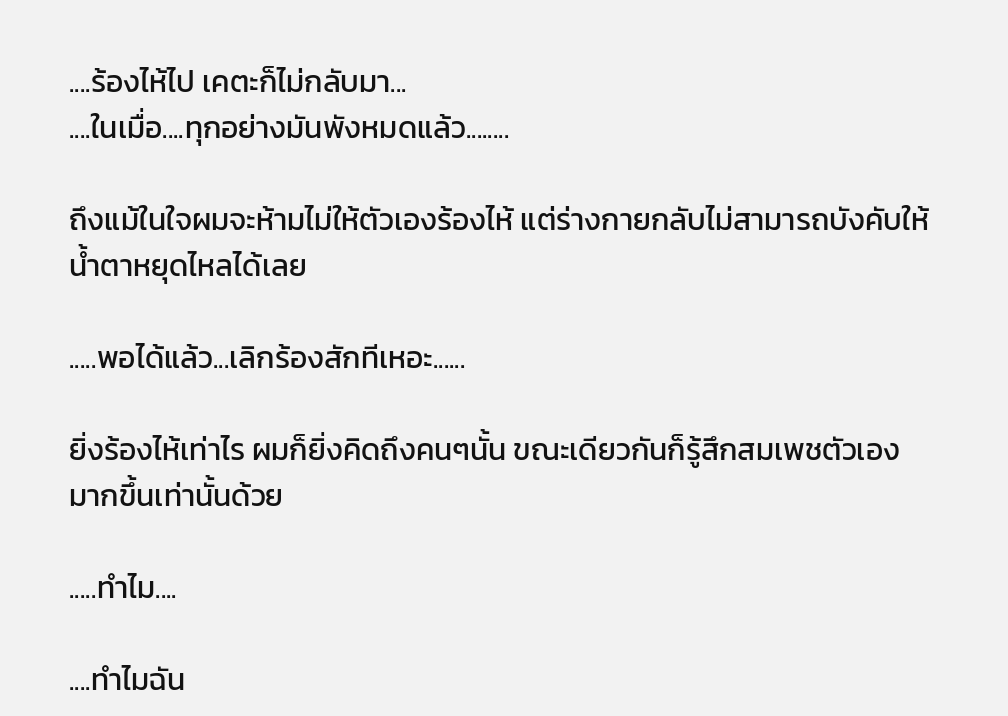....ร้องไห้ไป เคตะก็ไม่กลับมา...
....ในเมื่อ....ทุกอย่างมันพังหมดแล้ว........

ถึงแม้ในใจผมจะห้ามไม่ให้ตัวเองร้องไห้ แต่ร่างกายกลับไม่สามารถบังคับให้น้ำตาหยุดไหลได้เลย

.....พอได้แล้ว...เลิกร้องสักทีเหอะ......

ยิ่งร้องไห้เท่าไร ผมก็ยิ่งคิดถึงคนๆนั้น ขณะเดียวกันก็รู้สึกสมเพชตัวเองมากขึ้นเท่านั้นด้วย

.....ทำไม....

....ทำไมฉัน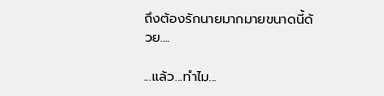ถึงต้องรักนายมากมายขนาดนี้ด้วย....

...แล้ว...ทำไม...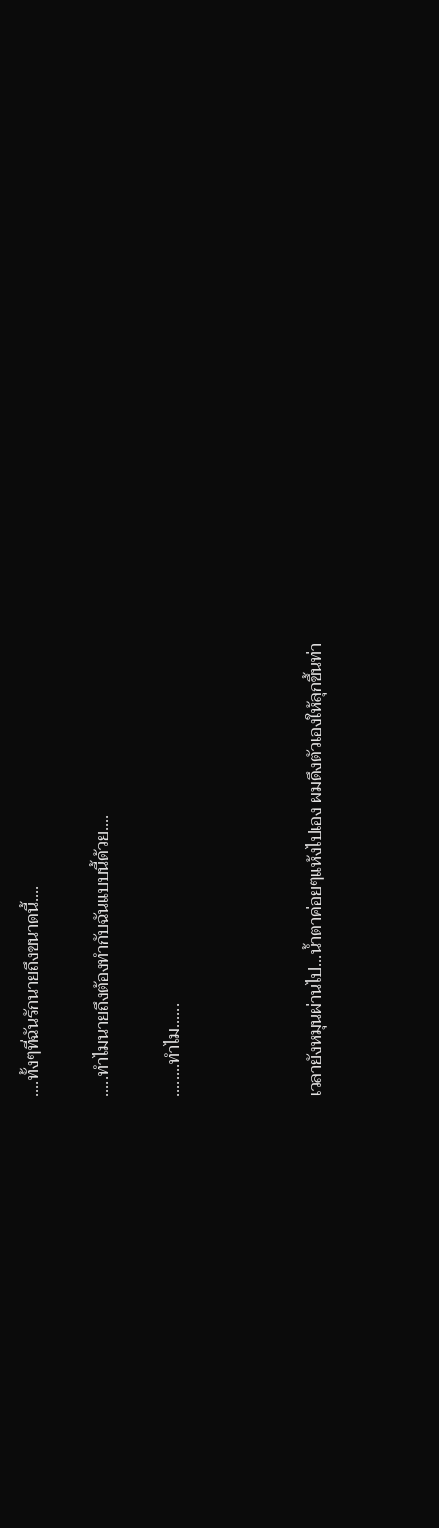....ทั้งๆที่ฉันรักนายถึงขนาดนี้....

.....ทำไมนายถึงต้องทำกับฉันแบบนี้ด้วย....

........ทำไม......



เวลายังหมุนผ่านไป...น้ำตาค่อยๆแห้งไปเอง ผมดึงตัวเองให้ลุกขึ้นท่า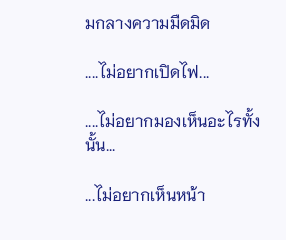มกลางความมืดมิด

....ไม่อยากเปิดไฟ...

....ไม่อยากมองเห็นอะไรทั้งนั้น...

...ไม่อยากเห็นหน้า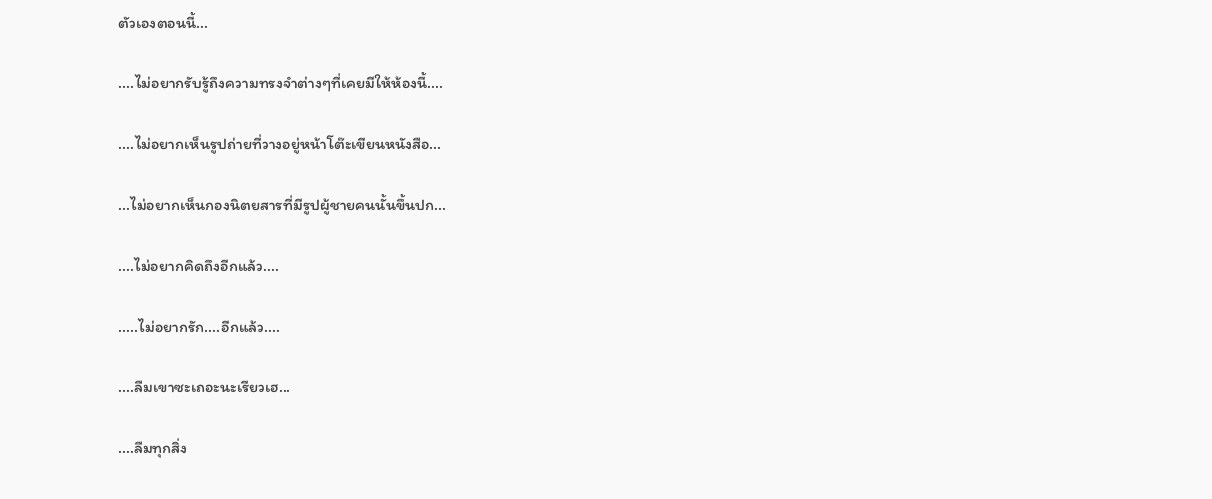ตัวเองตอนนี้...

....ไม่อยากรับรู้ถึงความทรงจำต่างๆที่เคยมีให้ห้องนี้....

....ไม่อยากเห็นรูปถ่ายที่วางอยู่หน้าโต๊ะเขียนหนังสือ...

...ไม่อยากเห็นกองนิตยสารที่มีรูปผู้ชายคนนั้นขึ้นปก...

....ไม่อยากคิดถึงอีกแล้ว....

.....ไม่อยากรัก....อีกแล้ว....

....ลืมเขาซะเถอะนะเรียวเฮ...

....ลืมทุกสิ่ง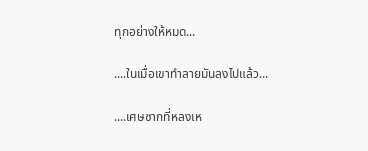ทุกอย่างให้หมด...

....ในเมื่อเขาทำลายมันลงไปแล้ว...

....เศษซากที่หลงเห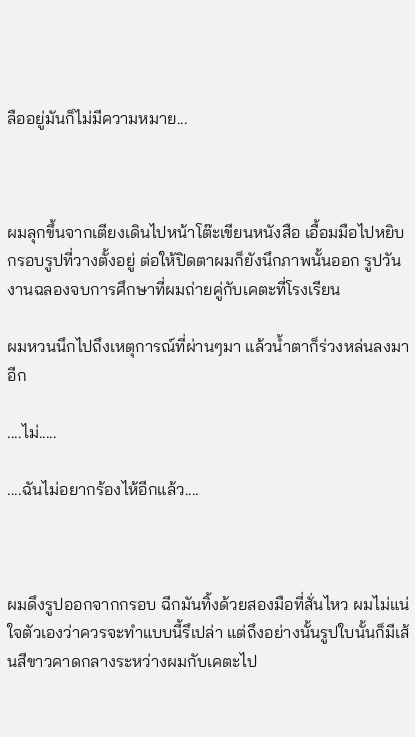ลืออยู่มันก็ไม่มีความหมาย...



ผมลุกขึ้นจากเตียงเดินไปหน้าโต๊ะเขียนหนังสือ เอื้อมมือไปหยิบกรอบรูปที่วางตั้งอยู่ ต่อให้ปิดตาผมก็ยังนึกภาพนั้นออก รูปวันงานฉลองจบการศึกษาที่ผมถ่ายคู่กับเคตะที่โรงเรียน

ผมหวนนึกไปถึงเหตุการณ์ที่ผ่านๆมา แล้วน้ำตาก็ร่วงหล่นลงมาอีก

....ไม่.....

....ฉันไม่อยากร้องไห้อีกแล้ว....



ผมดึงรูปออกจากกรอบ ฉีกมันทิ้งด้วยสองมือที่สั่นไหว ผมไม่แน่ใจตัวเองว่าควรจะทำแบบนี้รึเปล่า แต่ถึงอย่างนั้นรูปใบนั้นก็มีเส้นสีขาวคาดกลางระหว่างผมกับเคตะไป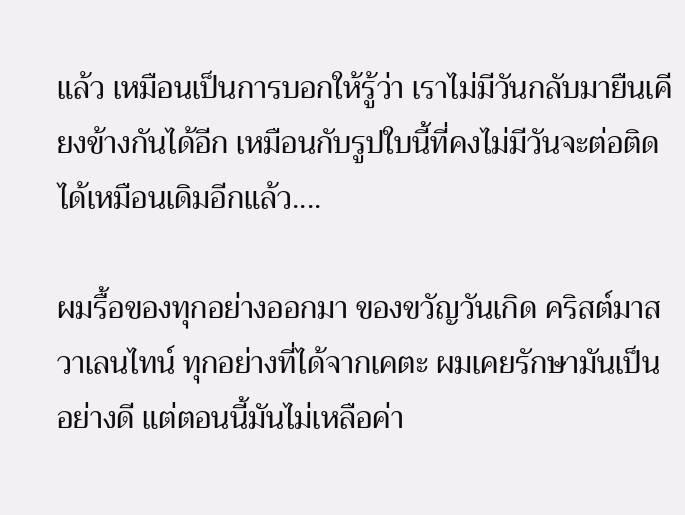แล้ว เหมือนเป็นการบอกให้รู้ว่า เราไม่มีวันกลับมายืนเคียงข้างกันได้อีก เหมือนกับรูปใบนี้ที่คงไม่มีวันจะต่อติดได้เหมือนเดิมอีกแล้ว....

ผมรื้อของทุกอย่างออกมา ของขวัญวันเกิด คริสต์มาส วาเลนไทน์ ทุกอย่างที่ได้จากเคตะ ผมเคยรักษามันเป็นอย่างดี แต่ตอนนี้มันไม่เหลือค่า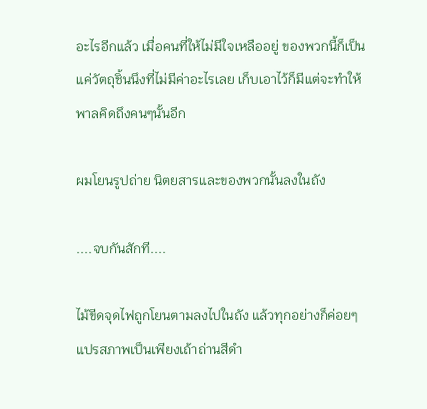อะไรอีกแล้ว เมื่อคนที่ให้ไม่มีใจเหลืออยู่ ของพวกนี้ก็เป็นแค่วัตถุชิ้นนึงที่ไม่มีค่าอะไรเลย เก็บเอาไว้ก็มีแต่จะทำให้พาลคิดถึงคนๆนั้นอีก

ผมโยนรูปถ่าย นิตยสารและของพวกนั้นลงในถัง

....จบกันสักที....

ไม้ขีดจุดไฟถูกโยนตามลงไปในถัง แล้วทุกอย่างก็ค่อยๆแปรสภาพเป็นเพียงเถ้าถ่านสีดำ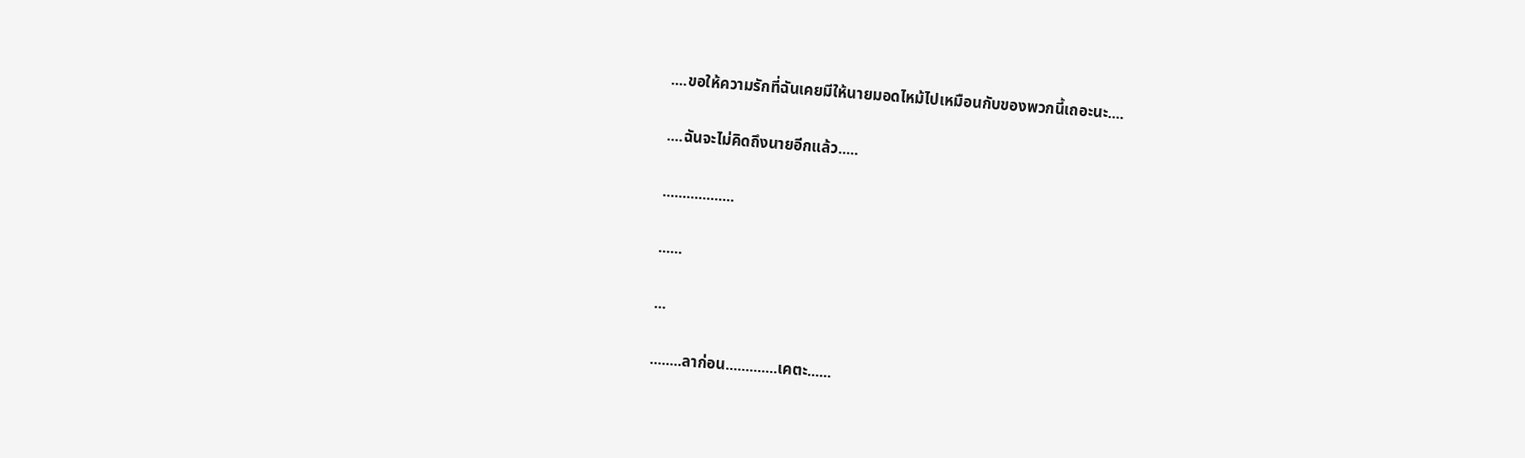....ขอให้ความรักที่ฉันเคยมีให้นายมอดไหม้ไปเหมือนกับของพวกนี้เถอะนะ....

....ฉันจะไม่คิดถึงนายอีกแล้ว.....

..................

......

...

........ลาก่อน.............เคตะ......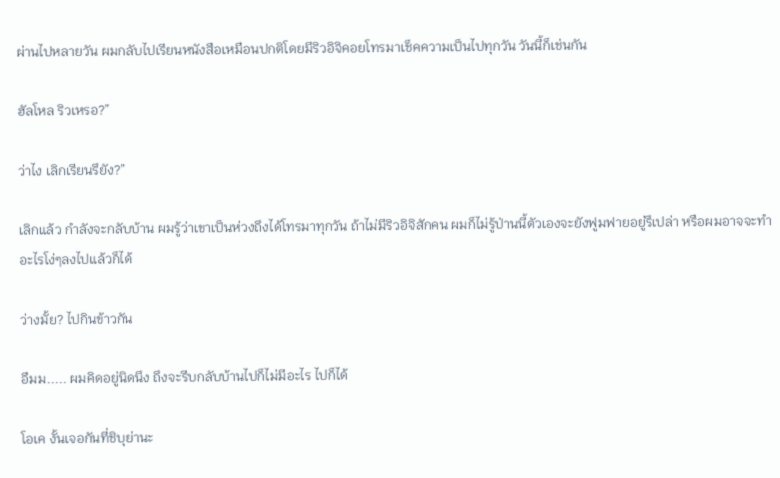ผ่านไปหลายวัน ผมกลับไปเรียนหนังสือเหมือนปกติโดยมีริวอิจิคอยโทรมาเช็คความเป็นไปทุกวัน วันนี้ก็เช่นกัน

ฮัลโหล ริวเหรอ?”

ว่าไง เลิกเรียนรึยัง?”

เลิกแล้ว กำลังจะกลับบ้าน ผมรู้ว่าเขาเป็นห่วงถึงได้โทรมาทุกวัน ถ้าไม่มีริวอิจิสักคน ผมก็ไม่รู้ป่านนี้ตัวเองจะยังฟูมฟายอยู่รึเปล่า หรือผมอาจจะทำอะไรโง่ๆลงไปแล้วก็ได้

ว่างมั้ย? ไปกินข้าวกัน

อืมม..... ผมคิดอยู่นิดนึง ถึงจะรีบกลับบ้านไปก็ไม่มีอะไร ไปก็ได้

โอเค งั้นเจอกันที่ชิบุย่านะ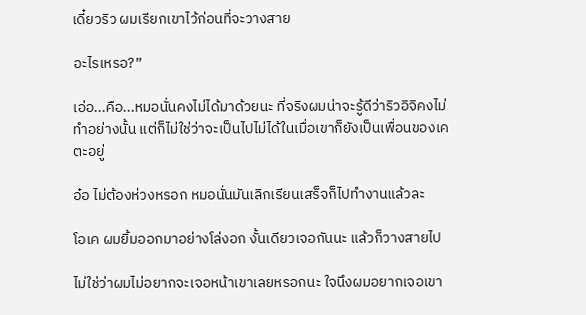เดี๋ยวริว ผมเรียกเขาไว้ก่อนที่จะวางสาย

อะไรเหรอ?”

เอ่อ...คือ...หมอนั่นคงไม่ได้มาด้วยนะ ที่จริงผมน่าจะรู้ดีว่าริวอิจิคงไม่ทำอย่างนั้น แต่ก็ไม่ใช่ว่าจะเป็นไปไม่ได้ในเมื่อเขาก็ยังเป็นเพื่อนของเคตะอยู่

อ๋อ ไม่ต้องห่วงหรอก หมอนั่นมันเลิกเรียนเสร็จก็ไปทำงานแล้วละ

โอเค ผมยิ้มออกมาอย่างโล่งอก งั้นเดียวเจอกันนะ แล้วก็วางสายไป

ไม่ใช่ว่าผมไม่อยากจะเจอหน้าเขาเลยหรอกนะ ใจนึงผมอยากเจอเขา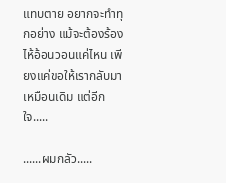แทบตาย อยากจะทำทุกอย่าง แม้จะต้องร้องไห้อ้อนวอนแค่ไหน เพียงแค่ขอให้เรากลับมาเหมือนเดิม แต่อีกใจ.....

......ผมกลัว.....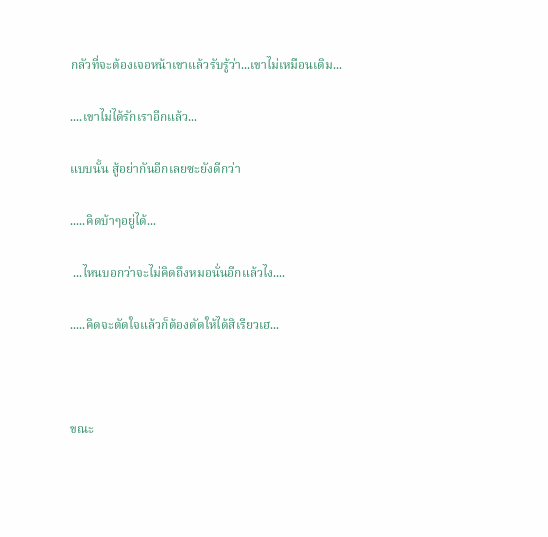กลัวที่จะต้องเจอหน้าเขาแล้วรับรู้ว่า...เขาไม่เหมือนเดิม...

....เขาไม่ได้รักเราอีกแล้ว...

แบบนั้น สู้อย่ากันอีกเลยซะยังดีกว่า

.....คิดบ้าๆอยู่ได้...

 ...ไหนบอกว่าจะไม่คิดถึงหมอนั่นอีกแล้วไง....

.....คิดจะตัดใจแล้วก็ต้องตัดให้ได้สิเรียวเฮ...



ขณะ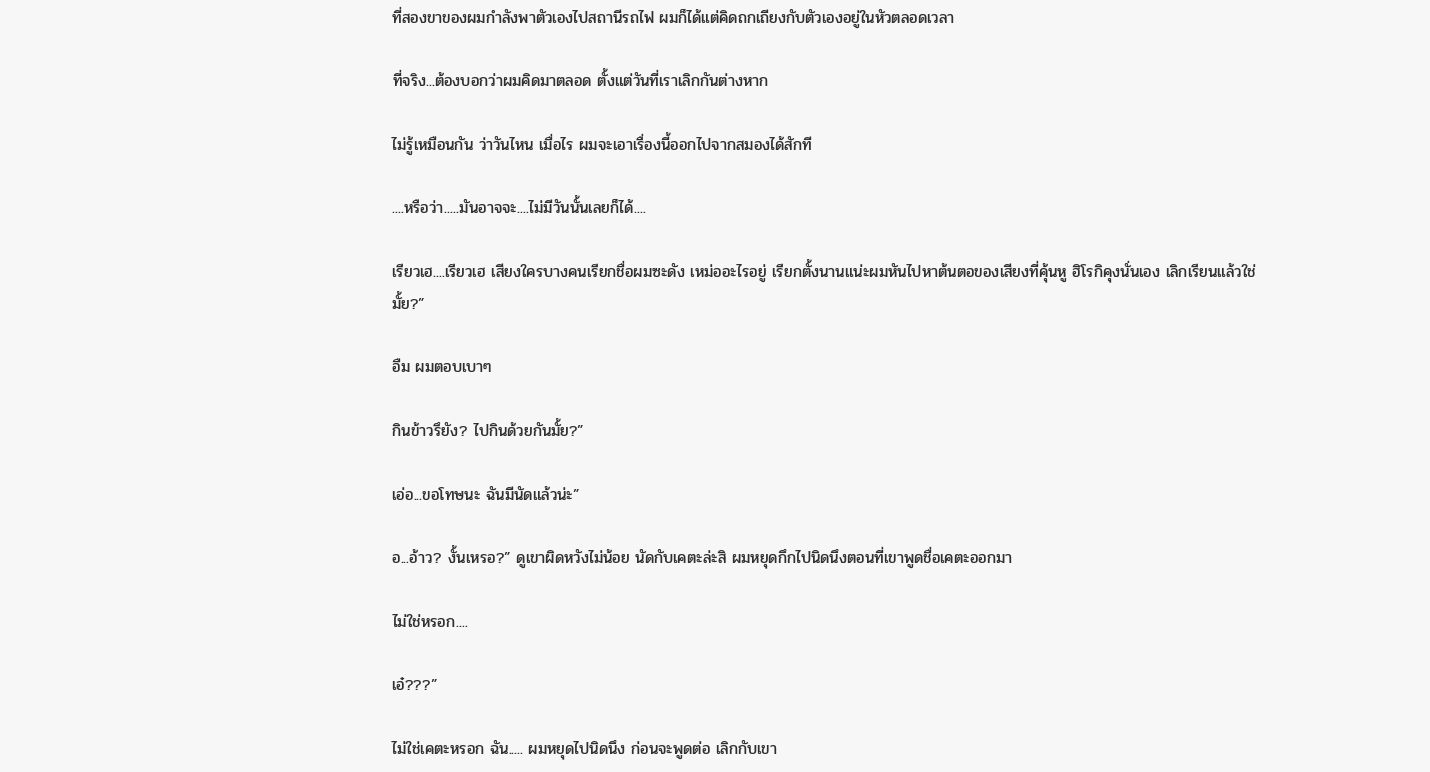ที่สองขาของผมกำลังพาตัวเองไปสถานีรถไฟ ผมก็ได้แต่คิดถกเถียงกับตัวเองอยู่ในหัวตลอดเวลา

ที่จริง...ต้องบอกว่าผมคิดมาตลอด ตั้งแต่วันที่เราเลิกกันต่างหาก

ไม่รู้เหมือนกัน ว่าวันไหน เมื่อไร ผมจะเอาเรื่องนี้ออกไปจากสมองได้สักที

....หรือว่า.....มันอาจจะ....ไม่มีวันนั้นเลยก็ได้....

เรียวเฮ....เรียวเฮ เสียงใครบางคนเรียกชื่อผมซะดัง เหม่ออะไรอยู่ เรียกตั้งนานแน่ะผมหันไปหาต้นตอของเสียงที่คุ้นหู ฮิโรกิคุงนั่นเอง เลิกเรียนแล้วใช่มั้ย?”

อืม ผมตอบเบาๆ

กินข้าวรึยัง? ไปกินด้วยกันมั้ย?”

เอ่อ...ขอโทษนะ ฉันมีนัดแล้วน่ะ”

อ...อ้าว? งั้นเหรอ?” ดูเขาผิดหวังไม่น้อย นัดกับเคตะล่ะสิ ผมหยุดกึกไปนิดนึงตอนที่เขาพูดชื่อเคตะออกมา

ไม่ใช่หรอก....

เอ๋???”

ไม่ใช่เคตะหรอก ฉัน..... ผมหยุดไปนิดนึง ก่อนจะพูดต่อ เลิกกับเขา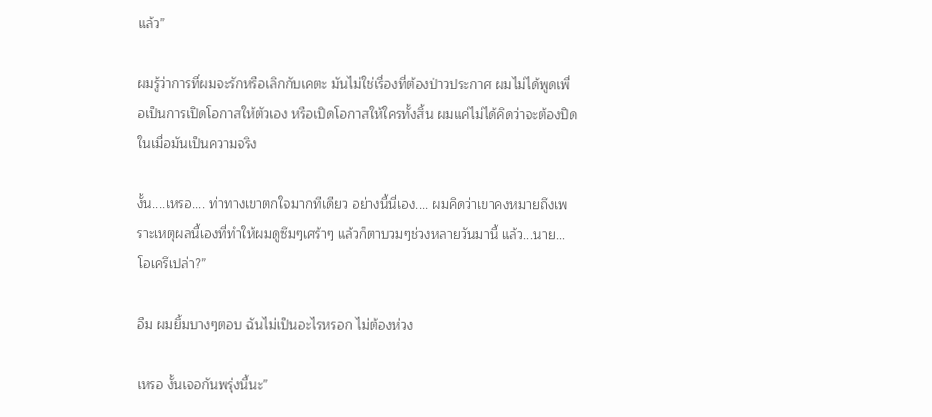แล้ว”

ผมรู้ว่าการที่ผมจะรักหรือเลิกกับเคตะ มันไม่ใช่เรื่องที่ต้องป่าวประกาศ ผมไม่ได้พูดเพื่อเป็นการเปิดโอกาสให้ตัวเอง หรือเปิดโอกาสให้ใครทั้งสิ้น ผมแค่ไม่ได้คิดว่าจะต้องปิด ในเมื่อมันเป็นความจริง

งั้น....เหรอ.... ท่าทางเขาตกใจมากทีเดียว อย่างนี้นี่เอง.... ผมคิดว่าเขาคงหมายถึงเพราะเหตุผลนี้เองที่ทำให้ผมดูซึมๆเศร้าๆ แล้วก็ตาบวมๆช่วงหลายวันมานี้ แล้ว...นาย...โอเครึเปล่า?”

อืม ผมยิ้มบางๆตอบ ฉันไม่เป็นอะไรหรอก ไม่ต้องห่วง

เหรอ งั้นเจอกันพรุ่งนี้นะ”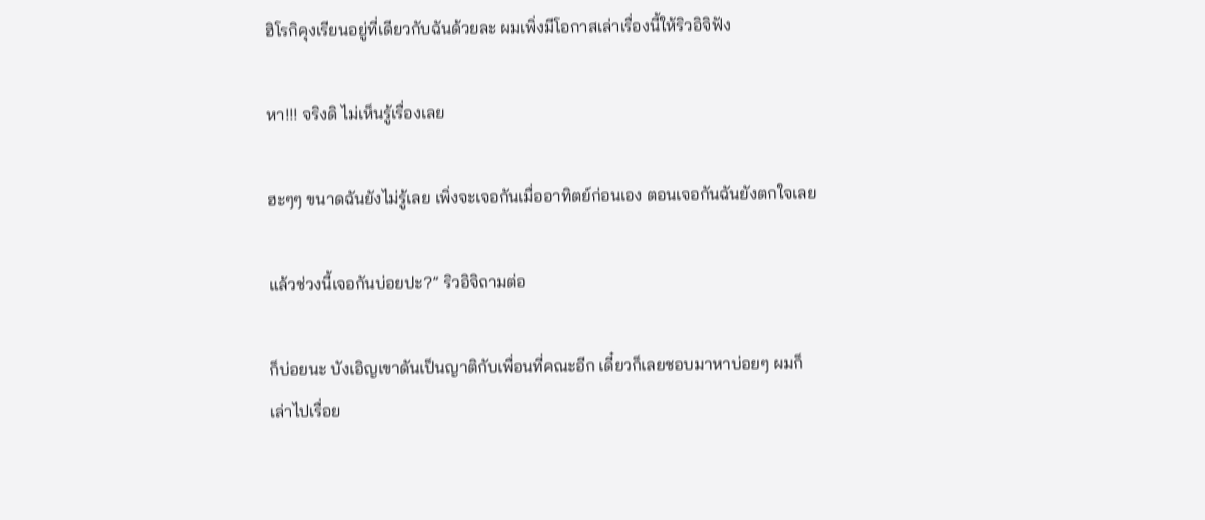ฮิโรกิคุงเรียนอยู่ที่เดียวกับฉันด้วยละ ผมเพิ่งมีโอกาสเล่าเรื่องนี้ให้ริวอิจิฟัง

หา!!! จริงดิ ไม่เห็นรู้เรื่องเลย

ฮะๆๆ ขนาดฉันยังไม่รู้เลย เพิ่งจะเจอกันเมื่ออาทิตย์ก่อนเอง ตอนเจอกันฉันยังตกใจเลย

แล้วช่วงนี้เจอกันบ่อยปะ?” ริวอิจิถามต่อ

ก็บ่อยนะ บังเอิญเขาดันเป็นญาติกับเพื่อนที่คณะอีก เดี๋ยวก็เลยชอบมาหาบ่อยๆ ผมก็เล่าไปเรื่อย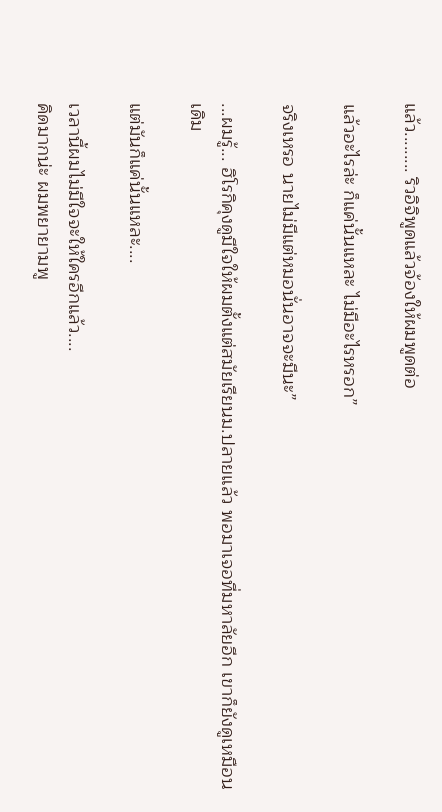แล้ว......... ริวอิจิพูดแล้วจ้องให้ผมพูดต่อ

แล้วอะไรล่ะ ก็แค่นั้นแหละ ไม่มีอะไรหรอก”

จริงเหรอ นายไม่มีแต่หมอนั่นอาจจะมีนะ”

...ผมรู้... ฮิโรกิคุงดูมีใจให้ผมตั้งแต่สมัยเรียนม.ปลายแล้ว พอมาเจอที่มหาลัยอีก เขาก็ยังดูเหมือนเดิม

แต่มันก็แค่นั้นแหละ....

เวลานี้ผมไม่มีใจจะให้ใครอีกแล้ว....
คิดมากน่ะ ผมพยายามพู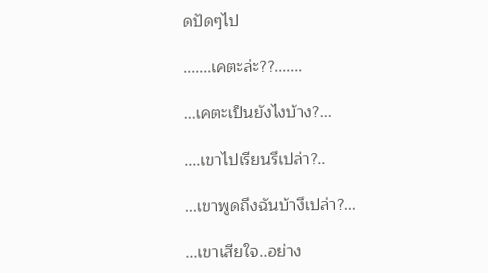ดปัดๆไป

.......เคตะล่ะ??.......

...เคตะเป็นยังไงบ้าง?...

....เขาไปเรียนรึเปล่า?..

...เขาพูดถึงฉันบ้างึเปล่า?...

...เขาเสียใจ..อย่าง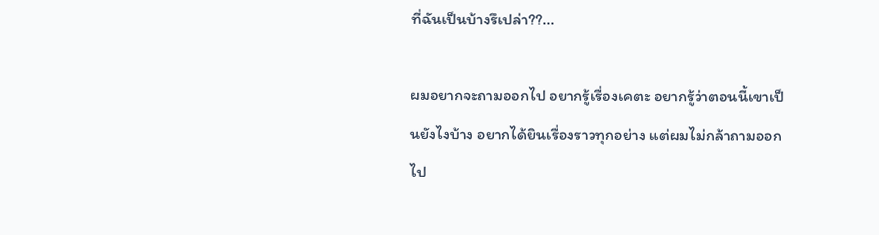ที่ฉันเป็นบ้างรึเปล่า??...

ผมอยากจะถามออกไป อยากรู้เรื่องเคตะ อยากรู้ว่าตอนนี้เขาเป็นยังไงบ้าง อยากได้ยินเรื่องราวทุกอย่าง แต่ผมไม่กล้าถามออกไป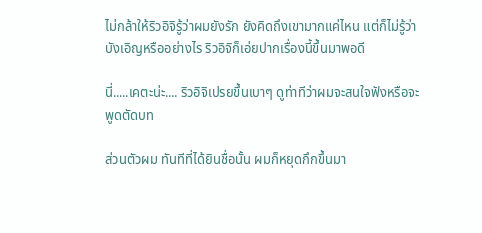ไม่กล้าให้ริวอิจิรู้ว่าผมยังรัก ยังคิดถึงเขามากแค่ไหน แต่ก็ไม่รู้ว่าบังเอิญหรืออย่างไร ริวอิจิก็เอ่ยปากเรื่องนี้ขึ้นมาพอดี

นี่.....เคตะน่ะ.... ริวอิจิเปรยขึ้นเบาๆ ดูท่าทีว่าผมจะสนใจฟังหรือจะพูดตัดบท

ส่วนตัวผม ทันทีที่ได้ยินชื่อนั้น ผมก็หยุดกึกขึ้นมา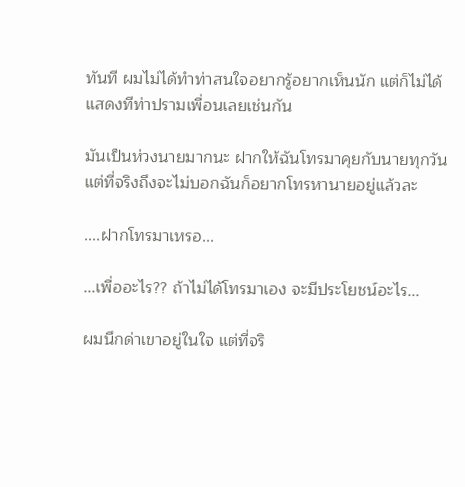ทันที ผมไม่ได้ทำท่าสนใจอยากรู้อยากเห็นนัก แต่ก็ไม่ได้แสดงทีท่าปรามเพื่อนเลยเช่นกัน

มันเป็นห่วงนายมากนะ ฝากให้ฉันโทรมาคุยกับนายทุกวัน แต่ที่จริงถึงจะไม่บอกฉันก็อยากโทรหานายอยู่แล้วละ

....ฝากโทรมาเหรอ...

...เพื่ออะไร?? ถ้าไม่ได้โทรมาเอง จะมีประโยชน์อะไร...

ผมนึกด่าเขาอยู่ในใจ แต่ที่จริ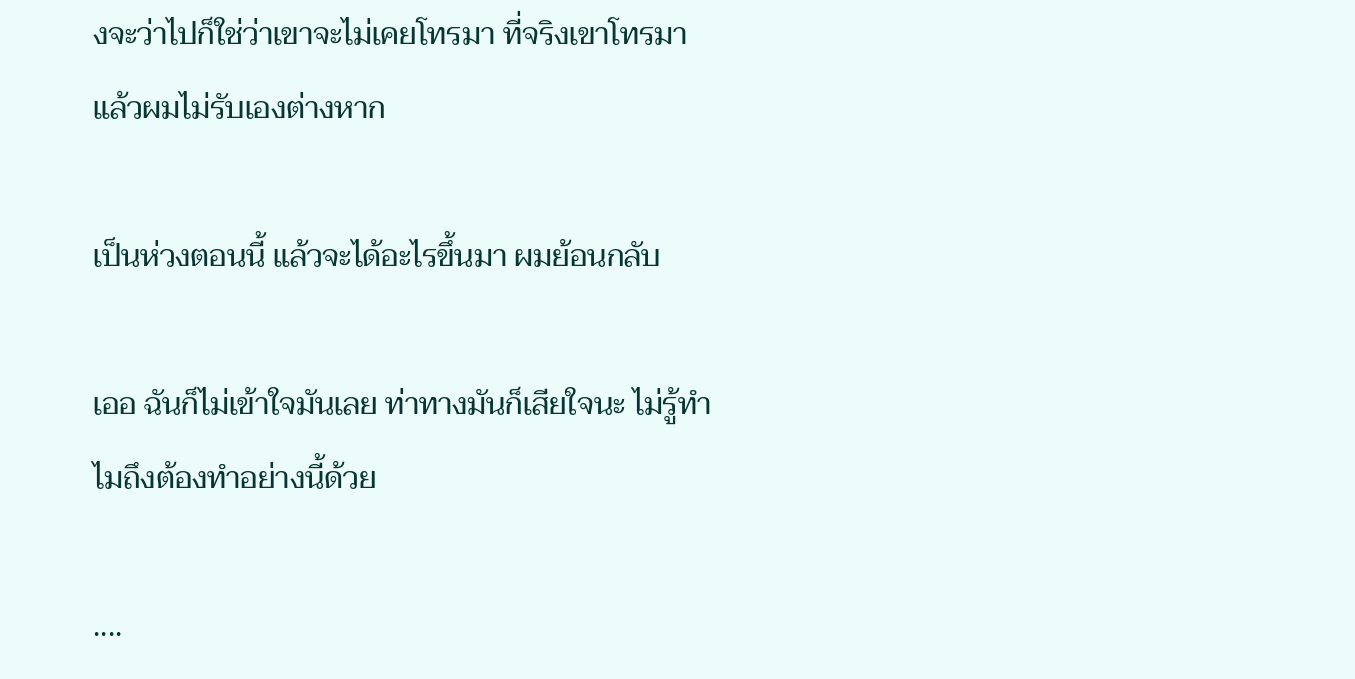งจะว่าไปก็ใช่ว่าเขาจะไม่เคยโทรมา ที่จริงเขาโทรมาแล้วผมไม่รับเองต่างหาก

เป็นห่วงตอนนี้ แล้วจะได้อะไรขึ้นมา ผมย้อนกลับ

เออ ฉันก็ไม่เข้าใจมันเลย ท่าทางมันก็เสียใจนะ ไม่รู้ทำไมถึงต้องทำอย่างนี้ด้วย

....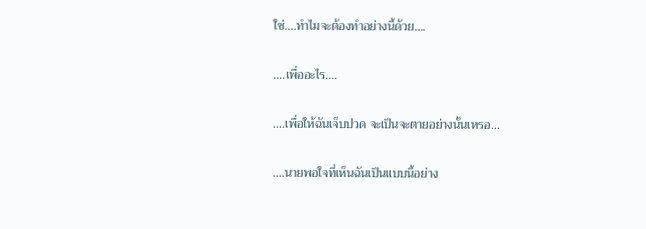ใช่....ทำไมจะต้องทำอย่างนี้ด้วย....

....เพื่ออะไร....

....เพื่อให้ฉันเจ็บปวด จะเป็นจะตายอย่างนั้นเหรอ...

....นายพอใจที่เห็นฉันเป็นแบบนี้อย่าง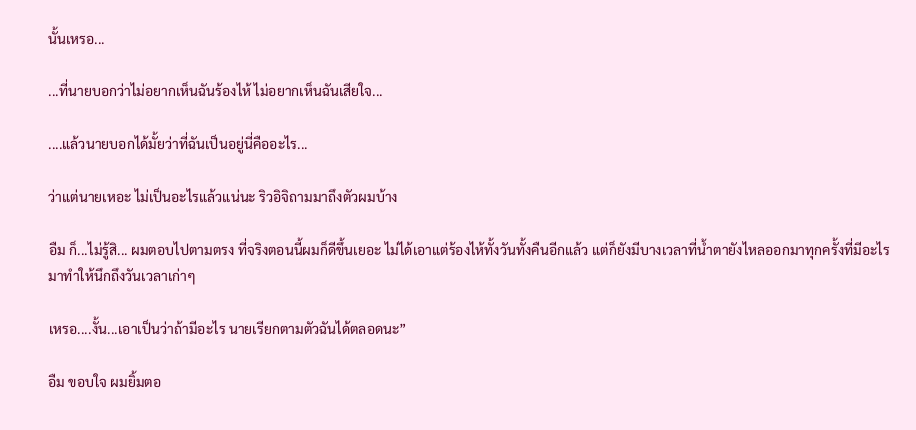นั้นเหรอ...

...ที่นายบอกว่าไม่อยากเห็นฉันร้องไห้ ไม่อยากเห็นฉันเสียใจ...

....แล้วนายบอกได้มั้ยว่าที่ฉันเป็นอยู่นี่คืออะไร...

ว่าแต่นายเหอะ ไม่เป็นอะไรแล้วแน่นะ ริวอิจิถามมาถึงตัวผมบ้าง

อืม ก็...ไม่รู้สิ... ผมตอบไปตามตรง ที่จริงตอนนี้ผมก็ดีขึ้นเยอะ ไม่ได้เอาแต่ร้องไห้ทั้งวันทั้งคืนอีกแล้ว แต่ก็ยังมีบางเวลาที่น้ำตายังไหลออกมาทุกครั้งที่มีอะไรมาทำให้นึกถึงวันเวลาเก่าๆ

เหรอ....งั้น...เอาเป็นว่าถ้ามีอะไร นายเรียกตามตัวฉันได้ตลอดนะ”

อืม ขอบใจ ผมยิ้มตอ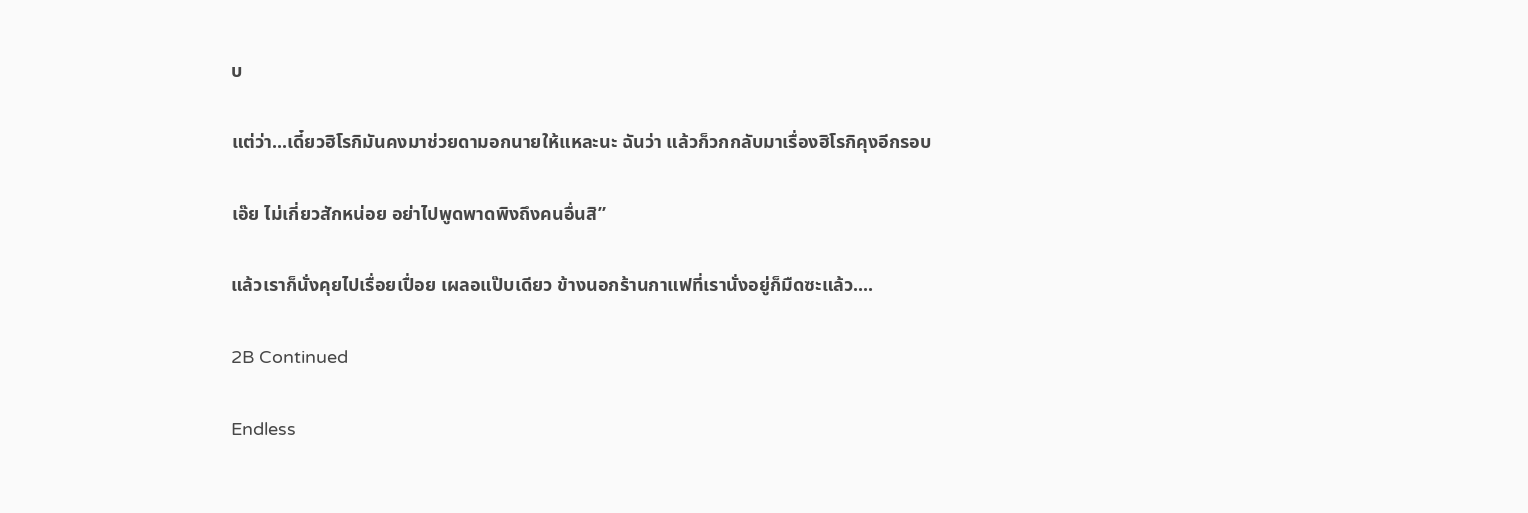บ

แต่ว่า...เดี๋ยวฮิโรกิมันคงมาช่วยดามอกนายให้แหละนะ ฉันว่า แล้วก็วกกลับมาเรื่องฮิโรกิคุงอีกรอบ

เอ๊ย ไม่เกี่ยวสักหน่อย อย่าไปพูดพาดพิงถึงคนอื่นสิ”

แล้วเราก็นั่งคุยไปเรื่อยเปื่อย เผลอแป๊บเดียว ข้างนอกร้านกาแฟที่เรานั่งอยู่ก็มืดซะแล้ว....

2B Continued

Endless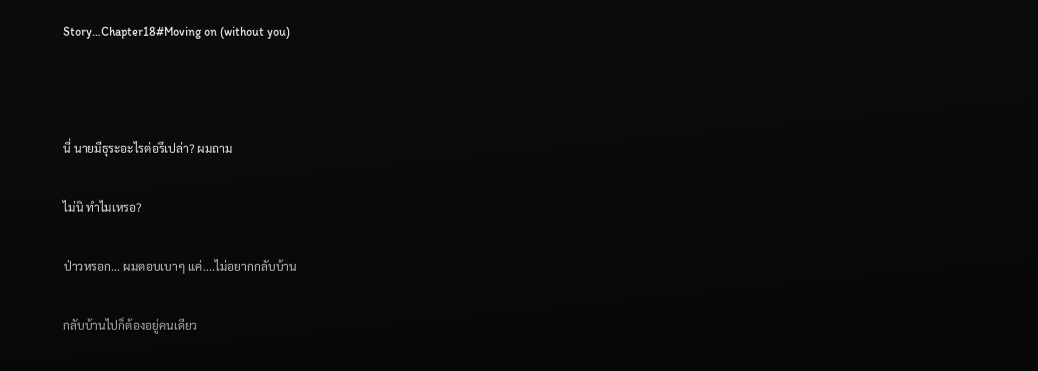Story…Chapter18#Moving on (without you)



นี่ นายมีธุระอะไรต่อรึเปล่า? ผมถาม

ไม่นิ ทำไมเหรอ?

ป่าวหรอก... ผมตอบเบาๆ แค่....ไม่อยากกลับบ้าน

กลับบ้านไปก็ต้องอยู่คนเดียว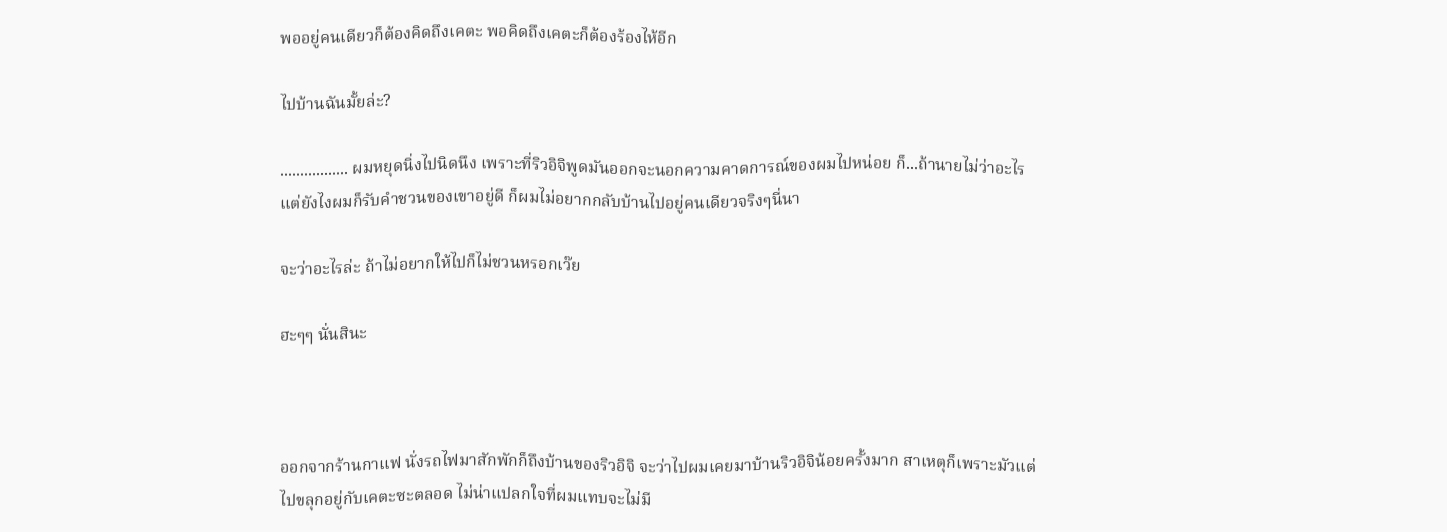พออยู่คนเดียวก็ต้องคิดถึงเคตะ พอคิดถึงเคตะก็ต้องร้องไห้อีก

ไปบ้านฉันมั้ยล่ะ?

................. ผมหยุดนิ่งไปนิดนึง เพราะที่ริวอิจิพูดมันออกจะนอกความคาดการณ์ของผมไปหน่อย ก็...ถ้านายไม่ว่าอะไร แต่ยังไงผมก็รับคำชวนของเขาอยู่ดี ก็ผมไม่อยากกลับบ้านไปอยู่คนเดียวจริงๆนี่นา

จะว่าอะไรล่ะ ถ้าไม่อยากให้ไปก็ไม่ชวนหรอกเว๊ย

ฮะๆๆ นั่นสินะ



ออกจากร้านกาแฟ นั่งรถไฟมาสักพักก็ถึงบ้านของริวอิจิ จะว่าไปผมเคยมาบ้านริวอิจิน้อยครั้งมาก สาเหตุก็เพราะมัวแต่ไปขลุกอยู่กับเคตะซะตลอด ไม่น่าแปลกใจที่ผมแทบจะไม่มี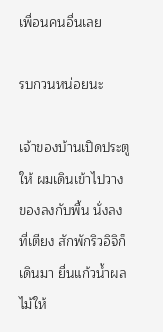เพื่อนคนอื่นเลย

รบกวนหน่อยนะ

เจ้าของบ้านเปิดประตูให้ ผมเดินเข้าไปวางของลงกับพื้น นั่งลงที่เตียง สักพักริวอิจิก็เดินมา ยื่นแก้วน้ำผลไม้ให้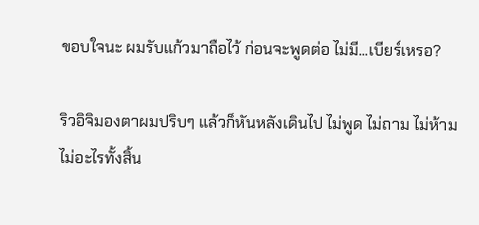ขอบใจนะ ผมรับแก้วมาถือไว้ ก่อนจะพูดต่อ ไม่มี...เบียร์เหรอ?

ริวอิจิมองตาผมปริบๆ แล้วก็หันหลังเดินไป ไม่พูด ไม่ถาม ไม่ห้าม ไม่อะไรทั้งสิ้น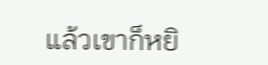แล้วเขาก็หยิ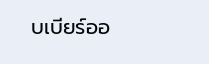บเบียร์ออ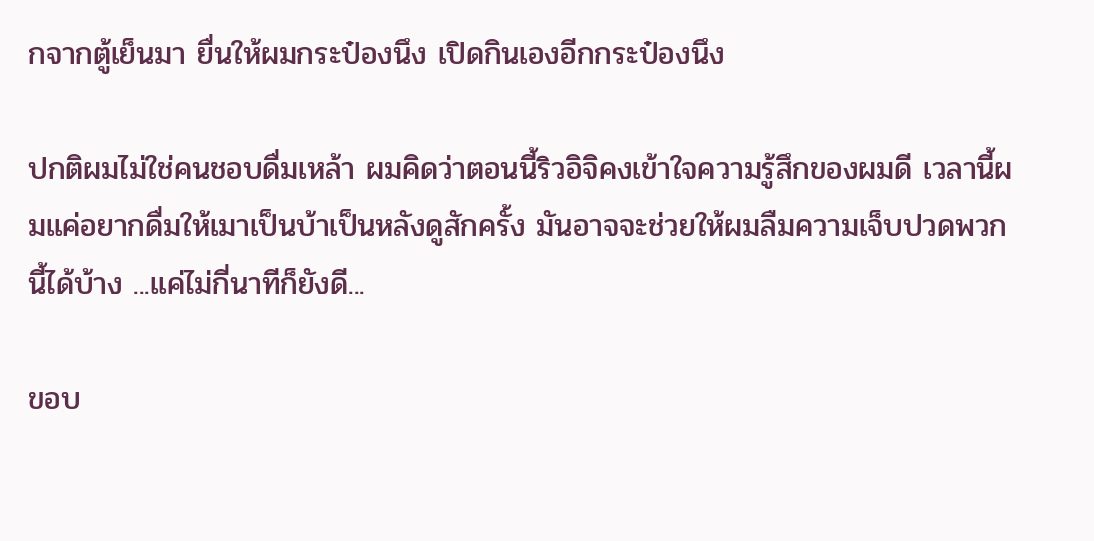กจากตู้เย็นมา ยื่นให้ผมกระป๋องนึง เปิดกินเองอีกกระป๋องนึง

ปกติผมไม่ใช่คนชอบดื่มเหล้า ผมคิดว่าตอนนี้ริวอิจิคงเข้าใจความรู้สึกของผมดี เวลานี้ผมแค่อยากดื่มให้เมาเป็นบ้าเป็นหลังดูสักครั้ง มันอาจจะช่วยให้ผมลืมความเจ็บปวดพวกนี้ได้บ้าง ...แค่ไม่กี่นาทีก็ยังดี...

ขอบ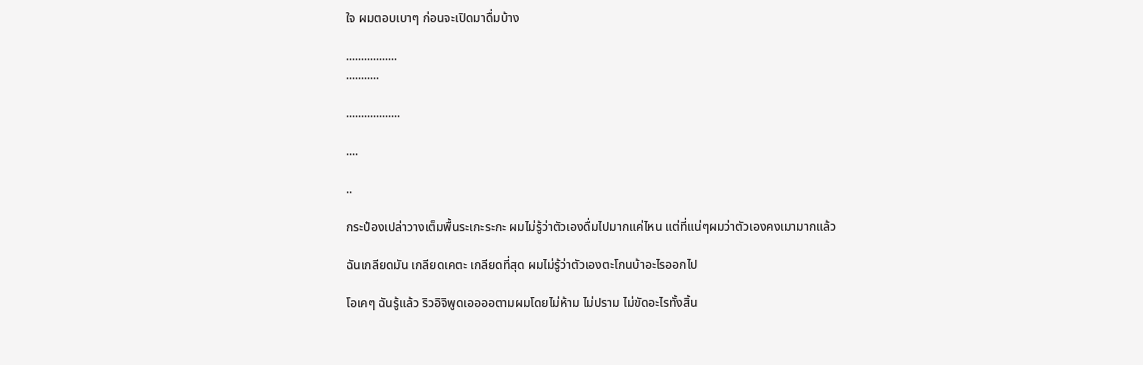ใจ ผมตอบเบาๆ ก่อนจะเปิดมาดื่มบ้าง

.................
...........

..................

....

..

กระป๋องเปล่าวางเต็มพื้นระเกะระกะ ผมไม่รู้ว่าตัวเองดื่มไปมากแค่ไหน แต่ที่แน่ๆผมว่าตัวเองคงเมามากแล้ว

ฉันเกลียดมัน เกลียดเคตะ เกลียดที่สุด ผมไม่รู้ว่าตัวเองตะโกนบ้าอะไรออกไป

โอเคๆ ฉันรู้แล้ว ริวอิจิพูดเออออตามผมโดยไม่ห้าม ไม่ปราม ไม่ขัดอะไรทั้งสิ้น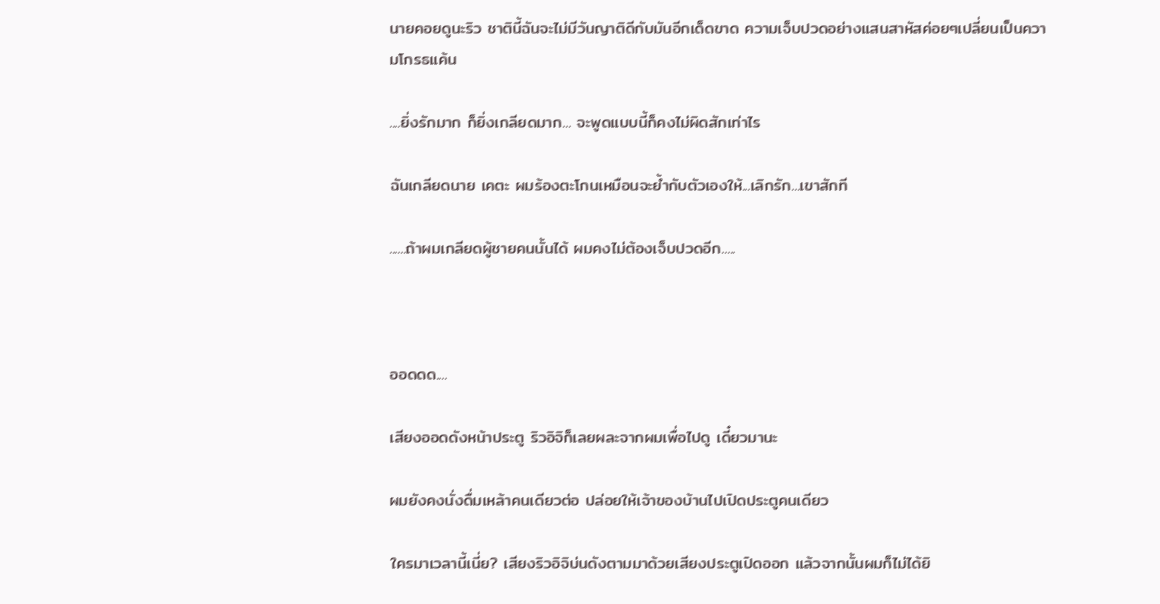นายคอยดูนะริว ชาตินี้ฉันจะไม่มีวันญาติดีกับมันอีกเด็ดขาด ความเจ็บปวดอย่างแสนสาหัสค่อยๆเปลี่ยนเป็นความโกรธแค้น

....ยิ่งรักมาก ก็ยิ่งเกลียดมาก... จะพูดแบบนี้ก็คงไม่ผิดสักเท่าไร

ฉันเกลียดนาย เคตะ ผมร้องตะโกนเหมือนจะย้ำกับตัวเองให้...เลิกรัก...เขาสักที

......ถ้าผมเกลียดผู้ชายคนนั้นได้ ผมคงไม่ต้องเจ็บปวดอีก.....



ออดดด....

เสียงออดดังหน้าประตู ริวอิจิก็เลยผละจากผมเพื่อไปดู เดี๋ยวมานะ

ผมยังคงนั่งดื่มเหล้าคนเดียวต่อ ปล่อยให้เจ้าของบ้านไปเปิดประตูคนเดียว

ใครมาเวลานี้เนี่ย? เสียงริวอิจิบ่นดังตามมาด้วยเสียงประตูเปิดออก แล้วจากนั้นผมก็ไม่ได้ยิ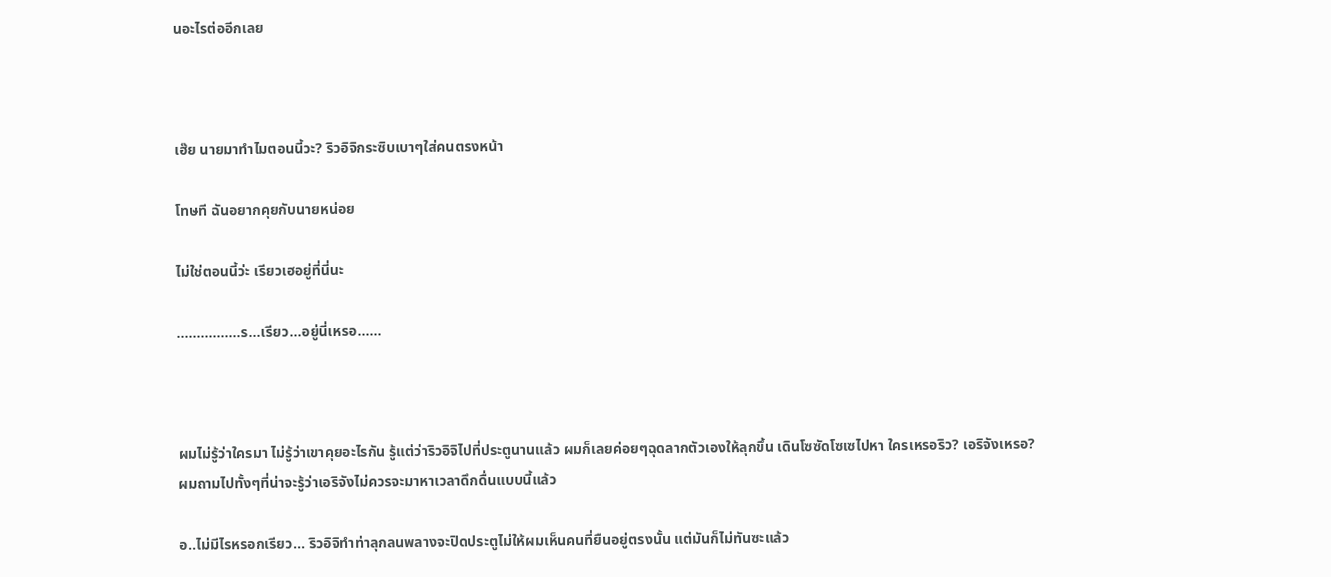นอะไรต่ออีกเลย



เฮ๊ย นายมาทำไมตอนนี้วะ? ริวอิจิกระซิบเบาๆใส่คนตรงหน้า

โทษที ฉันอยากคุยกับนายหน่อย

ไม่ใช่ตอนนี้ว่ะ เรียวเฮอยู่ที่นี่นะ

................ร...เรียว...อยู่นี่เหรอ......



ผมไม่รู้ว่าใครมา ไม่รู้ว่าเขาคุยอะไรกัน รู้แต่ว่าริวอิจิไปที่ประตูนานแล้ว ผมก็เลยค่อยๆฉุดลากตัวเองให้ลุกขึ้น เดินโซซัดโซเซไปหา ใครเหรอริว? เอริจังเหรอ? ผมถามไปทั้งๆที่น่าจะรู้ว่าเอริจังไม่ควรจะมาหาเวลาดึกดื่นแบบนี้แล้ว

อ..ไม่มีไรหรอกเรียว... ริวอิจิทำท่าลุกลนพลางจะปิดประตูไม่ให้ผมเห็นคนที่ยืนอยู่ตรงนั้น แต่มันก็ไม่ทันซะแล้ว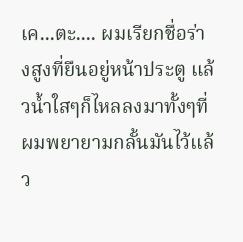เค...ตะ.... ผมเรียกชื่อร่างสูงที่ยืนอยู่หน้าประตู แล้วน้ำใสๆก็ไหลลงมาทั้งๆที่ผมพยายามกลั้นมันไว้แล้ว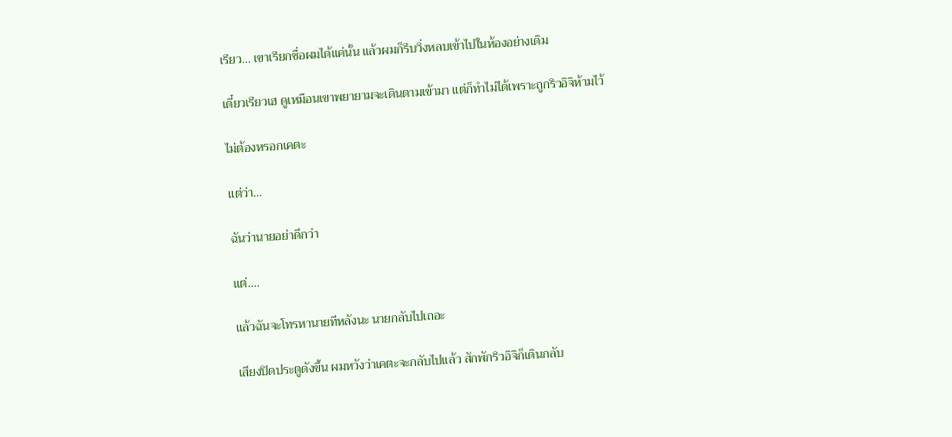เรียว... เขาเรียกชื่อผมได้แค่นั้น แล้วผมก็รีบวิ่งหลบเข้าไปในห้องอย่างเดิม

เดี๋ยวเรียวเฮ ดูเหมือนเขาพยายามจะเดินตามเข้ามา แต่ก็ทำไม่ได้เพราะถูกริวอิจิห้ามไว้

ไม่ต้องหรอกเคตะ

แต่ว่า...

ฉันว่านายอย่าดีกว่า

แต่....

แล้วฉันจะโทรหานายทีหลังนะ นายกลับไปเถอะ

เสียงปิดประตูดังขึ้น ผมหวังว่าเคตะจะกลับไปแล้ว สักพักริวอิจิก็เดินกลับ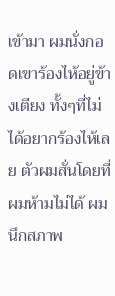เข้ามา ผมนั่งกอดเขาร้องไห้อยู่ข้างเตียง ทั้งๆที่ไม่ได้อยากร้องไห้เลย ตัวผมสั่นโดยที่ผมห้ามไม่ได้ ผมนึกสภาพ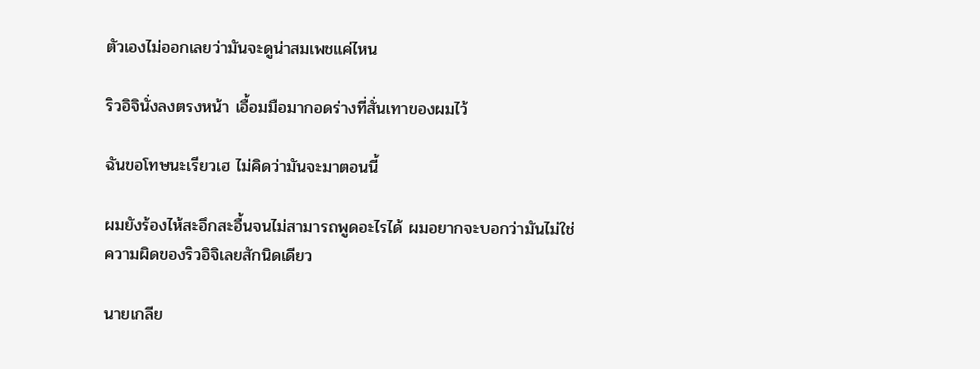ตัวเองไม่ออกเลยว่ามันจะดูน่าสมเพชแค่ไหน

ริวอิจินั่งลงตรงหน้า เอื้อมมือมากอดร่างที่สั่นเทาของผมไว้

ฉันขอโทษนะเรียวเฮ ไม่คิดว่ามันจะมาตอนนี้

ผมยังร้องไห้สะอึกสะอื้นจนไม่สามารถพูดอะไรได้ ผมอยากจะบอกว่ามันไม่ใช่ความผิดของริวอิจิเลยสักนิดเดียว

นายเกลีย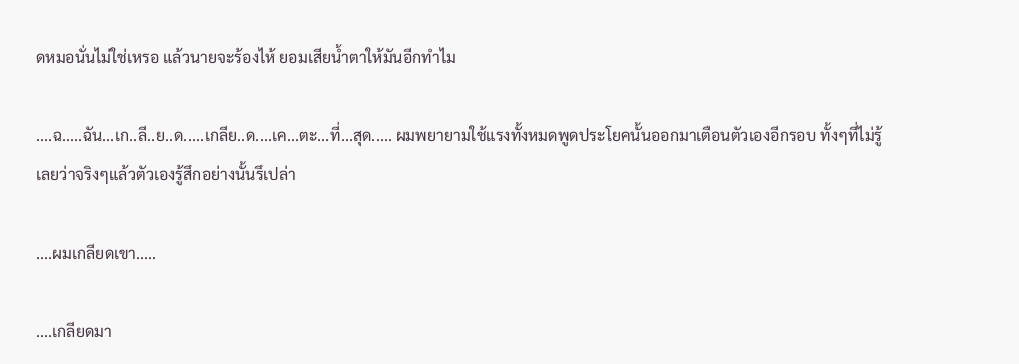ดหมอนั่นไม่ใช่เหรอ แล้วนายจะร้องไห้ ยอมเสียน้ำตาให้มันอีกทำไม

....ฉ.....ฉัน...เก..ลี..ย..ด.....เกลีย..ด....เค...ตะ...ที่...สุด..... ผมพยายามใช้แรงทั้งหมดพูดประโยคนั้นออกมาเตือนตัวเองอีกรอบ ทั้งๆที่ไม่รู้เลยว่าจริงๆแล้วตัวเองรู้สึกอย่างนั้นรึเปล่า

....ผมเกลียดเขา.....

....เกลียดมา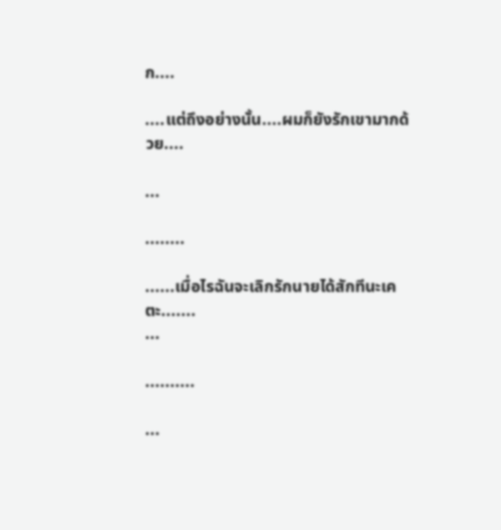ก....

....แต่ถึงอย่างนั้น....ผมก็ยังรักเขามากด้วย....

...

........

......เมื่อไรฉันจะเลิกรักนายได้สักทีนะเคตะ.......
...

..........

...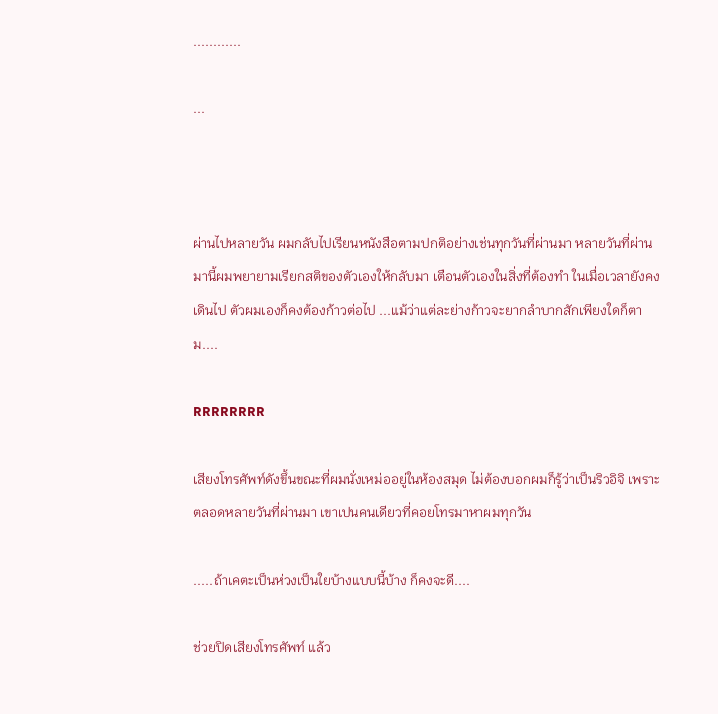............

...



ผ่านไปหลายวัน ผมกลับไปเรียนหนังสือตามปกติอย่างเช่นทุกวันที่ผ่านมา หลายวันที่ผ่านมานี้ผมพยายามเรียกสติของตัวเองให้กลับมา เตือนตัวเองในสิ่งที่ต้องทำ ในเมื่อเวลายังคงเดินไป ตัวผมเองก็คงต้องก้าวต่อไป ...แม้ว่าแต่ละย่างก้าวจะยากลำบากสักเพียงใดก็ตาม....

RRRRRRRR

เสียงโทรศัพท์ดังขึ้นขณะที่ผมนั่งเหม่ออยู่ในห้องสมุด ไม่ต้องบอกผมก็รู้ว่าเป็นริวอิจิ เพราะตลอดหลายวันที่ผ่านมา เขาเปนคนเดียวที่คอยโทรมาหาผมทุกวัน

.....ถ้าเคตะเป็นห่วงเป็นใยบ้างแบบนี้บ้าง ก็คงจะดี....

ช่วยปิดเสียงโทรศัพท์ แล้ว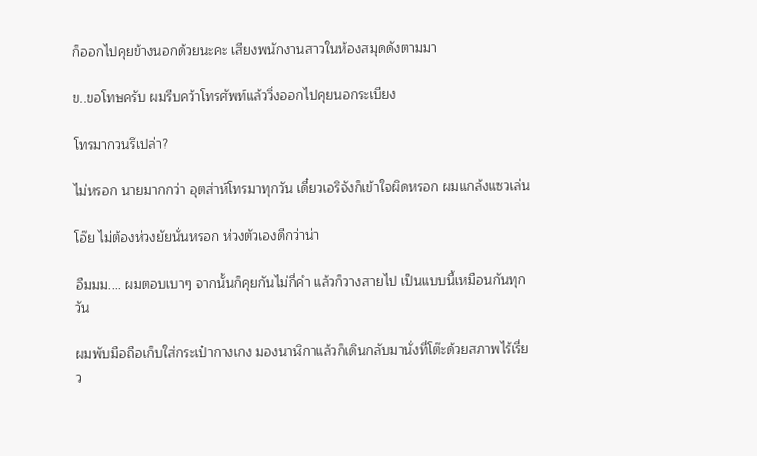ก็ออกไปคุยข้างนอกด้วยนะคะ เสียงพนักงานสาวในห้องสมุดดังตามมา

ข..ขอโทษครับ ผมรีบคว้าโทรศัพท์แล้ววิ่งออกไปคุยนอกระเบียง

โทรมากวนรึเปล่า?

ไม่หรอก นายมากกว่า อุตส่าห์โทรมาทุกวัน เดี๋ยวเอริจังก็เข้าใจผิดหรอก ผมแกล้งแซวเล่น

โอ๊ย ไม่ต้องห่วงยัยนั่นหรอก ห่วงตัวเองดีกว่าน่า

อืมมม.... ผมตอบเบาๆ จากนั้นก็คุยกันไม่กี่คำ แล้วก็วางสายไป เป็นแบบนี้เหมือนกันทุกวัน

ผมพับมือถือเก็บใส่กระเป๋ากางเกง มองนาฬิกาแล้วก็เดินกลับมานั่งที่โต๊ะด้วยสภาพไร้เรี่ยว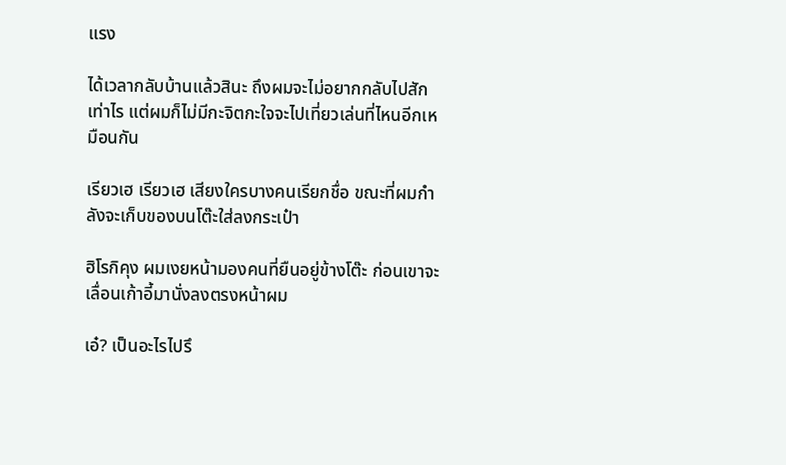แรง

ได้เวลากลับบ้านแล้วสินะ ถึงผมจะไม่อยากกลับไปสักเท่าไร แต่ผมก็ไม่มีกะจิตกะใจจะไปเที่ยวเล่นที่ไหนอีกเหมือนกัน

เรียวเฮ เรียวเฮ เสียงใครบางคนเรียกชื่อ ขณะที่ผมกำลังจะเก็บของบนโต๊ะใส่ลงกระเป๋า

ฮิโรกิคุง ผมเงยหน้ามองคนที่ยืนอยู่ข้างโต๊ะ ก่อนเขาจะเลื่อนเก้าอี้มานั่งลงตรงหน้าผม

เอ๋? เป็นอะไรไปรึ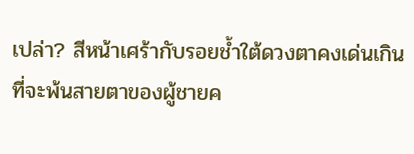เปล่า? สีหน้าเศร้ากับรอยช้ำใต้ดวงตาคงเด่นเกินที่จะพ้นสายตาของผู้ชายค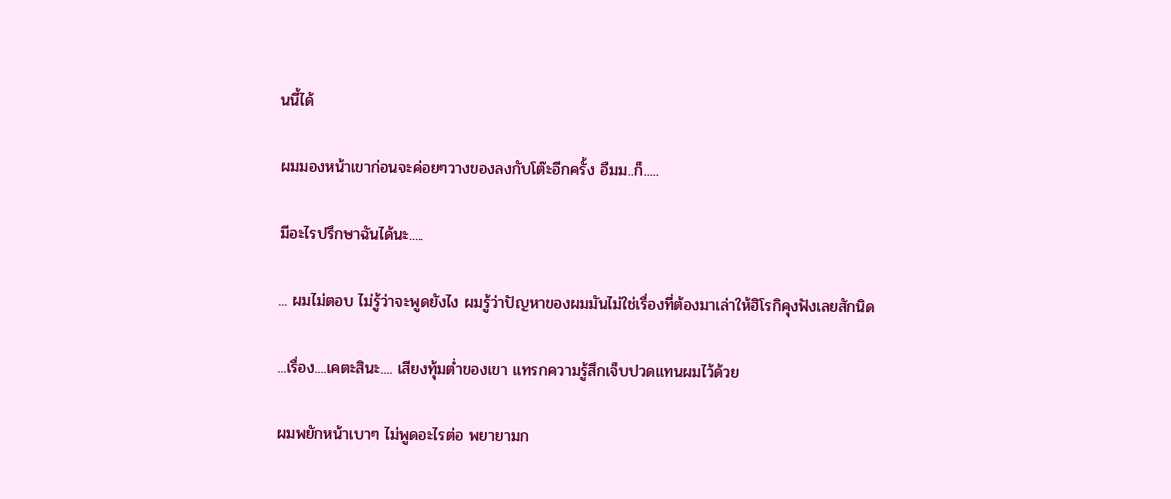นนี้ได้

ผมมองหน้าเขาก่อนจะค่อยๆวางของลงกับโต๊ะอีกครั้ง อืมม..ก็.....

มีอะไรปรึกษาฉันได้นะ.....

... ผมไม่ตอบ ไม่รู้ว่าจะพูดยังไง ผมรู้ว่าปัญหาของผมมันไม่ใช่เรื่องที่ต้องมาเล่าให้ฮิโรกิคุงฟังเลยสักนิด

...เรื่อง....เคตะสินะ.... เสียงทุ้มต่ำของเขา แทรกความรู้สึกเจ็บปวดแทนผมไว้ด้วย

ผมพยักหน้าเบาๆ ไม่พูดอะไรต่อ พยายามก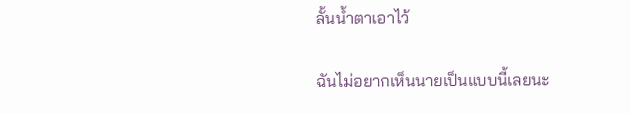ลั้นน้ำตาเอาไว้

ฉันไม่อยากเห็นนายเป็นแบบนี้เลยนะ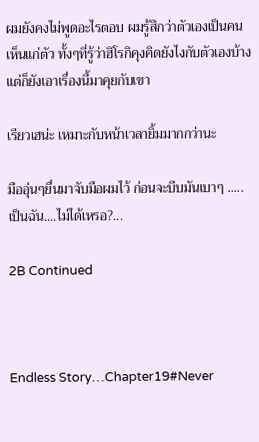ผมยังคงไม่พูดอะไรตอบ ผมรู้สึกว่าตัวเองเป็นคนเห็นแก่ตัว ทั้งๆที่รู้ว่าฮิโรกิคุงคิดยังไงกับตัวเองบ้าง แต่ก็ยังเอาเรื่องนี้มาคุยกับเขา

เรียวเฮน่ะ เหมาะกับหน้าเวลายิ้มมากกว่านะ

มืออุ่นๆยื่นมาจับมือผมไว้ ก่อนจะบีบมันเบาๆ .....เป็นฉัน....ไม่ได้เหรอ?...

2B Continued



Endless Story…Chapter19#Never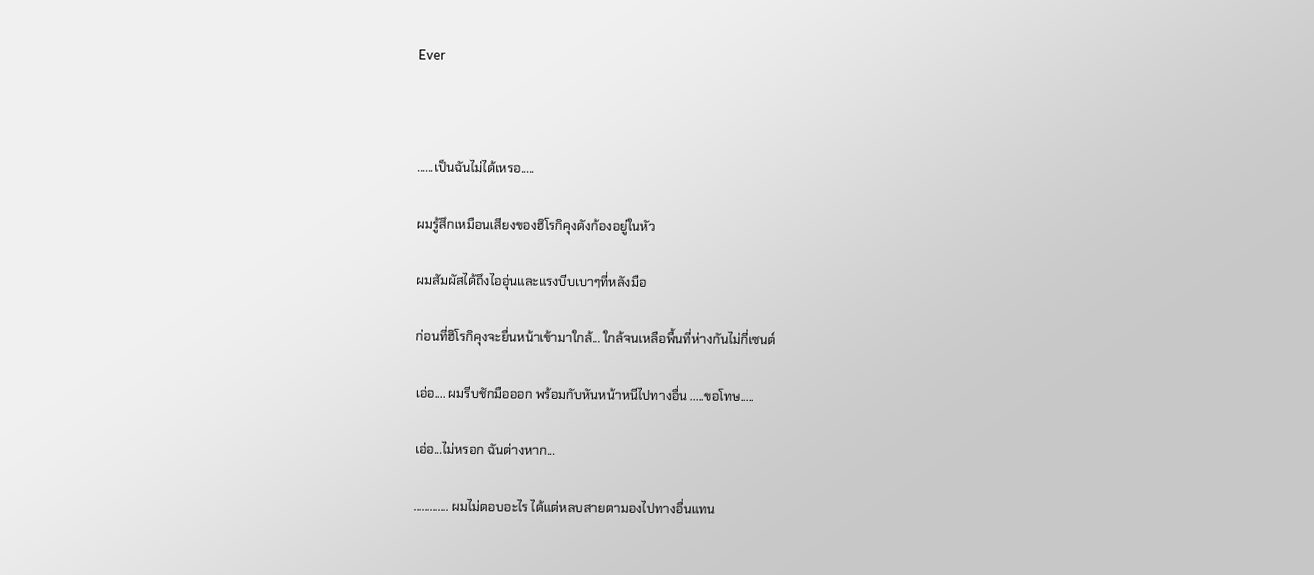Ever



......เป็นฉันไม่ได้เหรอ.....

ผมรู้สึกเหมือนเสียงของฮิโรกิคุงดังก้องอยู่ในหัว

ผมสัมผัสได้ถึงไออุ่นและแรงบีบเบาๆที่หลังมือ

ก่อนที่ฮิโรกิคุงจะยื่นหน้าเข้ามาใกล้... ใกล้จนเหลือพื้นที่ห่างกันไม่กี่เซนต์

เอ่อ.... ผมรีบชักมือออก พร้อมกับหันหน้าหนีไปทางอื่น .....ขอโทษ.....

เอ่อ...ไม่หรอก ฉันต่างหาก...

............. ผมไม่ตอบอะไร ได้แต่หลบสายตามองไปทางอื่นแทน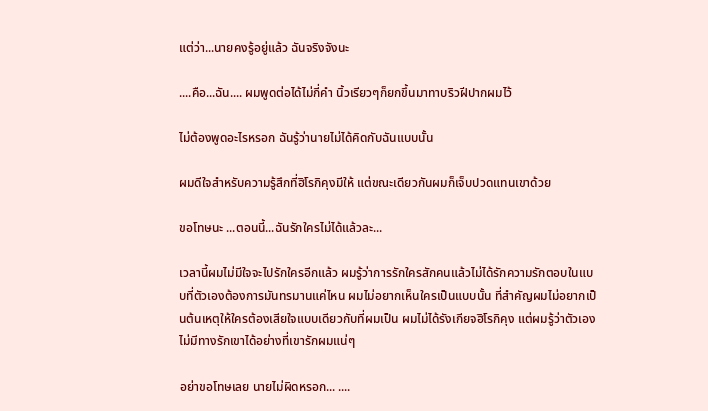แต่ว่า...นายคงรู้อยู่แล้ว ฉันจริงจังนะ

....คือ...ฉัน.... ผมพูดต่อได้ไม่กี่คำ นิ้วเรียวๆก็ยกขึ้นมาทาบริวฝีปากผมไว้

ไม่ต้องพูดอะไรหรอก ฉันรู้ว่านายไม่ได้คิดกับฉันแบบนั้น

ผมดีใจสำหรับความรู้สึกที่ฮิโรกิคุงมีให้ แต่ขณะเดียวกันผมก็เจ็บปวดแทนเขาด้วย

ขอโทษนะ ...ตอนนี้...ฉันรักใครไม่ได้แล้วละ...

เวลานี้ผมไม่มีใจจะไปรักใครอีกแล้ว ผมรู้ว่าการรักใครสักคนแล้วไม่ได้รักความรักตอบในแบบที่ตัวเองต้องการมันทรมานแค่ไหน ผมไม่อยากเห็นใครเป็นแบบนั้น ที่สำคัญผมไม่อยากเป็นต้นเหตุให้ใครต้องเสียใจแบบเดียวกับที่ผมเป็น ผมไม่ได้รังเกียจฮิโรกิคุง แต่ผมรู้ว่าตัวเองไม่มีทางรักเขาได้อย่างที่เขารักผมแน่ๆ

อย่าขอโทษเลย นายไม่ผิดหรอก... ....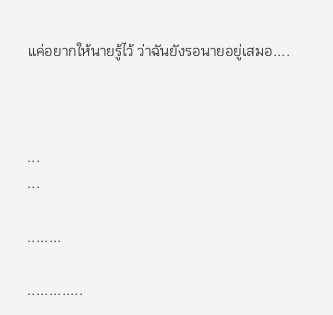แค่อยากให้นายรู้ไว้ ว่าฉันยังรอนายอยู่เสมอ....



...
...

........

.............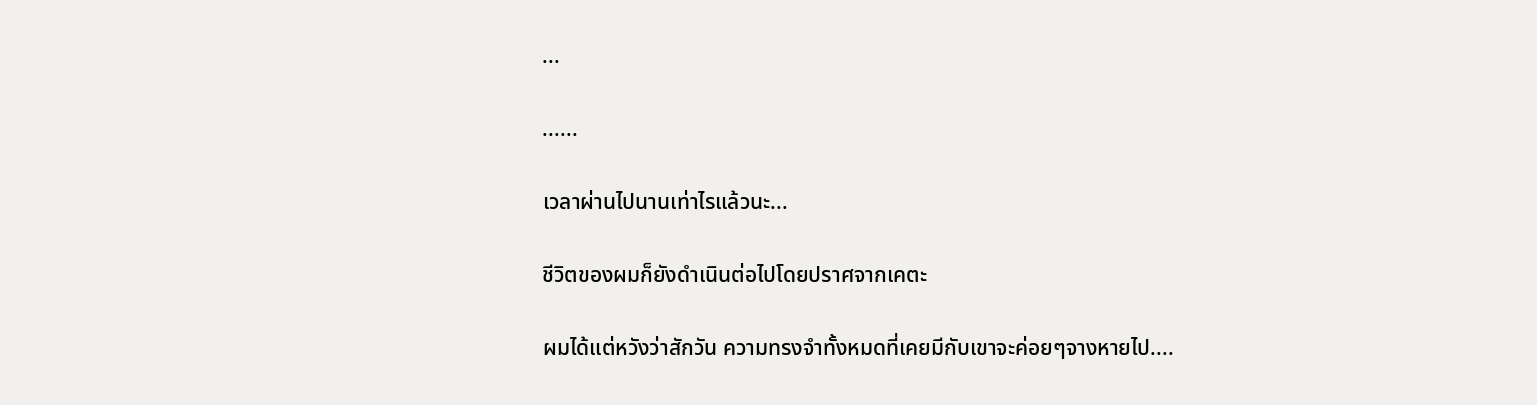...

......

เวลาผ่านไปนานเท่าไรแล้วนะ...

ชีวิตของผมก็ยังดำเนินต่อไปโดยปราศจากเคตะ

ผมได้แต่หวังว่าสักวัน ความทรงจำทั้งหมดที่เคยมีกับเขาจะค่อยๆจางหายไป....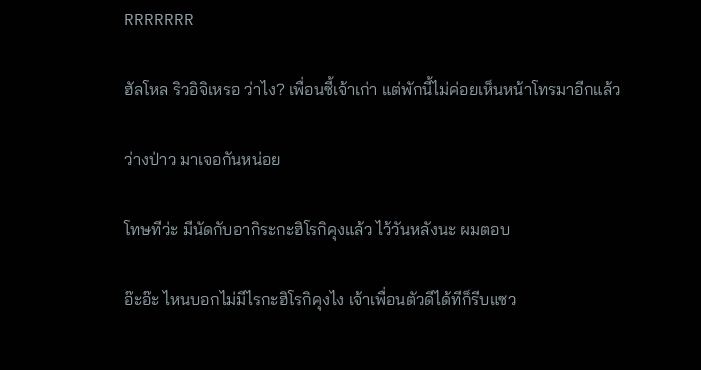RRRRRRR

ฮัลโหล ริวอิจิเหรอ ว่าไง? เพื่อนซี้เจ้าเก่า แต่พักนี้ไม่ค่อยเห็นหน้าโทรมาอีกแล้ว

ว่างป่าว มาเจอกันหน่อย

โทษทีว่ะ มีนัดกับอากิระกะฮิโรกิคุงแล้ว ไว้วันหลังนะ ผมตอบ

อ๊ะอ๊ะ ไหนบอกไม่มีไรกะฮิโรกิคุงไง เจ้าเพื่อนตัวดีได้ทีก็รีบแซว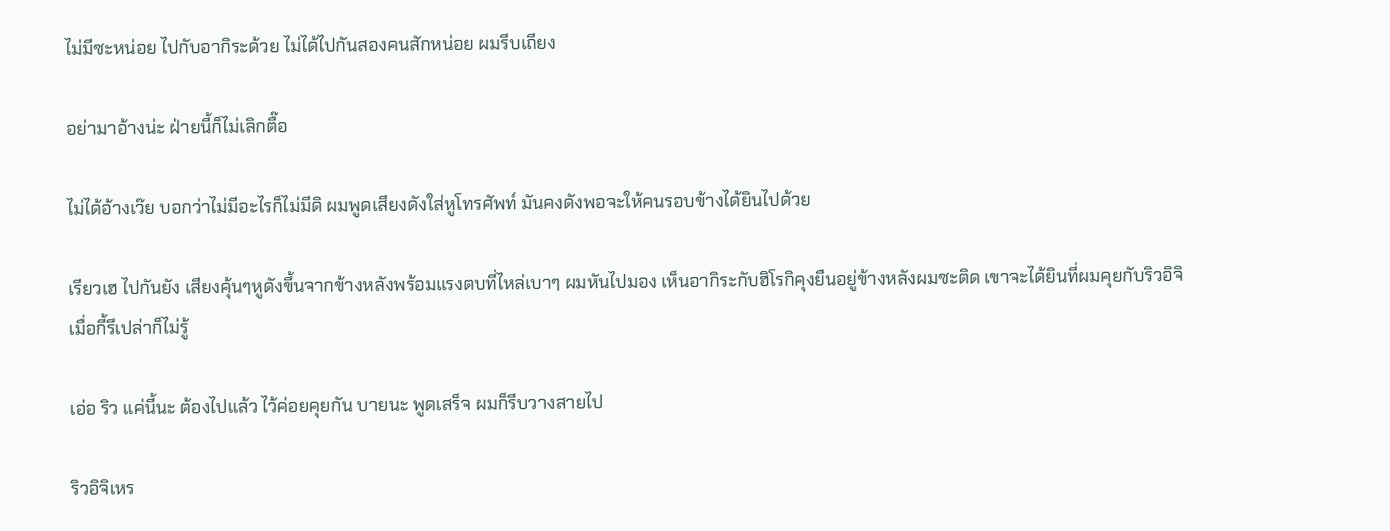ไม่มีซะหน่อย ไปกับอากิระด้วย ไม่ได้ไปกันสองคนสักหน่อย ผมรีบเถียง

อย่ามาอ้างน่ะ ฝ่ายนี้ก็ไม่เลิกตื๊อ

ไม่ได้อ้างเว๊ย บอกว่าไม่มีอะไรก็ไม่มีดิ ผมพูดเสียงดังใส่หูโทรศัพท์ มันคงดังพอจะให้คนรอบข้างได้ยินไปด้วย

เรียวเฮ ไปกันยัง เสียงคุ้นๆหูดังขึ้นจากข้างหลังพร้อมแรงตบที่ไหล่เบาๆ ผมหันไปมอง เห็นอากิระกับฮิโรกิคุงยืนอยู่ข้างหลังผมซะติด เขาจะได้ยินที่ผมคุยกับริวอิจิเมื่อกี้รึเปล่าก็ไม่รู้

เอ่อ ริว แค่นี้นะ ต้องไปแล้ว ไว้ค่อยคุยกัน บายนะ พูดเสร็จ ผมก็รีบวางสายไป

ริวอิจิเหร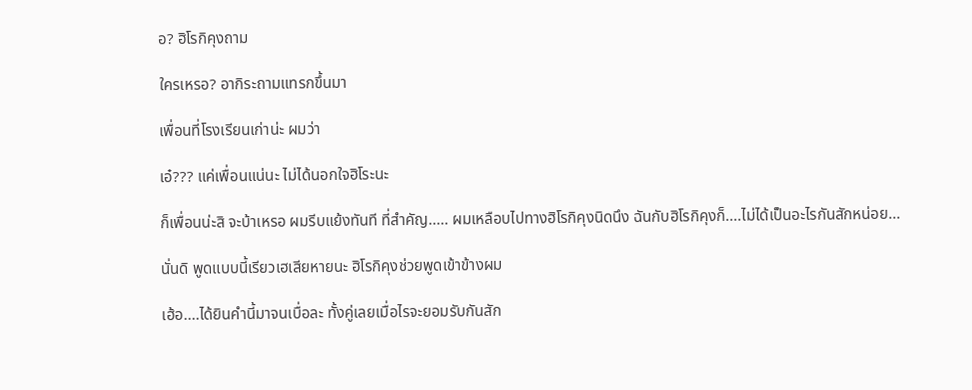อ? ฮิโรกิคุงถาม

ใครเหรอ? อากิระถามแทรกขึ้นมา

เพื่อนที่โรงเรียนเก่าน่ะ ผมว่า

เอ๋??? แค่เพื่อนแน่นะ ไม่ได้นอกใจฮิโระนะ

ก็เพื่อนน่ะสิ จะบ้าเหรอ ผมรีบแย้งทันที ที่สำคัญ..... ผมเหลือบไปทางฮิโรกิคุงนิดนึง ฉันกับฮิโรกิคุงก็....ไม่ได้เป็นอะไรกันสักหน่อย...

นั่นดิ พูดแบบนี้เรียวเฮเสียหายนะ ฮิโรกิคุงช่วยพูดเข้าข้างผม

เฮ้อ....ได้ยินคำนี้มาจนเบื่อละ ทั้งคู่เลยเมื่อไรจะยอมรับกันสัก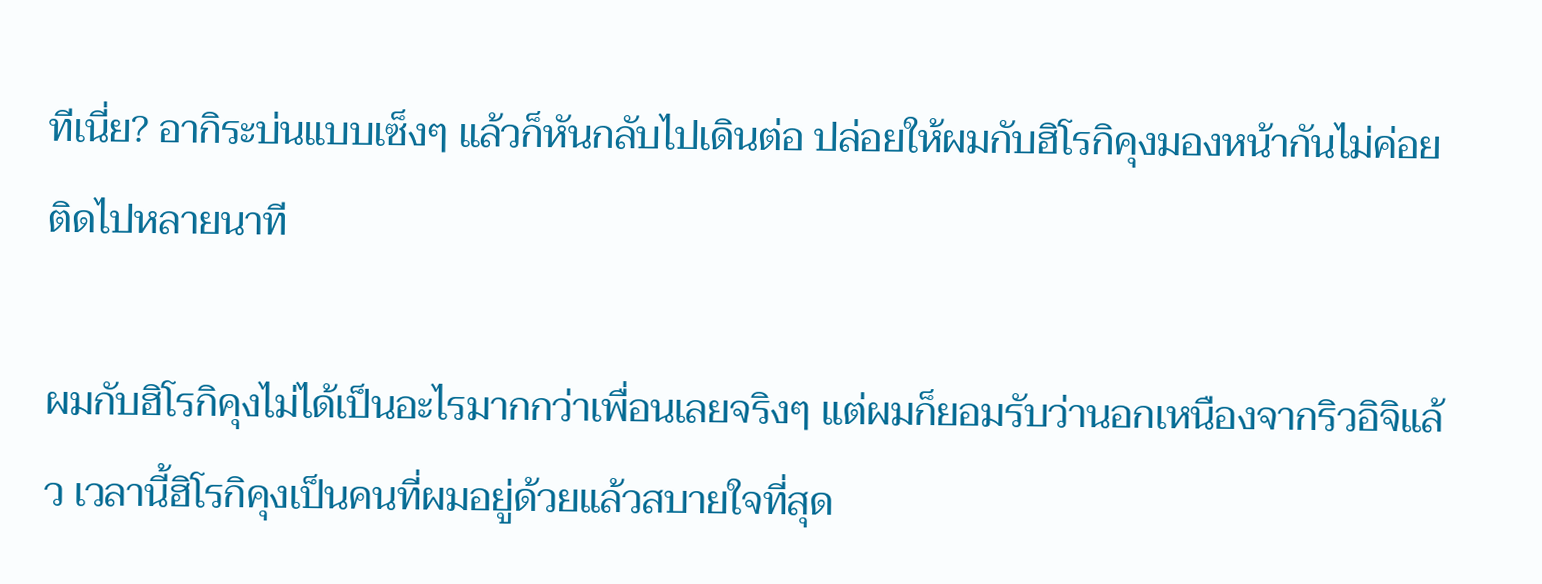ทีเนี่ย? อากิระบ่นแบบเซ็งๆ แล้วก็หันกลับไปเดินต่อ ปล่อยให้ผมกับฮิโรกิคุงมองหน้ากันไม่ค่อยติดไปหลายนาที

ผมกับฮิโรกิคุงไม่ได้เป็นอะไรมากกว่าเพื่อนเลยจริงๆ แต่ผมก็ยอมรับว่านอกเหนืองจากริวอิจิแล้ว เวลานี้ฮิโรกิคุงเป็นคนที่ผมอยู่ด้วยแล้วสบายใจที่สุด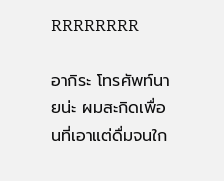RRRRRRRR

อากิระ โทรศัพท์นายน่ะ ผมสะกิดเพื่อนที่เอาแต่ดื่มจนใก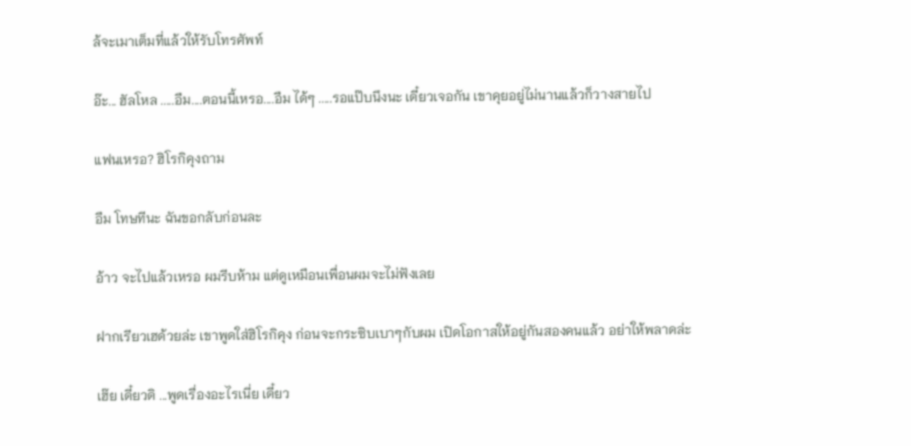ล้จะเมาเต็มที่แล้วให้รับโทรศัพท์

อ๊ะ... ฮัลโหล .....อืม....ตอนนี้เหรอ....อืม ได้ๆ .....รอแป๊บนึงนะ เดี๋ยวเจอกัน เขาคุยอยู่ไม่นานแล้วก็วางสายไป

แฟนเหรอ? ฮิโรกิคุงถาม

อืม โทษทีนะ ฉันขอกลับก่อนละ

อ้าว จะไปแล้วเหรอ ผมรีบห้าม แต่ดูเหมือนเพื่อนผมจะไม่ฟังเลย

ฝากเรียวเฮด้วยล่ะ เขาพูดใส่ฮิโรกิคุง ก่อนจะกระซิบเบาๆกับผม เปิดโอกาสให้อยู่กันสองคนแล้ว อย่าให้พลาดล่ะ

เฮ๊ย เดี๋ยวดิ ...พูดเรื่องอะไรเนี่ย เดี๋ยว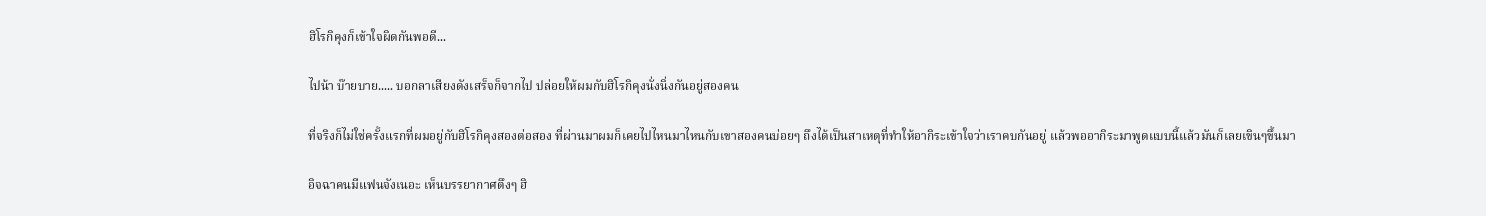ฮิโรกิคุงก็เข้าใจผิดกันพอดี...

ไปน้า บ๊ายบาย..... บอกลาเสียงดังเสร็จก็จากไป ปล่อยให้ผมกับฮิโรกิคุงนั่งนิ่งกันอยู่สองคน

ที่จริงก็ไม่ใช่ครั้งแรกที่ผมอยู่กับฮิโรกิคุงสองต่อสอง ที่ผ่านมาผมก็เคยไปไหนมาไหนกับเขาสองคนบ่อยๆ ถึงได้เป็นสาเหตุที่ทำให้อากิระเข้าใจว่าเราคบกันอยู่ แล้วพออากิระมาพูดแบบนี้แล้วมันก็เลยเขินๆขึ้นมา

อิจฉาคนมีแฟนจังเนอะ เห็นบรรยากาศตึงๆ ฮิ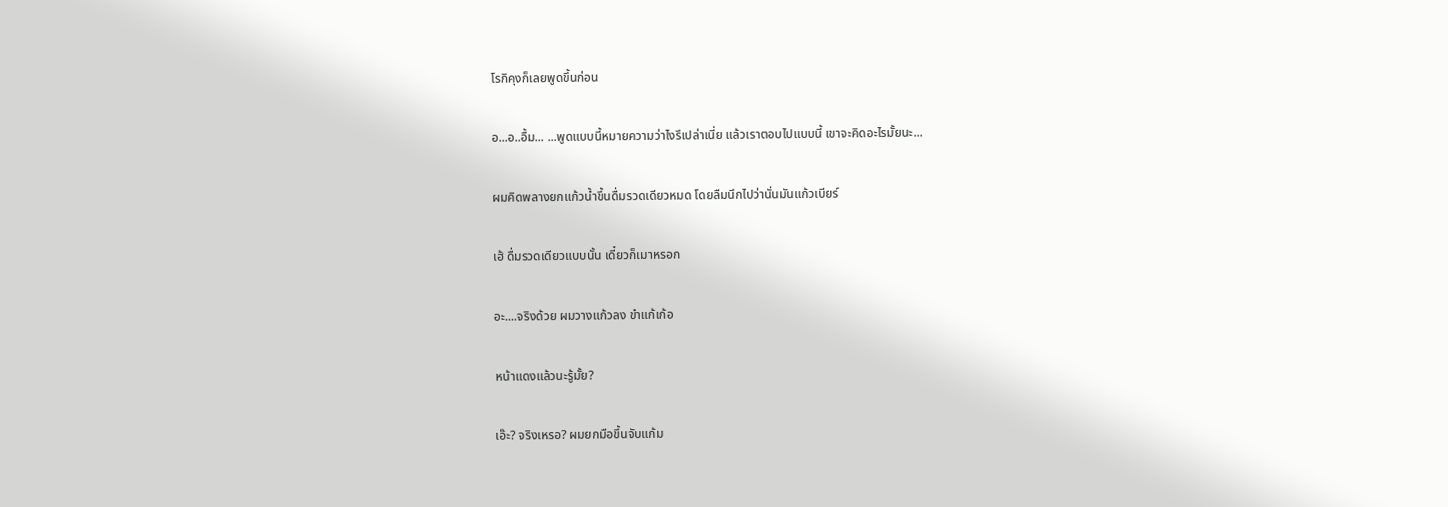โรกิคุงก็เลยพูดขึ้นก่อน

อ...อ..อื้ม... ...พูดแบบนี้หมายความว่าไงรึเปล่าเนี่ย แล้วเราตอบไปแบบนี้ เขาจะคิดอะไรมั้ยนะ...

ผมคิดพลางยกแก้วน้ำขึ้นดื่มรวดเดียวหมด โดยลืมนึกไปว่านั่นมันแก้วเบียร์

เฮ้ ดื่มรวดเดียวแบบนั้น เดี๋ยวก็เมาหรอก

อะ....จริงด้วย ผมวางแก้วลง ขำแก้เก้อ

หน้าแดงแล้วนะรู้มั้ย?

เอ๊ะ? จริงเหรอ? ผมยกมือขึ้นจับแก้ม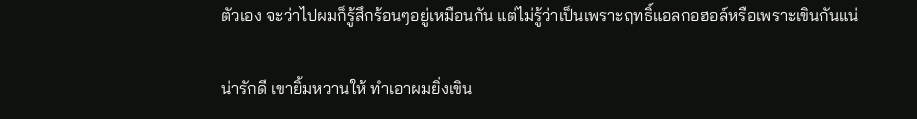ตัวเอง จะว่าไปผมก็รู้สึกร้อนๆอยู่เหมือนกัน แต่ไม่รู้ว่าเป็นเพราะฤทธิ์แอลกอฮอล์หรือเพราะเขินกันแน่

น่ารักดี เขายิ้มหวานให้ ทำเอาผมยิ่งเขิน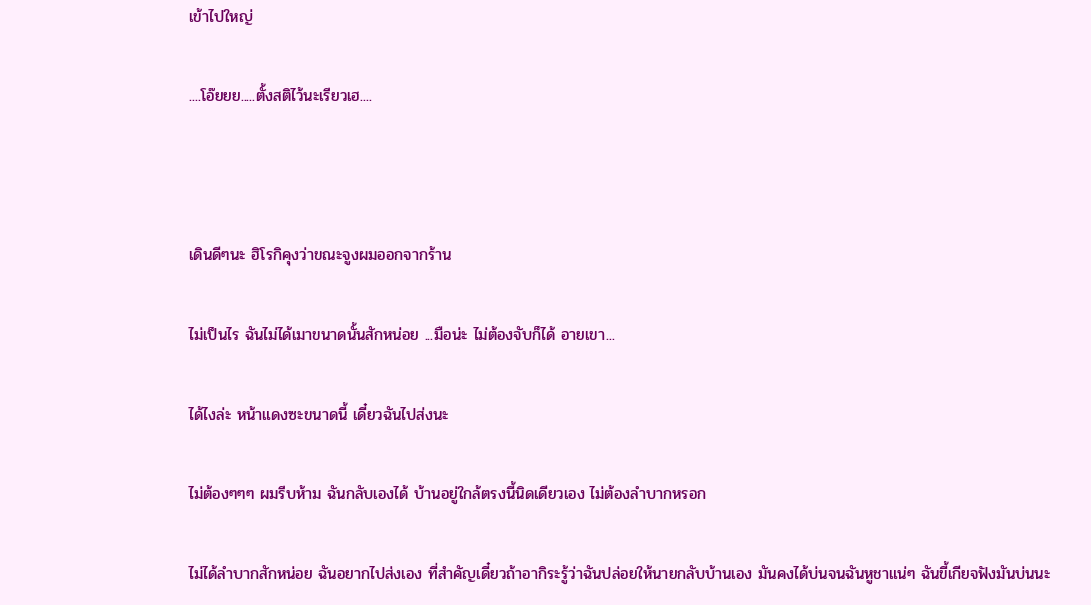เข้าไปใหญ่

....โอ๊ยยย.....ตั้งสติไว้นะเรียวเฮ....



เดินดีๆนะ ฮิโรกิคุงว่าขณะจูงผมออกจากร้าน

ไม่เป็นไร ฉันไม่ได้เมาขนาดนั้นสักหน่อย ...มือน่ะ ไม่ต้องจับก็ได้ อายเขา...

ได้ไงล่ะ หน้าแดงซะขนาดนี้ เดี๋ยวฉันไปส่งนะ

ไม่ต้องๆๆๆ ผมรีบห้าม ฉันกลับเองได้ บ้านอยู่ใกล้ตรงนี้นิดเดียวเอง ไม่ต้องลำบากหรอก

ไม่ได้ลำบากสักหน่อย ฉันอยากไปส่งเอง ที่สำคัญเดี๋ยวถ้าอากิระรู้ว่าฉันปล่อยให้นายกลับบ้านเอง มันคงได้บ่นจนฉันหูชาแน่ๆ ฉันขี้เกียจฟังมันบ่นนะ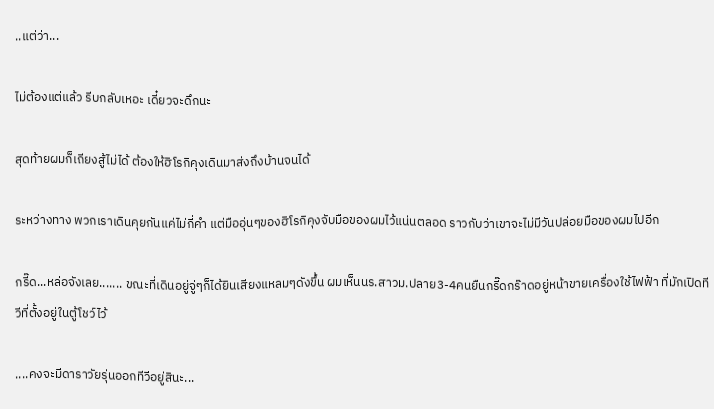..แต่ว่า...

ไม่ต้องแต่แล้ว รีบกลับเหอะ เดี๋ยวจะดึกนะ

สุดท้ายผมก็เถียงสู้ไม่ได้ ต้องให้ฮิโรกิคุงเดินมาส่งถึงบ้านจนได้

ระหว่างทาง พวกเราเดินคุยกันแค่ไม่กี่คำ แต่มืออุ่นๆของฮิโรกิคุงจับมือของผมไว้แน่นตลอด ราวกับว่าเขาจะไม่มีวันปล่อยมือของผมไปอีก

กรี๊ด...หล่อจังเลย....... ขณะที่เดินอยู่จู่ๆก็ได้ยินเสียงแหลมๆดังขึ้น ผมเห็นนร.สาวม.ปลาย3-4คนยืนกรี๊ดกร๊าดอยู่หน้าขายเครื่องใช้ไฟฟ้า ที่มักเปิดทีวีที่ตั้งอยู่ในตู้โชว์ไว้

....คงจะมีดาราวัยรุ่นออกทีวีอยู่สินะ...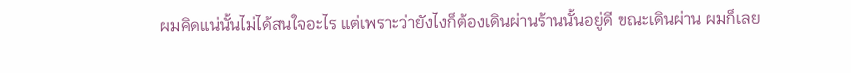ผมคิดแน่นั้นไม่ได้สนใจอะไร แต่เพราะว่ายังไงก็ต้องเดินผ่านร้านนั้นอยู่ดี ขณะเดินผ่าน ผมก็เลย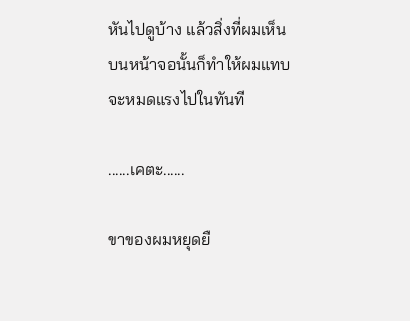หันไปดูบ้าง แล้วสิ่งที่ผมเห็นบนหน้าจอนั้นก็ทำให้ผมแทบจะหมดแรงไปในทันที

......เคตะ......

ขาของผมหยุดยื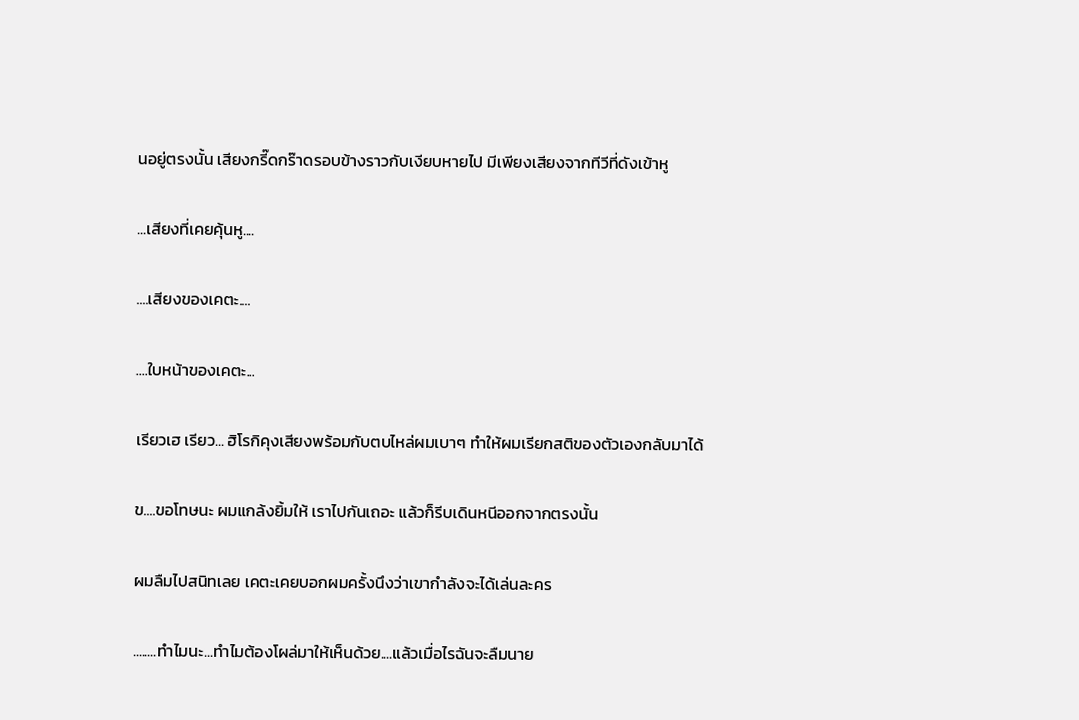นอยู่ตรงนั้น เสียงกรี๊ดกร๊าดรอบข้างราวกับเงียบหายไป มีเพียงเสียงจากทีวีที่ดังเข้าหู

...เสียงที่เคยคุ้นหู....

....เสียงของเคตะ....

....ใบหน้าของเคตะ...

เรียวเฮ เรียว... ฮิโรกิคุงเสียงพร้อมกับตบไหล่ผมเบาๆ ทำให้ผมเรียกสติของตัวเองกลับมาได้

ข....ขอโทษนะ ผมแกล้งยิ้มให้ เราไปกันเถอะ แล้วก็รีบเดินหนีออกจากตรงนั้น

ผมลืมไปสนิทเลย เคตะเคยบอกผมครั้งนึงว่าเขากำลังจะได้เล่นละคร

........ทำไมนะ...ทำไมต้องโผล่มาให้เห็นด้วย....แล้วเมื่อไรฉันจะลืมนาย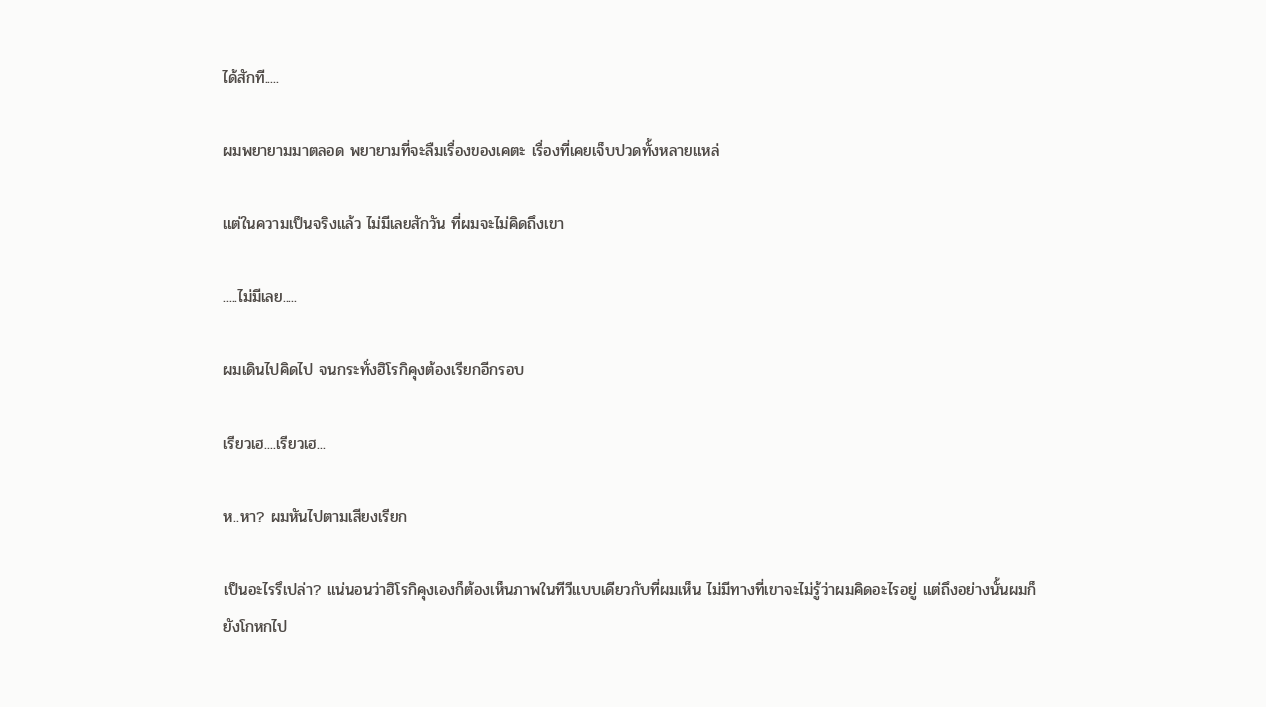ได้สักที.....

ผมพยายามมาตลอด พยายามที่จะลืมเรื่องของเคตะ เรื่องที่เคยเจ็บปวดทั้งหลายแหล่

แต่ในความเป็นจริงแล้ว ไม่มีเลยสักวัน ที่ผมจะไม่คิดถึงเขา

.....ไม่มีเลย.....

ผมเดินไปคิดไป จนกระทั่งฮิโรกิคุงต้องเรียกอีกรอบ

เรียวเฮ....เรียวเฮ...

ห..หา? ผมหันไปตามเสียงเรียก

เป็นอะไรรึเปล่า? แน่นอนว่าฮิโรกิคุงเองก็ต้องเห็นภาพในทีวีแบบเดียวกับที่ผมเห็น ไม่มีทางที่เขาจะไม่รู้ว่าผมคิดอะไรอยู่ แต่ถึงอย่างนั้นผมก็ยังโกหกไป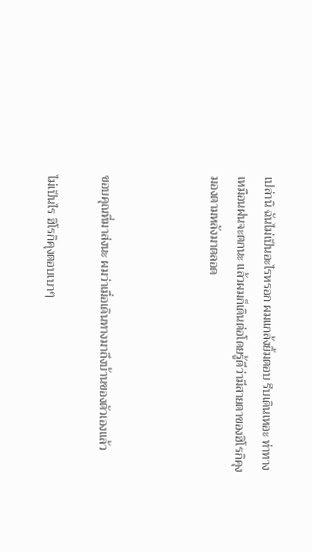เปล่านิ ฉันไม่เป็นอะไรหรอก ผมแกล้งยิ้มตอบ รีบเดินเหอะ ท่าทางเหมือนฝนจะตกนะ แล้วผมก็เดินต่อโดยรู้ดีว่ามีสายตาของฮิโรกิคุงมองตามหลังมาตลอด



ขอบคุณที่มาส่งนะ ผมว่าเมื่อเดินทางมาถึงบ้านของตัวเองแล้ว

ไม่เป็นไร ฮิโรกิคุงตอบเบาๆ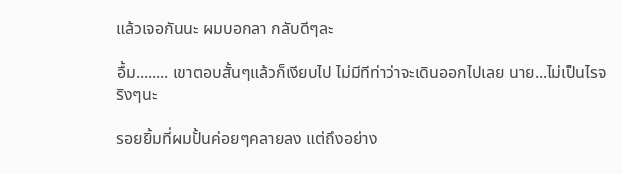แล้วเจอกันนะ ผมบอกลา กลับดีๆละ

อื้ม........ เขาตอบสั้นๆแล้วก็เงียบไป ไม่มีทีท่าว่าจะเดินออกไปเลย นาย...ไม่เป็นไรจริงๆนะ

รอยยิ้มที่ผมปั้นค่อยๆคลายลง แต่ถึงอย่าง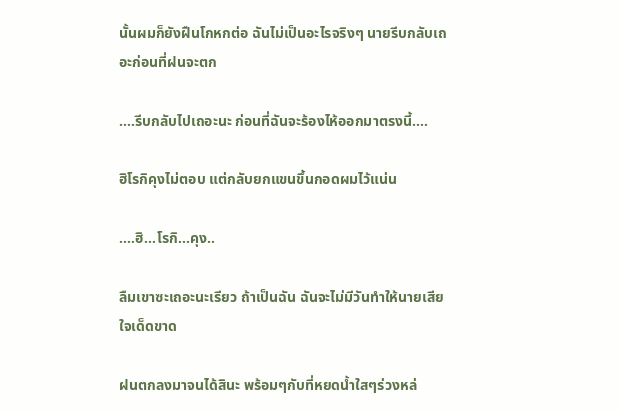นั้นผมก็ยังฝืนโกหกต่อ ฉันไม่เป็นอะไรจริงๆ นายรีบกลับเถอะก่อนที่ฝนจะตก

....รีบกลับไปเถอะนะ ก่อนที่ฉันจะร้องไห้ออกมาตรงนี้....

ฮิโรกิคุงไม่ตอบ แต่กลับยกแขนขึ้นกอดผมไว้แน่น

....ฮิ...โรกิ...คุง..

ลืมเขาซะเถอะนะเรียว ถ้าเป็นฉัน ฉันจะไม่มีวันทำให้นายเสียใจเด็ดขาด

ฝนตกลงมาจนได้สินะ พร้อมๆกับที่หยดน้ำใสๆร่วงหล่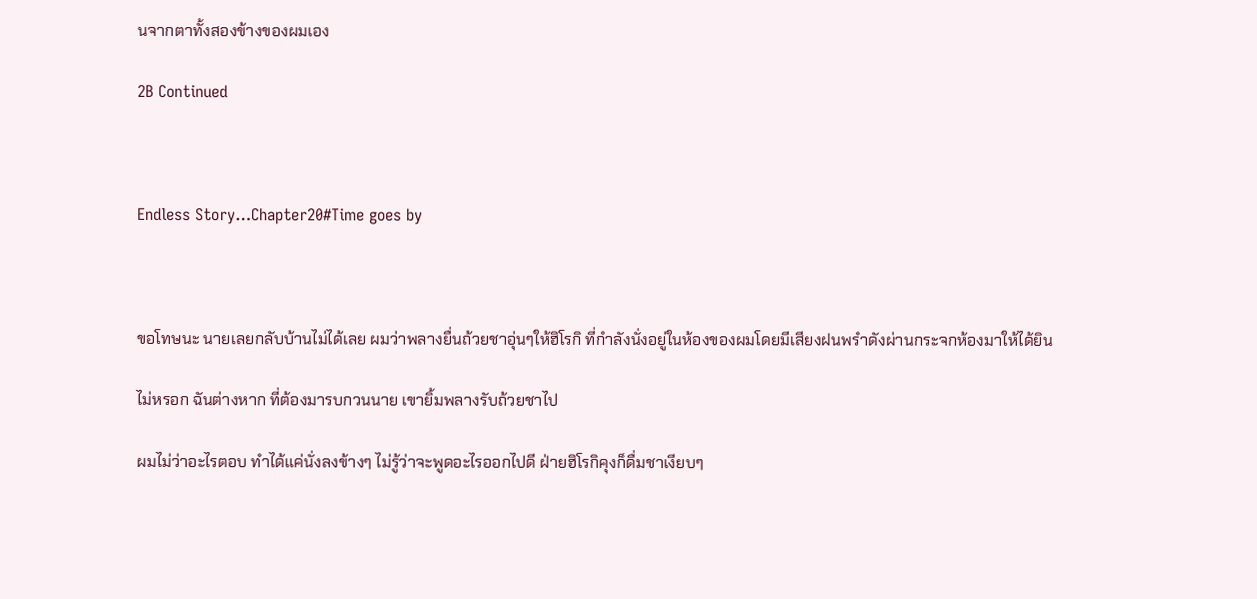นจากตาทั้งสองข้างของผมเอง

2B Continued



Endless Story…Chapter20#Time goes by



ขอโทษนะ นายเลยกลับบ้านไม่ได้เลย ผมว่าพลางยื่นถ้วยชาอุ่นๆให้ฮิโรกิ ที่กำลังนั่งอยู่ในห้องของผมโดยมีเสียงฝนพรำดังผ่านกระจกห้องมาให้ได้ยิน

ไม่หรอก ฉันต่างหาก ที่ต้องมารบกวนนาย เขายิ้มพลางรับถ้วยชาไป

ผมไม่ว่าอะไรตอบ ทำได้แค่นั่งลงข้างๆ ไม่รู้ว่าจะพูดอะไรออกไปดี ฝ่ายฮิโรกิคุงก็ดื่มชาเงียบๆ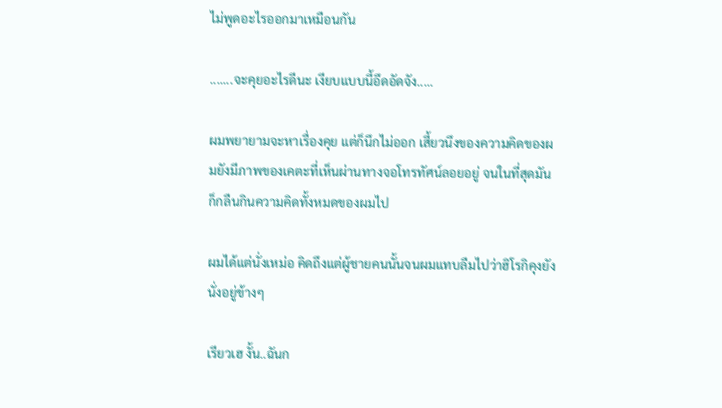ไม่พูดอะไรออกมาเหมือนกัน

.......จะคุยอะไรดีนะ เงียบแบบนี้อึดอัดจัง.....

ผมพยายามจะหาเรื่องคุย แต่ก็นึกไม่ออก เสี้ยวนึงของความคิดของผมยังมีภาพของเคตะที่เห็นผ่านทางจอโทรทัศน์ลอยอยู่ จนในที่สุดมันก็กลืนกินความคิดทั้งหมดของผมไป

ผมได้แต่นั่งเหม่อ คิดถึงแต่ผู้ชายคนนั้นจนผมแทบลืมไปว่าฮิโรกิคุงยังนั่งอยู่ข้างๆ

เรียวเฮ งั้น..ฉันก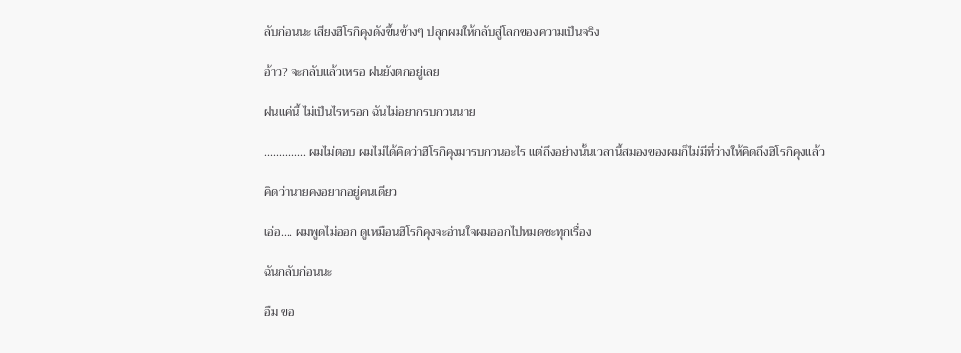ลับก่อนนะ เสียงฮิโรกิคุงดังขึ้นข้างๆ ปลุกผมให้กลับสู่โลกของความเป็นจริง

อ้าว? จะกลับแล้วเหรอ ฝนยังตกอยู่เลย

ฝนแค่นี้ ไม่เป็นไรหรอก ฉันไม่อยากรบกวนนาย

.............. ผมไม่ตอบ ผมไม่ได้คิดว่าฮิโรกิคุงมารบกวนอะไร แต่ถึงอย่างนั้นเวลานี้สมองของผมก็ไม่มีที่ว่างให้คิดถึงฮิโรกิคุงแล้ว

คิดว่านายคงอยากอยู่คนเดียว

เอ่อ.... ผมพูดไม่ออก ดูเหมือนฮิโรกิคุงจะอ่านใจผมออกไปหมดซะทุกเรื่อง

ฉันกลับก่อนนะ

อืม ขอ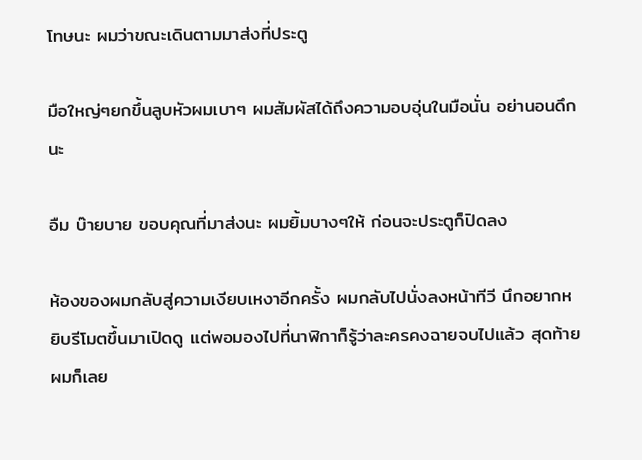โทษนะ ผมว่าขณะเดินตามมาส่งที่ประตู

มือใหญ่ๆยกขึ้นลูบหัวผมเบาๆ ผมสัมผัสได้ถึงความอบอุ่นในมือนั่น อย่านอนดึกนะ

อืม บ๊ายบาย ขอบคุณที่มาส่งนะ ผมยิ้มบางๆให้ ก่อนจะประตูก็ปิดลง

ห้องของผมกลับสู่ความเงียบเหงาอีกครั้ง ผมกลับไปนั่งลงหน้าทีวี นึกอยากหยิบรีโมตขึ้นมาเปิดดู แต่พอมองไปที่นาฬิกาก็รู้ว่าละครคงฉายจบไปแล้ว สุดท้ายผมก็เลย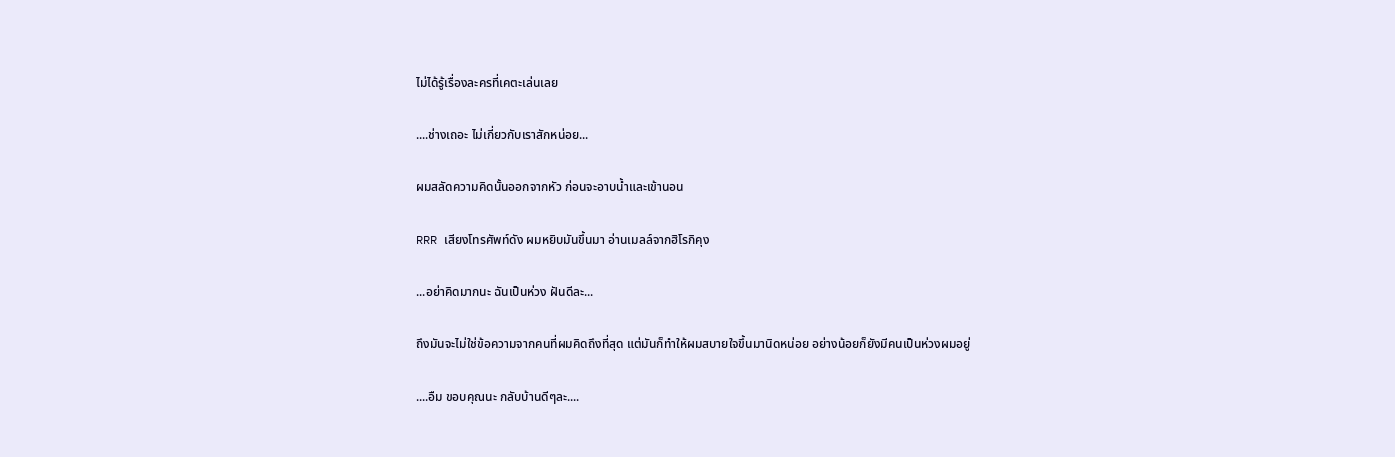ไม่ได้รู้เรื่องละครที่เคตะเล่นเลย

....ช่างเถอะ ไม่เกี่ยวกับเราสักหน่อย...

ผมสลัดความคิดนั้นออกจากหัว ก่อนจะอาบน้ำและเข้านอน

RRR เสียงโทรศัพท์ดัง ผมหยิบมันขึ้นมา อ่านเมลล์จากฮิโรกิคุง

...อย่าคิดมากนะ ฉันเป็นห่วง ฝันดีละ...

ถึงมันจะไม่ใช่ข้อความจากคนที่ผมคิดถึงที่สุด แต่มันก็ทำให้ผมสบายใจขึ้นมานิดหน่อย อย่างน้อยก็ยังมีคนเป็นห่วงผมอยู่

....อืม ขอบคุณนะ กลับบ้านดีๆละ....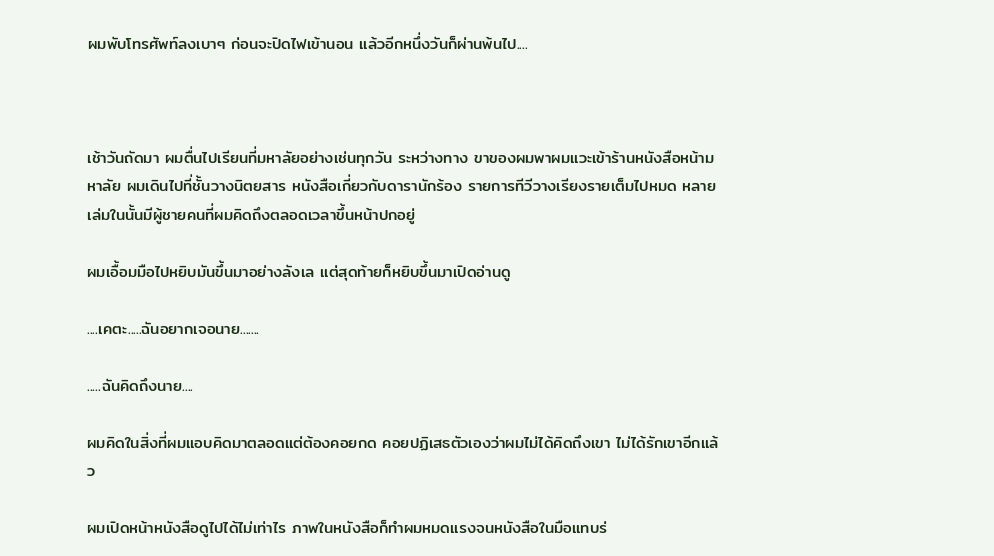ผมพับโทรศัพท์ลงเบาๆ ก่อนจะปิดไฟเข้านอน แล้วอีกหนึ่งวันก็ผ่านพ้นไป....



เช้าวันถัดมา ผมตื่นไปเรียนที่มหาลัยอย่างเช่นทุกวัน ระหว่างทาง ขาของผมพาผมแวะเข้าร้านหนังสือหน้ามหาลัย ผมเดินไปที่ชั้นวางนิตยสาร หนังสือเกี่ยวกับดารานักร้อง รายการทีวีวางเรียงรายเต็มไปหมด หลายเล่มในนั้นมีผู้ชายคนที่ผมคิดถึงตลอดเวลาขึ้นหน้าปกอยู่

ผมเอื้อมมือไปหยิบมันขึ้นมาอย่างลังเล แต่สุดท้ายก็หยิบขึ้นมาเปิดอ่านดู

....เคตะ.....ฉันอยากเจอนาย.......

.....ฉันคิดถึงนาย....

ผมคิดในสิ่งที่ผมแอบคิดมาตลอดแต่ต้องคอยกด คอยปฏิเสธตัวเองว่าผมไม่ได้คิดถึงเขา ไม่ได้รักเขาอีกแล้ว

ผมเปิดหน้าหนังสือดูไปได้ไม่เท่าไร ภาพในหนังสือก็ทำผมหมดแรงจนหนังสือในมือแทบร่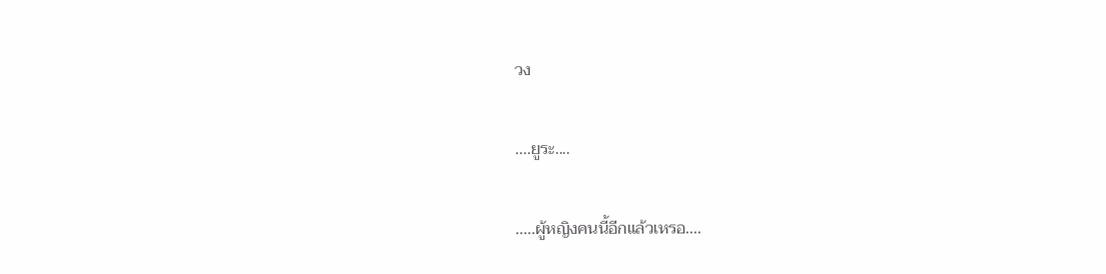วง

....ยูระ....

.....ผู้หญิงคนนี้อีกแล้วเหรอ....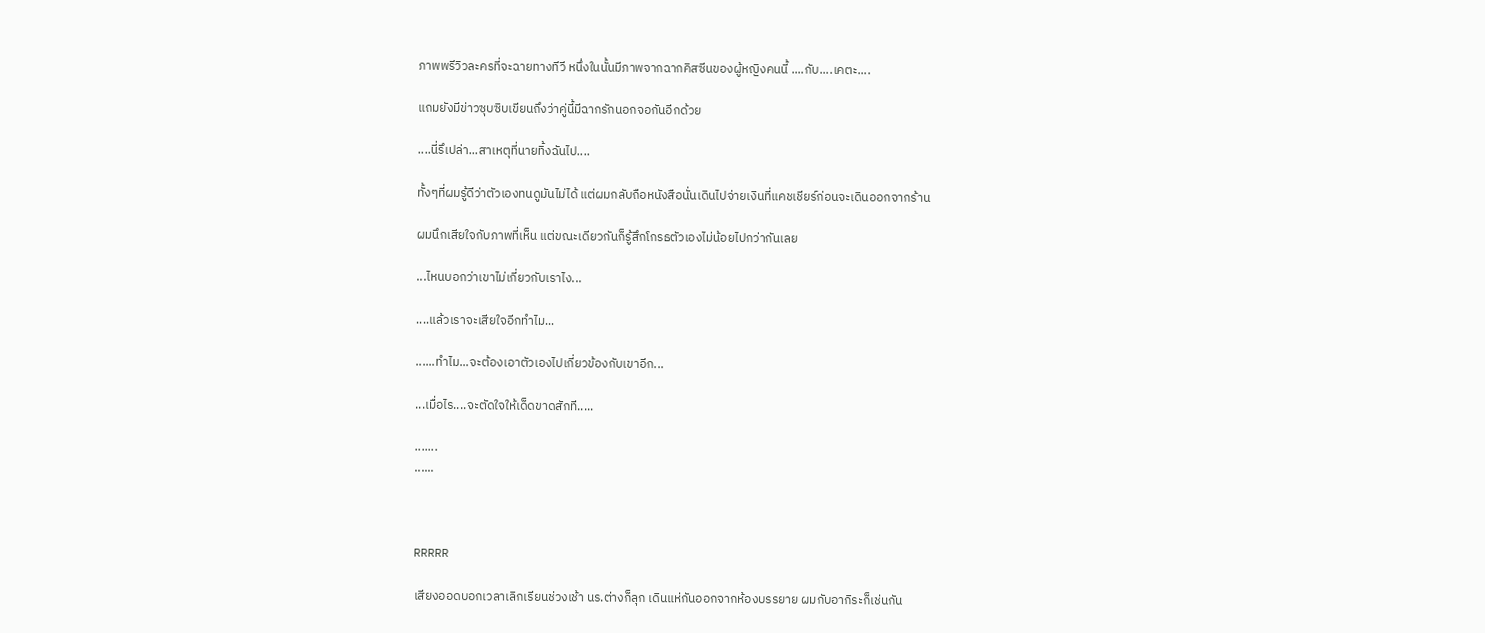ภาพพรีวิวละครที่จะฉายทางทีวี หนึ่งในนั้นมีภาพจากฉากคิสซีนของผู้หญิงคนนี้ ....กับ....เคตะ....

แถมยังมีข่าวซุบซิบเขียนถึงว่าคู่นี้มีฉากรักนอกจอกันอีกด้วย

....นี่รึเปล่า...สาเหตุที่นายทิ้งฉันไป....

ทั้งๆที่ผมรู้ดีว่าตัวเองทนดูมันไม่ได้ แต่ผมกลับถือหนังสือนั่นเดินไปจ่ายเงินที่แคชเชียร์ก่อนจะเดินออกจากร้าน

ผมนึกเสียใจกับภาพที่เห็น แต่ขณะเดียวกันก็รู้สึกโกรธตัวเองไม่น้อยไปกว่ากันเลย

...ไหนบอกว่าเขาไม่เกี่ยวกับเราไง...

....แล้วเราจะเสียใจอีกทำไม...

......ทำไม...จะต้องเอาตัวเองไปเกี่ยวข้องกับเขาอีก...

...เมื่อไร....จะตัดใจให้เด็ดขาดสักที.....

.......
......



RRRRR

เสียงออดบอกเวลาเลิกเรียนช่วงเช้า นร.ต่างก็ลุก เดินแห่กันออกจากห้องบรรยาย ผมกับอากิระก็เช่นกัน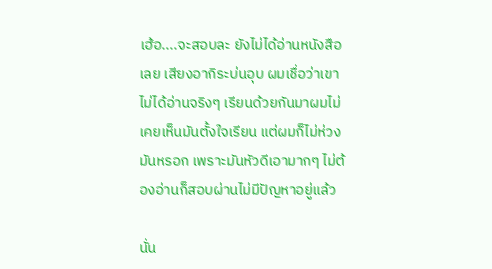เฮ้อ....จะสอบละ ยังไม่ได้อ่านหนังสือเลย เสียงอากิระบ่นอุบ ผมเชื่อว่าเขาไม่ได้อ่านจริงๆ เรียนด้วยกันมาผมไม่เคยเห็นมันตั้งใจเรียน แต่ผมก็ไม่ห่วงมันหรอก เพราะมันหัวดีเอามากๆ ไม่ต้องอ่านก็สอบผ่านไม่มีปัญหาอยู่แล้ว

นั่น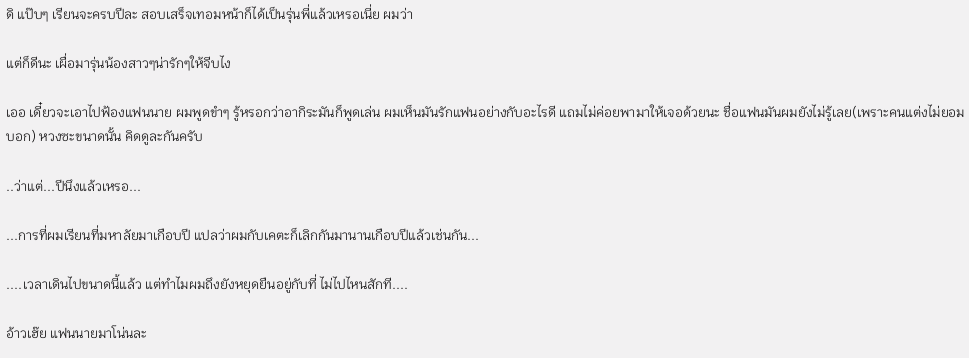ดิ แป๊บๆ เรียนจะครบปีละ สอบเสร็จเทอมหน้าก็ได้เป็นรุ่นพี่แล้วเหรอเนี่ย ผมว่า

แต่ก็ดีนะ เผื่อมารุ่นน้องสาวๆน่ารักๆให้จีบไง

เออ เดี๋ยวจะเอาไปฟ้องแฟนนาย ผมพูดขำๆ รู้หรอกว่าอากิระมันก็พูดเล่น ผมเห็นมันรักแฟนอย่างกับอะไรดี แถมไม่ค่อยพามาให้เจอด้วยนะ ชื่อแฟนมันผมยังไม่รู้เลย(เพราะคนแต่งไม่ยอมบอก) หวงซะขนาดนั้น คิดดูละกันครับ

..ว่าแต่...ปีนึงแล้วเหรอ...

...การที่ผมเรียนที่มหาลัยมาเกือบปี แปลว่าผมกับเคตะก็เลิกกันมานานเกือบปีแล้วเช่นกัน...

....เวลาเดินไปขนาดนี้แล้ว แต่ทำไมผมถึงยังหยุดยืนอยู่กับที่ ไม่ไปไหนสักที....

อ้าวเฮ๊ย แฟนนายมาโน่นละ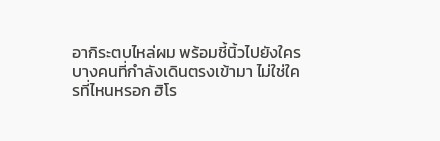อากิระตบไหล่ผม พร้อมชี้นิ้วไปยังใครบางคนที่กำลังเดินตรงเข้ามา ไม่ใช่ใครที่ไหนหรอก ฮิโร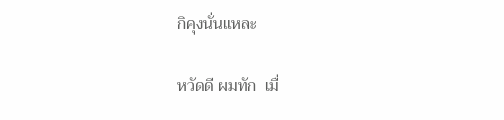กิคุงนั่นแหละ

หวัดดี ผมทัก  เมื่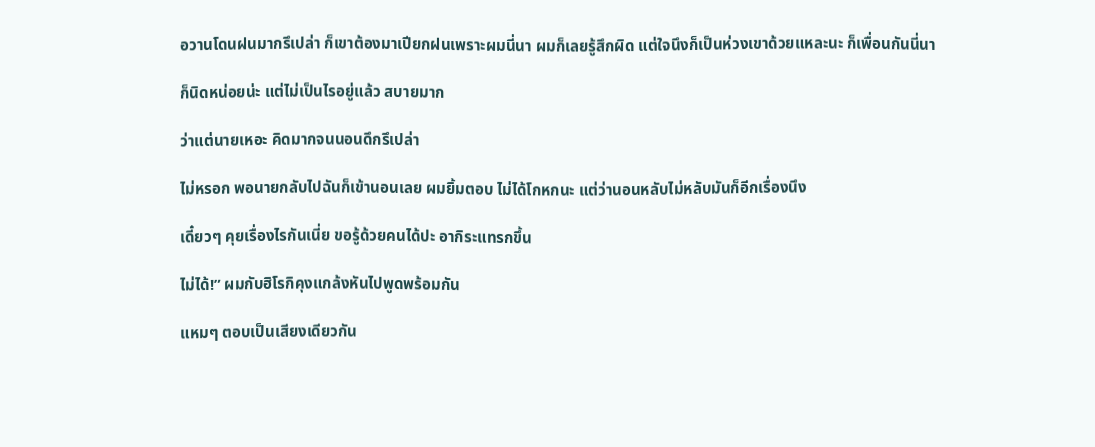อวานโดนฝนมากรึเปล่า ก็เขาต้องมาเปียกฝนเพราะผมนี่นา ผมก็เลยรู้สึกผิด แต่ใจนึงก็เป็นห่วงเขาด้วยแหละนะ ก็เพื่อนกันนี่นา

ก็นิดหน่อยน่ะ แต่ไม่เป็นไรอยู่แล้ว สบายมาก

ว่าแต่นายเหอะ คิดมากจนนอนดึกรึเปล่า

ไม่หรอก พอนายกลับไปฉันก็เข้านอนเลย ผมยิ้มตอบ ไม่ได้โกหกนะ แต่ว่านอนหลับไม่หลับมันก็อีกเรื่องนึง

เดี๋ยวๆ คุยเรื่องไรกันเนี่ย ขอรู้ด้วยคนได้ปะ อากิระแทรกขึ้น

ไม่ได้!” ผมกับฮิโรกิคุงแกล้งหันไปพูดพร้อมกัน

แหมๆ ตอบเป็นเสียงเดียวกัน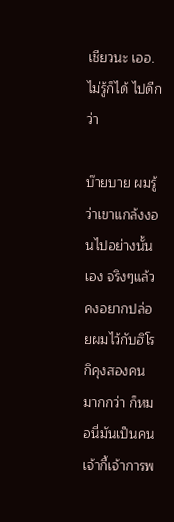เชียวนะ เออ.ไม่รู้ก็ได้ ไปดีกว่า

บ๊ายบาย ผมรู้ว่าเขาแกล้งงอนไปอย่างนั้นเอง จริงๆแล้วคงอยากปล่อยผมไว้กับฮิโรกิคุงสองคนมากกว่า ก็หมอนี่มันเป็นคนเจ้ากี้เจ้าการพ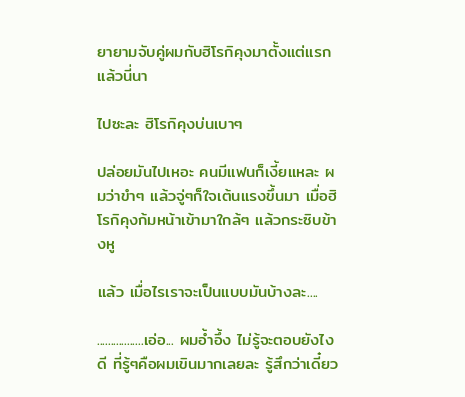ยายามจับคู่ผมกับฮิโรกิคุงมาตั้งแต่แรกแล้วนี่นา

ไปซะละ ฮิโรกิคุงบ่นเบาๆ

ปล่อยมันไปเหอะ คนมีแฟนก็เงี้ยแหละ ผมว่าขำๆ แล้วจู่ๆก็ใจเต้นแรงขึ้นมา เมื่อฮิโรกิคุงก้มหน้าเข้ามาใกล้ๆ แล้วกระซิบข้างหู

แล้ว เมื่อไรเราจะเป็นแบบมันบ้างละ....

.................เอ่อ... ผมอ้ำอึ้ง ไม่รู้จะตอบยังไงดี ที่รู้ๆคือผมเขินมากเลยละ รู้สึกว่าเดี๋ยว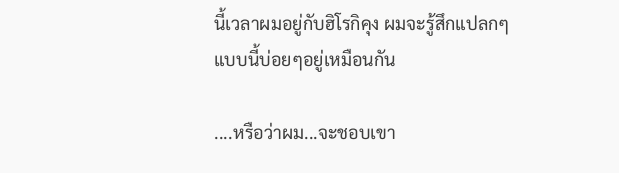นี้เวลาผมอยู่กับฮิโรกิคุง ผมจะรู้สึกแปลกๆแบบนี้บ่อยๆอยู่เหมือนกัน

....หรือว่าผม...จะชอบเขา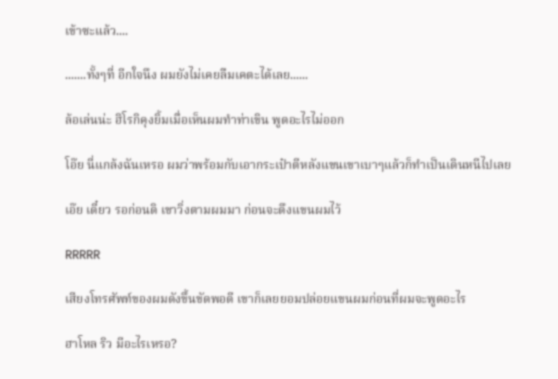เข้าซะแล้ว....

.......ทั้งๆที่ อีกใจนึง ผมยังไม่เคยลืมเคตะได้เลย......

ล้อเล่นน่ะ ฮิโรกิคุงยิ้มเมื่อเห็นผมทำท่าเขิน พูดอะไรไม่ออก

โอ๊ย นี่แกล้งฉันเหรอ ผมว่าพร้อมกับเอากระเป๋าตีหลังแขนเขาเบาๆแล้วก็ทำเป็นเดินหนีไปเลย

เอ๊ย เดี๋ยว รอก่อนดิ เขาวิ่งตามผมมา ก่อนจะดึงแขนผมไว้

RRRRR

เสียงโทรศัพท์ของผมดังขึ้นขัดพอดี เขาก็เลยยอมปล่อยแขนผมก่อนที่ผมจะพูดอะไร

ฮาโหล ริว มีอะไรเหรอ?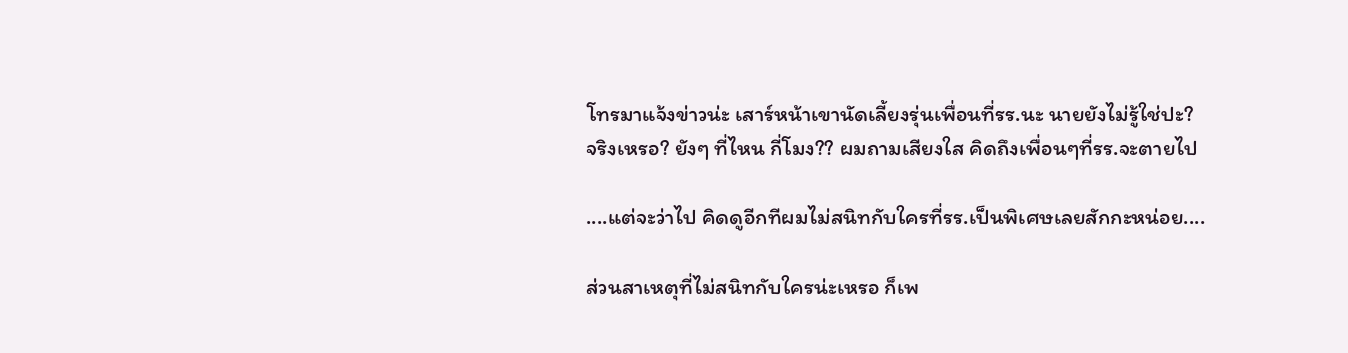โทรมาแจ้งข่าวน่ะ เสาร์หน้าเขานัดเลี้ยงรุ่นเพื่อนที่รร.นะ นายยังไม่รู้ใช่ปะ?
จริงเหรอ? ยังๆ ที่ไหน กี่โมง?? ผมถามเสียงใส คิดถึงเพื่อนๆที่รร.จะตายไป

....แต่จะว่าไป คิดดูอีกทีผมไม่สนิทกับใครที่รร.เป็นพิเศษเลยสักกะหน่อย....

ส่วนสาเหตุที่ไม่สนิทกับใครน่ะเหรอ ก็เพ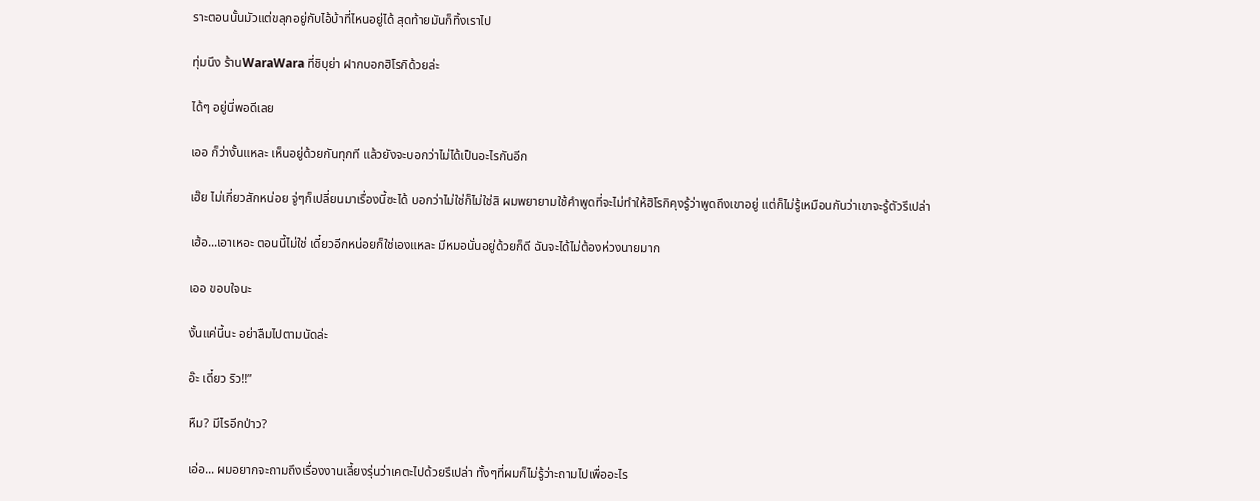ราะตอนนั้นมัวแต่ขลุกอยู่กับไอ้บ้าที่ไหนอยู่ได้ สุดท้ายมันก็ทิ้งเราไป

ทุ่มนึง ร้านWaraWara ที่ชิบุย่า ฝากบอกฮิโรกิด้วยล่ะ

ได้ๆ อยู่นี่พอดีเลย

เออ ก็ว่างั้นแหละ เห็นอยู่ด้วยกันทุกที แล้วยังจะบอกว่าไม่ได้เป็นอะไรกันอีก

เฮ๊ย ไม่เกี่ยวสักหน่อย จู่ๆก็เปลี่ยนมาเรื่องนี้ซะได้ บอกว่าไม่ใช่ก็ไม่ใช่สิ ผมพยายามใช้คำพูดที่จะไม่ทำให้ฮิโรกิคุงรู้ว่าพูดถึงเขาอยู่ แต่ก็ไม่รู้เหมือนกันว่าเขาจะรู้ตัวรึเปล่า

เฮ้อ...เอาเหอะ ตอนนี้ไม่ใช่ เดี๋ยวอีกหน่อยก็ใช่เองแหละ มีหมอนั่นอยู่ด้วยก็ดี ฉันจะได้ไม่ต้องห่วงนายมาก

เออ ขอบใจนะ

งั้นแค่นี้นะ อย่าลืมไปตามนัดล่ะ

อ๊ะ เดี๋ยว ริว!!”

หืม? มีไรอีกป่าว?

เอ่อ... ผมอยากจะถามถึงเรื่องงานเลี้ยงรุ่นว่าเคตะไปด้วยรึเปล่า ทั้งๆที่ผมก็ไม่รู้ว่าะถามไปเพื่ออะไร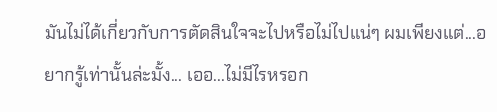มันไม่ได้เกี่ยวกับการตัดสินใจจะไปหรือไม่ไปแน่ๆ ผมเพียงแต่...อยากรู้เท่านั้นล่ะมั้ง... เออ...ไม่มีไรหรอก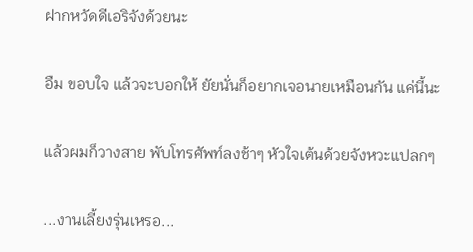ฝากหวัดดีเอริจังด้วยนะ

อืม ขอบใจ แล้วจะบอกให้ ยัยนั่นก็อยากเจอนายเหมือนกัน แค่นี้นะ

แล้วผมก็วางสาย พับโทรศัพท์ลงช้าๆ หัวใจเต้นด้วยจังหวะแปลกๆ

...งานเลี้ยงรุ่นเหรอ...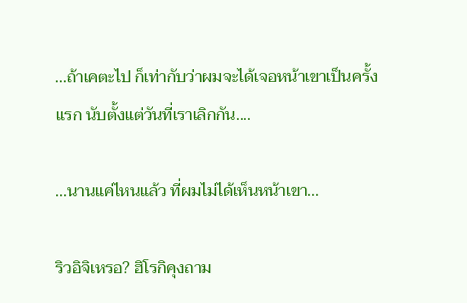...ถ้าเคตะไป ก็เท่ากับว่าผมจะได้เจอหน้าเขาเป็นครั้งแรก นับตั้งแต่วันที่เราเลิกกัน....

...นานแค่ไหนแล้ว ที่ผมไม่ได้เห็นหน้าเขา...

ริวอิจิเหรอ? ฮิโรกิคุงถาม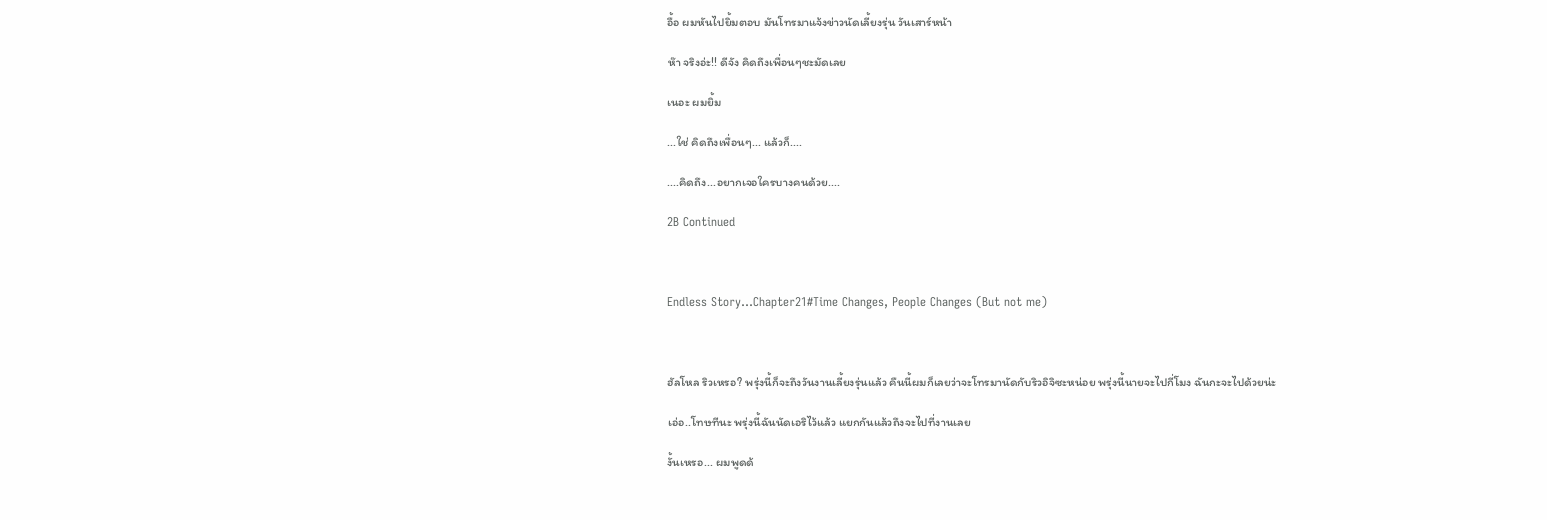อื้อ ผมหันไปยิ้มตอบ มันโทรมาแจ้งข่าวนัดเลี้ยงรุ่น วันเสาร์หน้า

ห๊า จริงอ่ะ!! ดีจัง คิดถึงเพื่อนๆชะมัดเลย

เนอะ ผมยิ้ม

...ใช่ คิดถึงเพื่อนๆ... แล้วก็....

....คิดถึง...อยากเจอใครบางคนด้วย....

2B Continued



Endless Story…Chapter21#Time Changes, People Changes (But not me)



ฮัลโหล ริวเหรอ? พรุ่งนี้ก็จะถึงวันงานเลี้ยงรุ่นแล้ว คืนนี้ผมก็เลยว่าจะโทรมานัดกับริวอิจิซะหน่อย พรุ่งนี้นายจะไปกี่โมง ฉันกะจะไปด้วยน่ะ

เอ่อ..โทษทีนะ พรุ่งนี้ฉันนัดเอริไว้แล้ว แยกกันแล้วถึงจะไปที่งานเลย

งั้นเหรอ... ผมพูดด้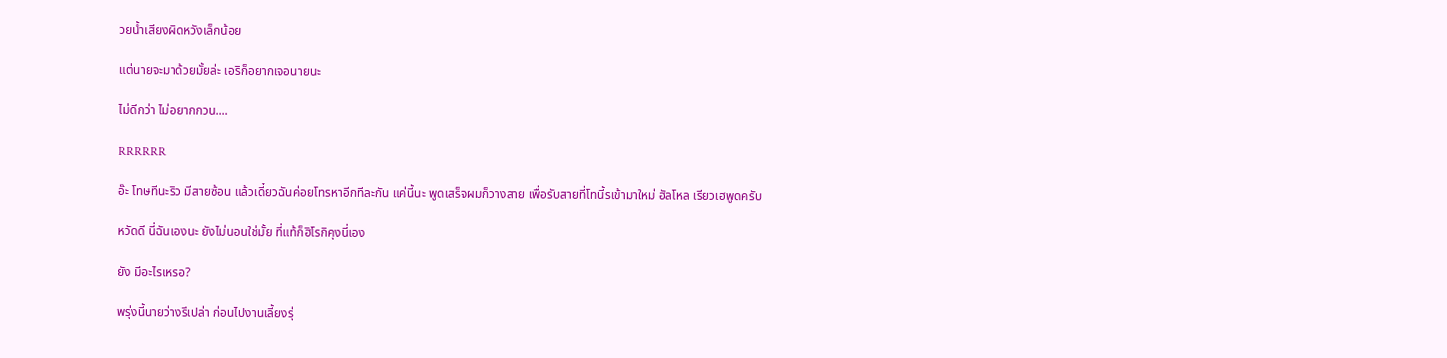วยน้ำเสียงผิดหวังเล็กน้อย

แต่นายจะมาด้วยมั้ยล่ะ เอริก็อยากเจอนายนะ

ไม่ดีกว่า ไม่อยากกวน....

RRRRRR

อ๊ะ โทษทีนะริว มีสายซ้อน แล้วเดี๋ยวฉันค่อยโทรหาอีกทีละกัน แค่นี้นะ พูดเสร็จผมก็วางสาย เพื่อรับสายที่โทนี้รเข้ามาใหม่ ฮัลโหล เรียวเฮพูดครับ

หวัดดี นี่ฉันเองนะ ยังไม่นอนใช่มั้ย ที่แท้ก็ฮิโรกิคุงนี่เอง

ยัง มีอะไรเหรอ?

พรุ่งนี้นายว่างรึเปล่า ก่อนไปงานเลี้ยงรุ่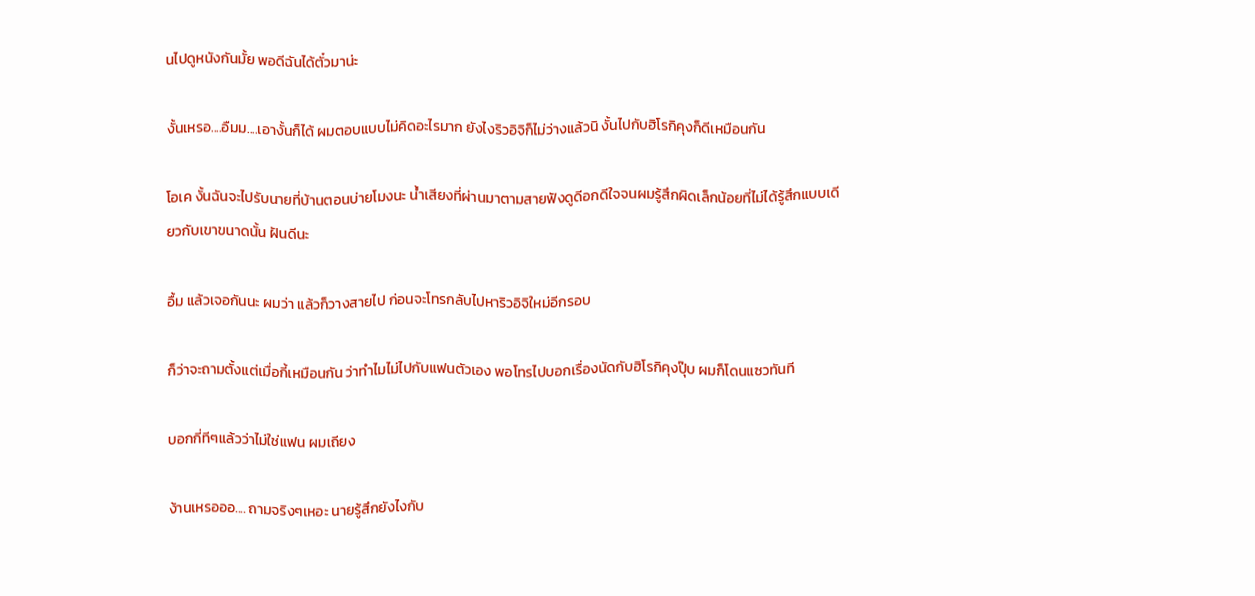นไปดูหนังกันมั้ย พอดีฉันได้ตั๋วมาน่ะ

งั้นเหรอ....อืมม....เอางั้นก็ได้ ผมตอบแบบไม่คิดอะไรมาก ยังไงริวอิจิก็ไม่ว่างแล้วนิ งั้นไปกับฮิโรกิคุงก็ดีเหมือนกัน

โอเค งั้นฉันจะไปรับนายที่บ้านตอนบ่ายโมงนะ น้ำเสียงที่ผ่านมาตามสายฟังดูดีอกดีใจจนผมรู้สึกผิดเล็กน้อยที่ไม่ได้รู้สึกแบบเดียวกับเขาขนาดนั้น ฝันดีนะ

อื้ม แล้วเจอกันนะ ผมว่า แล้วก็วางสายไป ก่อนจะโทรกลับไปหาริวอิจิใหม่อีกรอบ

ก็ว่าจะถามตั้งแต่เมื่อกี้เหมือนกัน ว่าทำไมไม่ไปกับแฟนตัวเอง พอโทรไปบอกเรื่องนัดกับฮิโรกิคุงปุ๊บ ผมก็โดนแซวทันที

บอกกี่ทีๆแล้วว่าไม่ใช่แฟน ผมเถียง

ง้านเหรอออ.... ถามจริงๆเหอะ นายรู้สึกยังไงกับ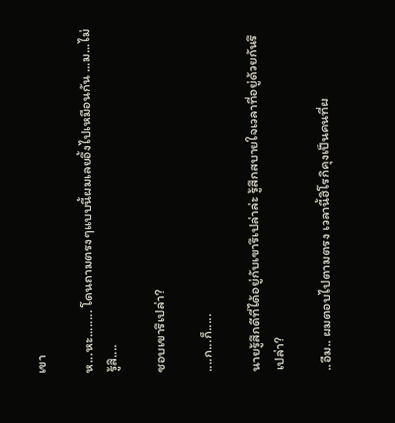เขา

ห...หะ........ โดนถามตรงๆแบบนี้ผมเลยอึ้งไปเหมือนกัน ...ม...ไม่รู้สิ....

ชอบเขารึเปล่า?

....ก...ก็.....

นายรู้สึกดีที่ได้อยู่กับเขารึเปล่าล่ะ รู้สึกสบายใจเวลาที่อยู่ด้วยกันรึเปล่า?

..อืม.. ผมตอบไปตามตรง เวลานี้ฮิโรกิคุงเป็นคนที่ผ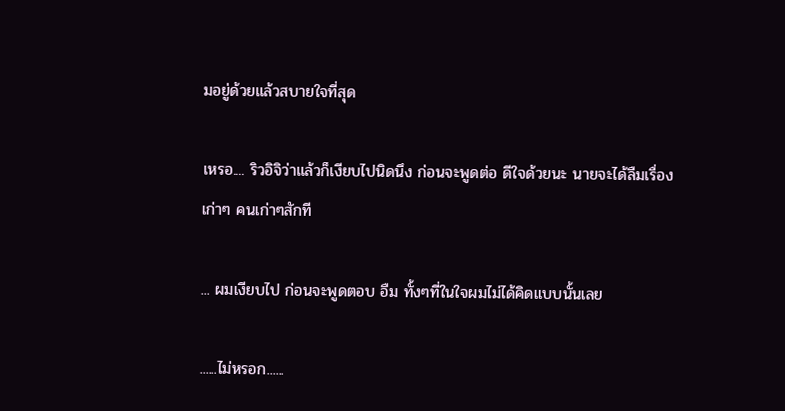มอยู่ด้วยแล้วสบายใจที่สุด

เหรอ.... ริวอิจิว่าแล้วก็เงียบไปนิดนึง ก่อนจะพูดต่อ ดีใจด้วยนะ นายจะได้ลืมเรื่องเก่าๆ คนเก่าๆสักที

... ผมเงียบไป ก่อนจะพูดตอบ อืม ทั้งๆที่ในใจผมไม่ได้คิดแบบนั้นเลย

......ไม่หรอก......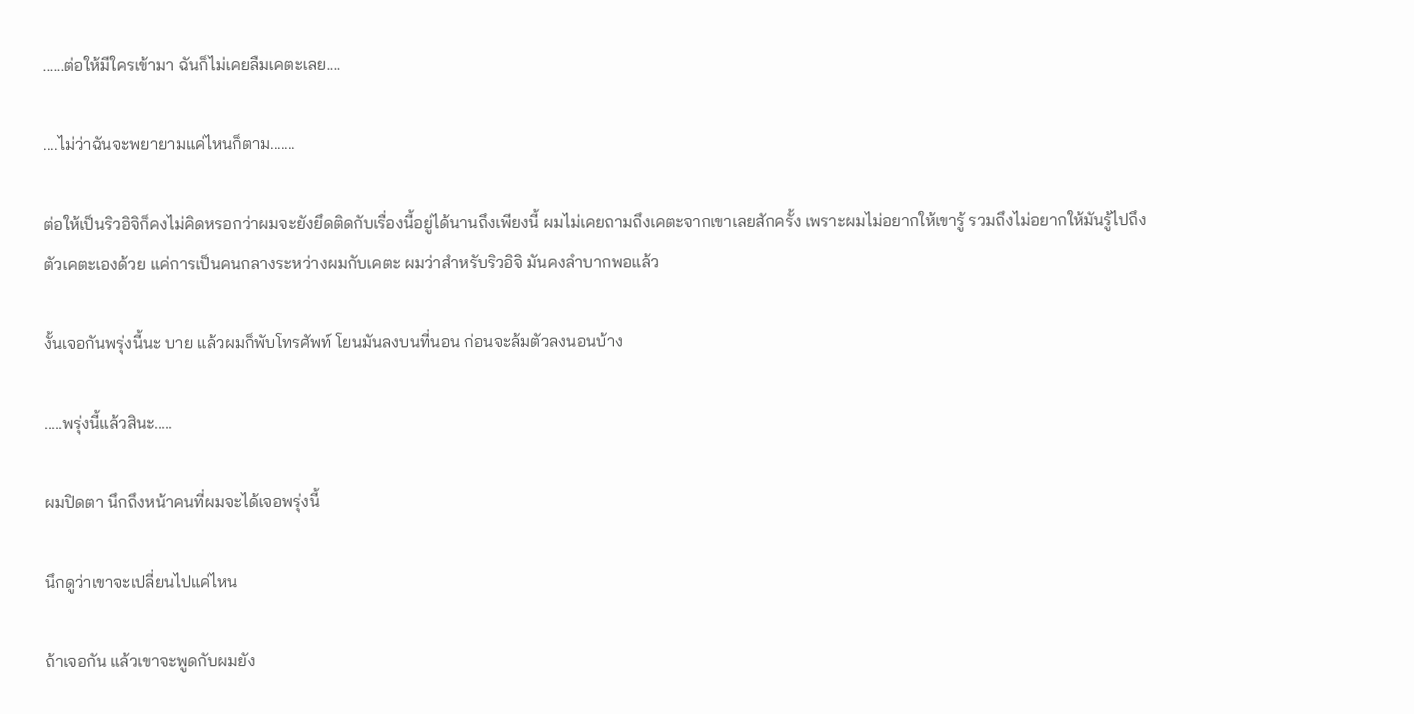......ต่อให้มีใครเข้ามา ฉันก็ไม่เคยลืมเคตะเลย....

....ไม่ว่าฉันจะพยายามแค่ไหนก็ตาม.......

ต่อให้เป็นริวอิจิก็คงไม่คิดหรอกว่าผมจะยังยึดติดกับเรื่องนี้อยู่ได้นานถึงเพียงนี้ ผมไม่เคยถามถึงเคตะจากเขาเลยสักครั้ง เพราะผมไม่อยากให้เขารู้ รวมถึงไม่อยากให้มันรู้ไปถึงตัวเคตะเองด้วย แค่การเป็นคนกลางระหว่างผมกับเคตะ ผมว่าสำหรับริวอิจิ มันคงลำบากพอแล้ว

งั้นเจอกันพรุ่งนี้นะ บาย แล้วผมก็พับโทรศัพท์ โยนมันลงบนที่นอน ก่อนจะล้มตัวลงนอนบ้าง

.....พรุ่งนี้แล้วสินะ.....

ผมปิดตา นึกถึงหน้าคนที่ผมจะได้เจอพรุ่งนี้

นึกดูว่าเขาจะเปลี่ยนไปแค่ไหน

ถ้าเจอกัน แล้วเขาจะพูดกับผมยัง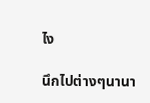ไง

นึกไปต่างๆนานา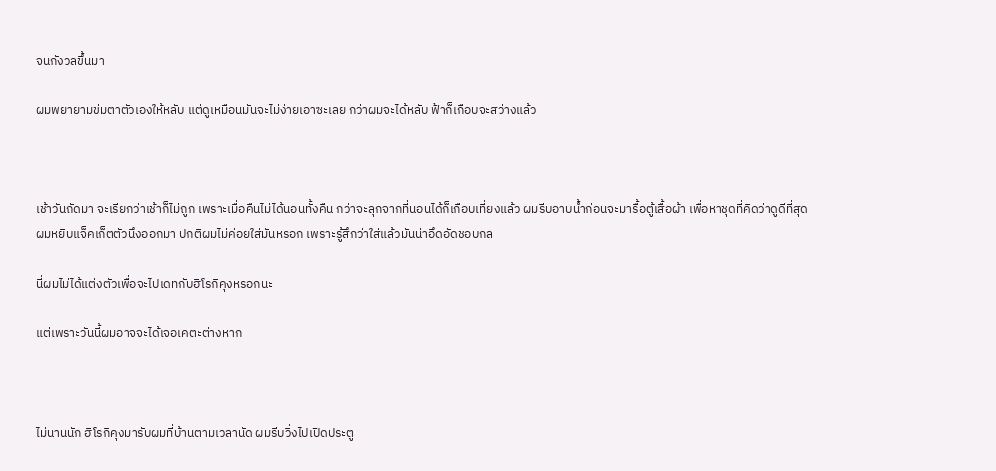จนกังวลขึ้นมา

ผมพยายามข่มตาตัวเองให้หลับ แต่ดูเหมือนมันจะไม่ง่ายเอาซะเลย กว่าผมจะได้หลับ ฟ้าก็เกือบจะสว่างแล้ว



เช้าวันถัดมา จะเรียกว่าเช้าก็ไม่ถูก เพราะเมื่อคืนไม่ได้นอนทั้งคืน กว่าจะลุกจากที่นอนได้ก็เกือบเที่ยงแล้ว ผมรีบอาบน้ำก่อนจะมารื้อตู้เสื้อผ้า เพื่อหาชุดที่คิดว่าดูดีที่สุด ผมหยิบแจ็คเก็ตตัวนึงออกมา ปกติผมไม่ค่อยใส่มันหรอก เพราะรู้สึกว่าใส่แล้วมันน่าอึดอัดชอบกล

นี่ผมไม่ได้แต่งตัวเพื่อจะไปเดทกับฮิโรกิคุงหรอกนะ

แต่เพราะวันนี้ผมอาจจะได้เจอเคตะต่างหาก



ไม่นานนัก ฮิโรกิคุงมารับผมที่บ้านตามเวลานัด ผมรีบวิ่งไปเปิดประตู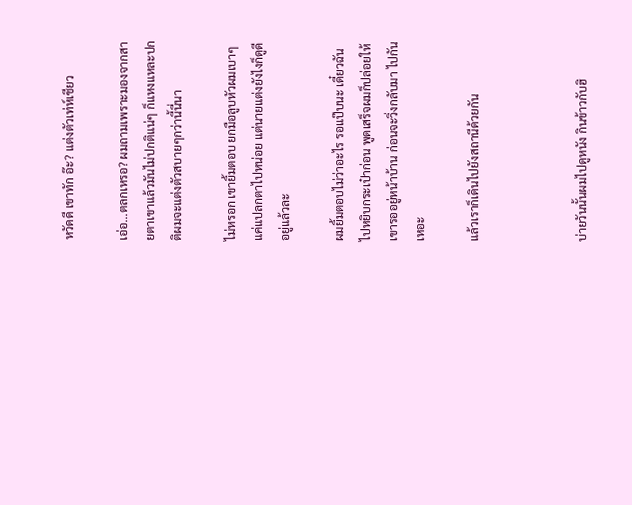หวัดดี เขาทัก อ๊ะ? แต่งตัวเท่ห์เชียว

เอ่อ...ตลกเหรอ? ผมถามเพราะมองจากสายตาเขาแล้วมันไม่ปกติแน่ๆ ก็แหงแหละปกติผมจะแต่งตัวสบายๆกว่านี้นี่นา

ไม่หรอก เขายิ้มตอบ ยกมือลูบหัวผมเบาๆ แค่แปลกตาไปหน่อย แต่นายแต่งยังไงก็ดูดีอยู่แล้วละ

ผมยิ้มตอบไม่ว่าอะไร รอแป๊บนะ เดี๋ยวฉันไปหยิบกระเป๋าก่อน พูดเสร็จผมก็ปล่อยให้เขารออยู่หน้าบ้าน ก่อนจะวิ่งกลับมา ไปกันเหอะ

แล้วเราก็เดินไปยังสถานีด้วยกัน



บ่ายวันนั้นผมไปดูหนัง กินข้าวกับฮิ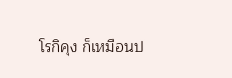โรกิคุง ก็เหมือนป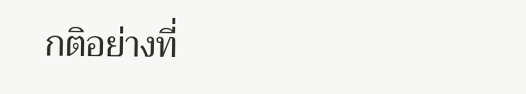กติอย่างที่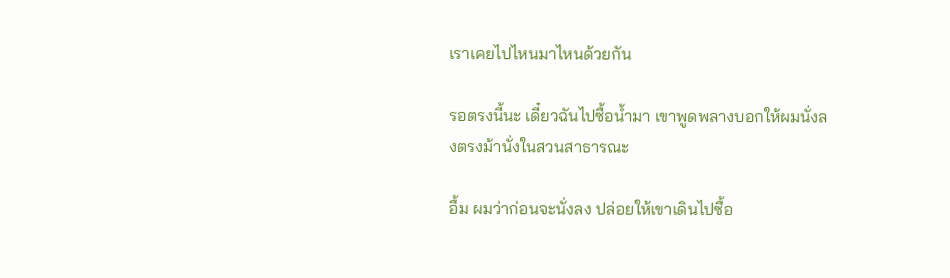เราเคยไปไหนมาไหนด้วยกัน

รอตรงนี้นะ เดี๋ยวฉันไปซื้อน้ำมา เขาพูดพลางบอกให้ผมนั่งลงตรงม้านั่งในสวนสาธารณะ

อื้ม ผมว่าก่อนจะนั่งลง ปล่อยให้เขาเดินไปซื้อ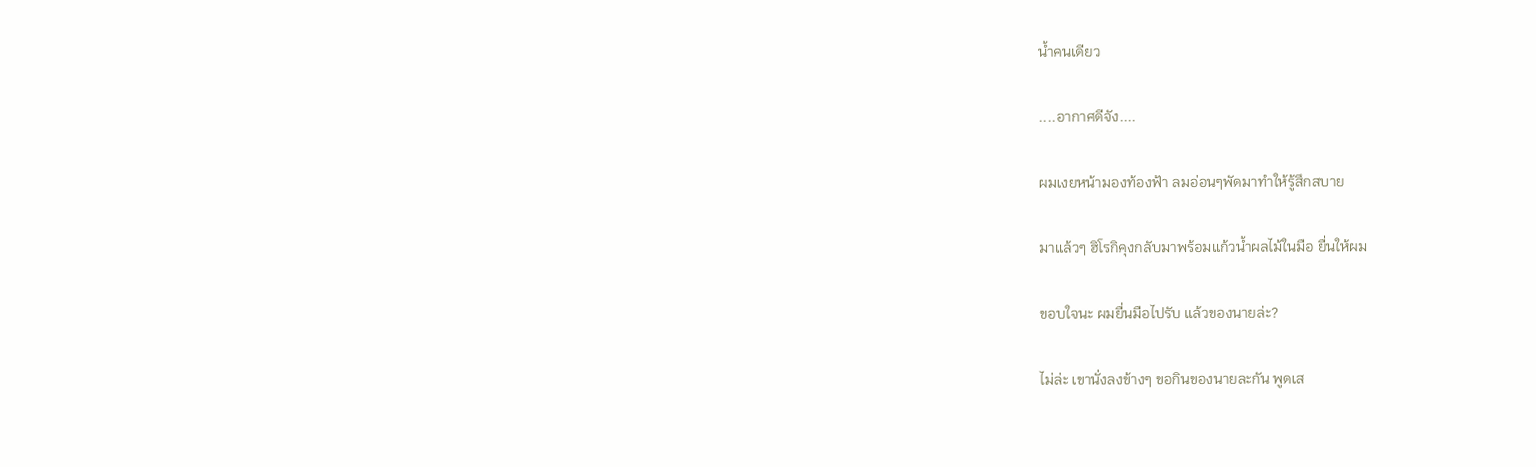น้ำคนเดียว

....อากาศดีจัง....

ผมเงยหน้ามองท้องฟ้า ลมอ่อนๆพัดมาทำให้รู้สึกสบาย

มาแล้วๆ ฮิโรกิคุงกลับมาพร้อมแก้วน้ำผลไม้ในมือ ยื่นให้ผม

ขอบใจนะ ผมยื่นมือไปรับ แล้วของนายล่ะ?

ไม่ล่ะ เขานั่งลงข้างๆ ขอกินของนายละกัน พูดเส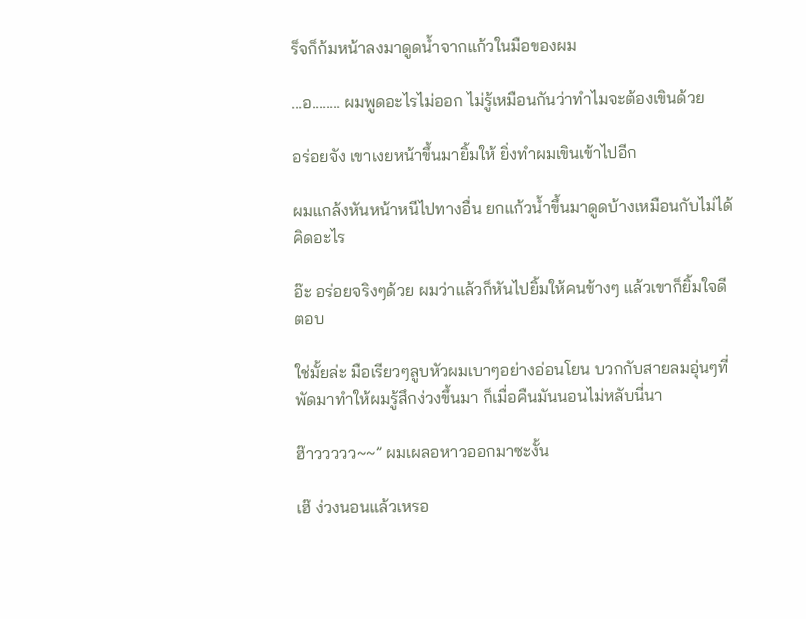ร็จก็ก้มหน้าลงมาดูดน้ำจากแก้วในมือของผม

...อ........ ผมพูดอะไรไม่ออก ไม่รู้เหมือนกันว่าทำไมจะต้องเขินด้วย

อร่อยจัง เขาเงยหน้าขึ้นมายิ้มให้ ยิ่งทำผมเขินเข้าไปอีก

ผมแกล้งหันหน้าหนีไปทางอื่น ยกแก้วน้ำขึ้นมาดูดบ้างเหมือนกับไม่ได้คิดอะไร

อ๊ะ อร่อยจริงๆด้วย ผมว่าแล้วก็หันไปยิ้มให้คนข้างๆ แล้วเขาก็ยิ้มใจดีตอบ

ใช่มั้ยล่ะ มือเรียวๆลูบหัวผมเบาๆอย่างอ่อนโยน บวกกับสายลมอุ่นๆที่พัดมาทำให้ผมรู้สึกง่วงขึ้นมา ก็เมื่อคืนมันนอนไม่หลับนี่นา

ฮ๊าววววว~~” ผมเผลอหาวออกมาซะงั้น

เฮ๊ ง่วงนอนแล้วเหรอ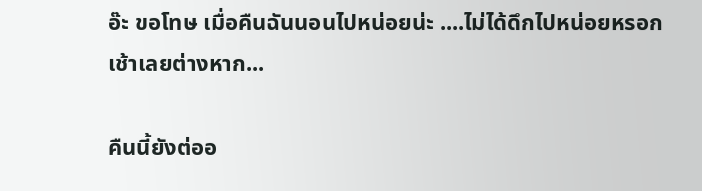อ๊ะ ขอโทษ เมื่อคืนฉันนอนไปหน่อยน่ะ ....ไม่ได้ดึกไปหน่อยหรอก เช้าเลยต่างหาก...

คืนนี้ยังต่ออ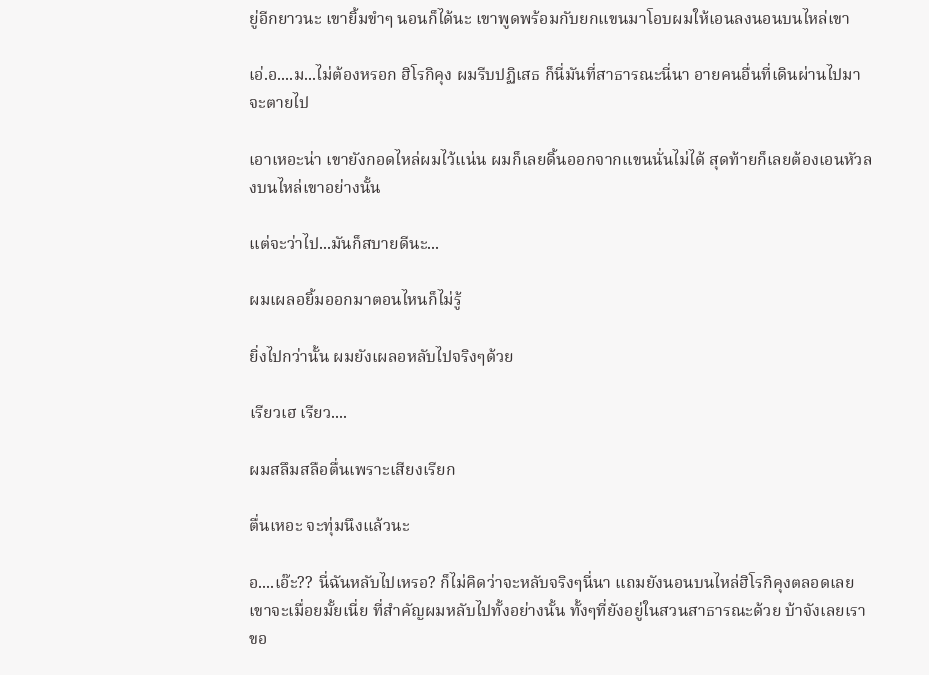ยู่อีกยาวนะ เขายิ้มขำๆ นอนก็ได้นะ เขาพูดพร้อมกับยกแขนมาโอบผมให้เอนลงนอนบนไหล่เขา

เอ่.อ....ม...ไม่ต้องหรอก ฮิโรกิคุง ผมรีบปฏิเสธ ก็นี่มันที่สาธารณะนี่นา อายคนอื่นที่เดินผ่านไปมาจะตายไป

เอาเหอะน่า เขายังกอดไหล่ผมไว้แน่น ผมก็เลยดิ้นออกจากแขนนั่นไม่ได้ สุดท้ายก็เลยต้องเอนหัวลงบนไหล่เขาอย่างนั้น

แต่จะว่าไป...มันก็สบายดีนะ...

ผมเผลอยิ้มออกมาตอนไหนก็ไม่รู้

ยิ่งไปกว่านั้น ผมยังเผลอหลับไปจริงๆด้วย

เรียวเฮ เรียว....

ผมสลึมสลือตื่นเพราะเสียงเรียก

ตื่นเหอะ จะทุ่มนึงแล้วนะ

อ....เอ๊ะ?? นี่ฉันหลับไปเหรอ? ก็ไม่คิดว่าจะหลับจริงๆนี่นา แถมยังนอนบนไหล่ฮิโรกิคุงตลอดเลย เขาจะเมื่อยมั้ยเนี่ย ที่สำคัญผมหลับไปทั้งอย่างนั้น ทั้งๆที่ยังอยู่ในสวนสาธารณะด้วย บ้าจังเลยเรา ขอ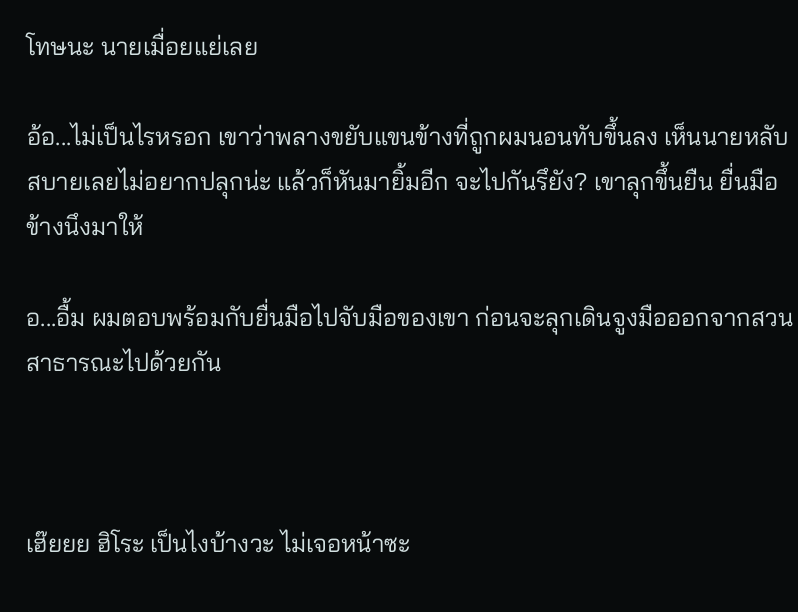โทษนะ นายเมื่อยแย่เลย

อ้อ...ไม่เป็นไรหรอก เขาว่าพลางขยับแขนข้างที่ถูกผมนอนทับขึ้นลง เห็นนายหลับสบายเลยไม่อยากปลุกน่ะ แล้วก็หันมายิ้มอีก จะไปกันรึยัง? เขาลุกขึ้นยืน ยื่นมือข้างนึงมาให้

อ...อื้ม ผมตอบพร้อมกับยื่นมือไปจับมือของเขา ก่อนจะลุกเดินจูงมือออกจากสวนสาธารณะไปด้วยกัน



เฮ๊ยยย ฮิโระ เป็นไงบ้างวะ ไม่เจอหน้าซะ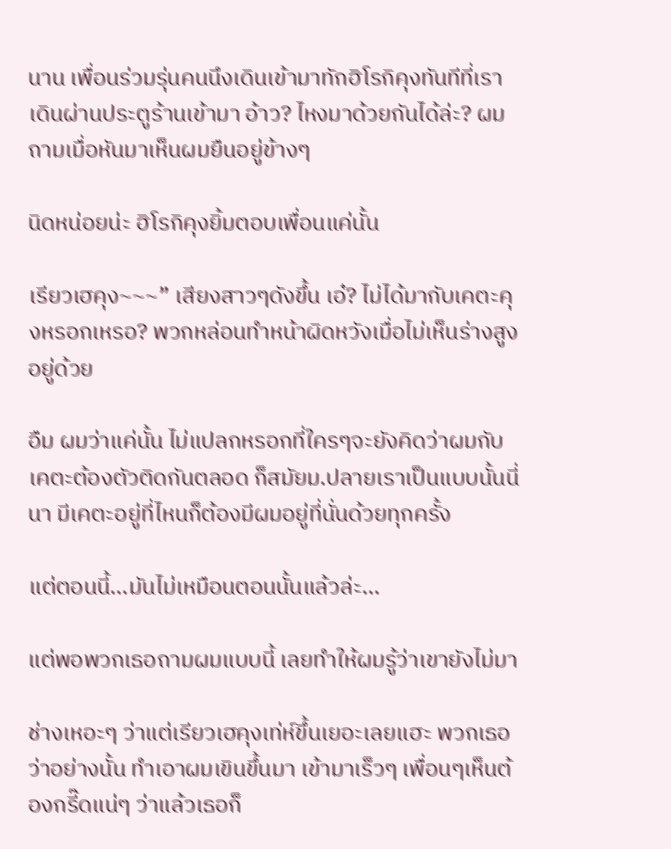นาน เพื่อนร่วมรุ่นคนนึงเดินเข้ามาทักฮิโรกิคุงทันทีที่เราเดินผ่านประตูร้านเข้ามา อ้าว? ไหงมาด้วยกันได้ล่ะ? ผมถามเมื่อหันมาเห็นผมยืนอยู่ข้างๆ

นิดหน่อยน่ะ ฮิโรกิคุงยิ้มตอบเพื่อนแค่นั้น

เรียวเฮคุง~~~” เสียงสาวๆดังขึ้น เอ๋? ไม่ได้มากับเคตะคุงหรอกเหรอ? พวกหล่อนทำหน้าผิดหวังเมื่อไม่เห็นร่างสูงอยู่ด้วย

อืม ผมว่าแค่นั้น ไม่แปลกหรอกที่ใครๆจะยังคิดว่าผมกับเคตะต้องตัวติดกันตลอด ก็สมัยม.ปลายเราเป็นแบบนั้นนี่นา มีเคตะอยู่ที่ไหนก็ต้องมีผมอยู่ที่นั่นด้วยทุกครั้ง

แต่ตอนนี้...มันไม่เหมือนตอนนั้นแล้วล่ะ...

แต่พอพวกเธอถามผมแบบนี้ เลยทำให้ผมรู้ว่าเขายังไม่มา

ช่างเหอะๆ ว่าแต่เรียวเฮคุงเท่ห์ขึ้นเยอะเลยแฮะ พวกเธอว่าอย่างนั้น ทำเอาผมเขินขึ้นมา เข้ามาเร็วๆ เพื่อนๆเห็นต้องกรี๊ดแน่ๆ ว่าแล้วเธอก็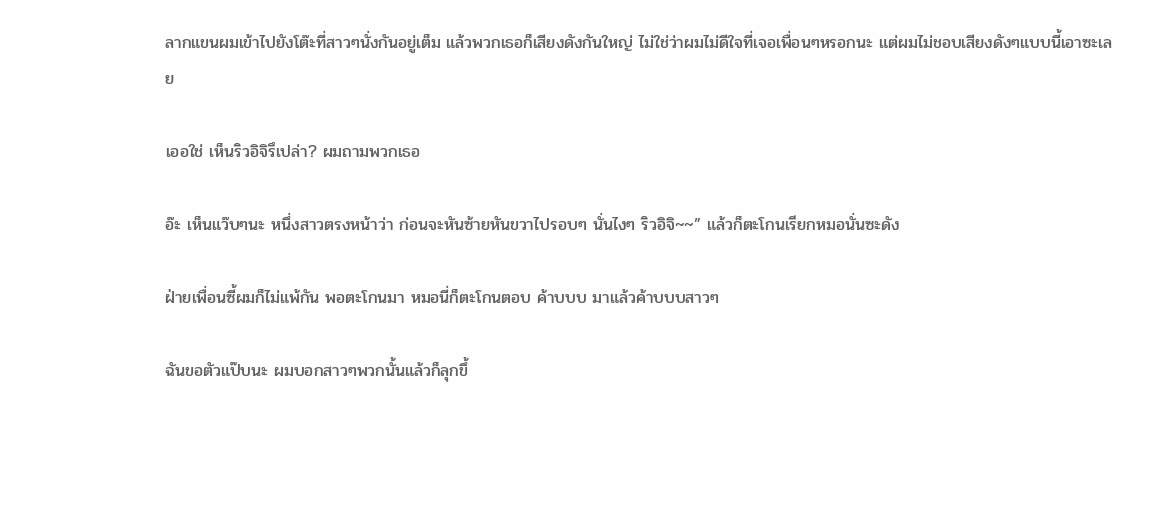ลากแขนผมเข้าไปยังโต๊ะที่สาวๆนั่งกันอยู่เต็ม แล้วพวกเธอก็เสียงดังกันใหญ่ ไม่ใช่ว่าผมไม่ดีใจที่เจอเพื่อนๆหรอกนะ แต่ผมไม่ชอบเสียงดังๆแบบนี้เอาซะเลย

เออใช่ เห็นริวอิจิรึเปล่า? ผมถามพวกเธอ

อ๊ะ เห็นแว๊บๆนะ หนึ่งสาวตรงหน้าว่า ก่อนจะหันซ้ายหันขวาไปรอบๆ นั่นไงๆ ริวอิจิ~~” แล้วก็ตะโกนเรียกหมอนั่นซะดัง

ฝ่ายเพื่อนซี้ผมก็ไม่แพ้กัน พอตะโกนมา หมอนี่ก็ตะโกนตอบ ค้าบบบ มาแล้วค้าบบบสาวๆ

ฉันขอตัวแป๊บนะ ผมบอกสาวๆพวกนั้นแล้วก็ลุกขึ้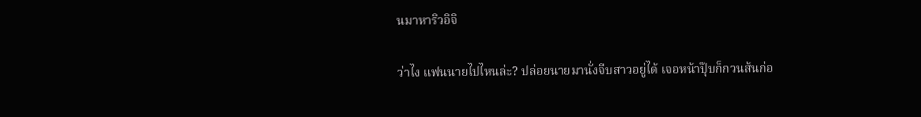นมาหาริวอิจิ

ว่าไง แฟนนายไปไหนล่ะ? ปล่อยนายมานั่งจีบสาวอยู่ได้ เจอหน้าปุ๊บก็กวนส้นก่อ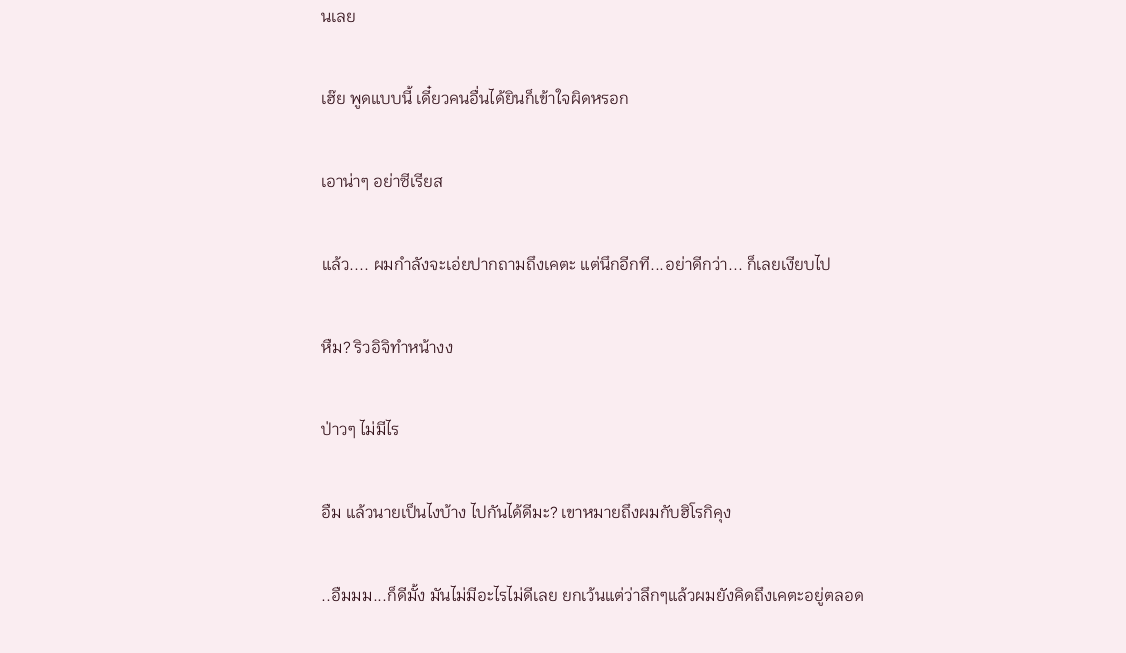นเลย

เฮ๊ย พูดแบบนี้ เดี๋ยวคนอื่นได้ยินก็เข้าใจผิดหรอก

เอาน่าๆ อย่าซีเรียส

แล้ว.... ผมกำลังจะเอ่ยปากถามถึงเคตะ แต่นึกอีกที...อย่าดีกว่า... ก็เลยเงียบไป

หืม? ริวอิจิทำหน้างง

ป่าวๆ ไม่มีไร

อืม แล้วนายเป็นไงบ้าง ไปกันได้ดีมะ? เขาหมายถึงผมกับฮิโรกิคุง

..อืมมม...ก็ดีมั้ง มันไม่มีอะไรไม่ดีเลย ยกเว้นแต่ว่าลึกๆแล้วผมยังคิดถึงเคตะอยู่ตลอด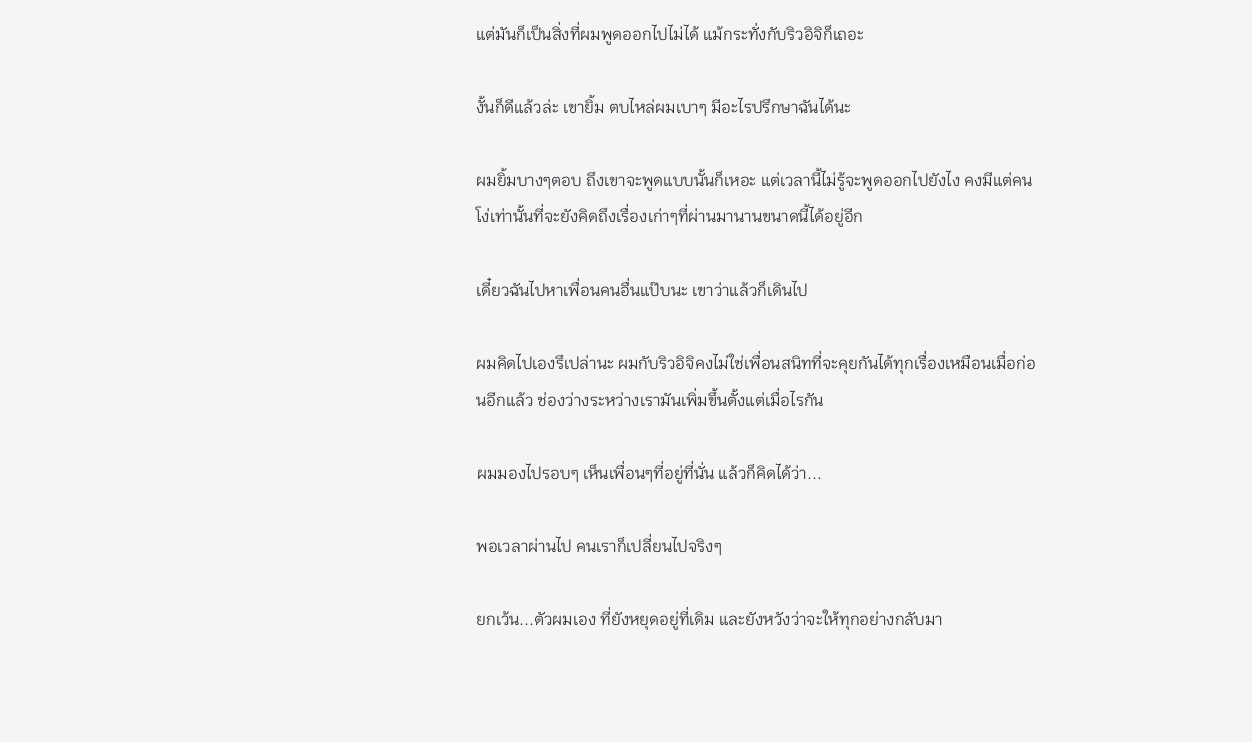แต่มันก็เป็นสิ่งที่ผมพูดออกไปไม่ได้ แม้กระทั่งกับริวอิจิก็เถอะ

งั้นก็ดีแล้วล่ะ เขายิ้ม ตบไหล่ผมเบาๆ มีอะไรปรึกษาฉันได้นะ

ผมยิ้มบางๆตอบ ถึงเขาจะพูดแบบนั้นก็เหอะ แต่เวลานี้ไม่รู้จะพูดออกไปยังไง คงมีแต่คนโง่เท่านั้นที่จะยังคิดถึงเรื่องเก่าๆที่ผ่านมานานขนาดนี้ได้อยู่อีก

เดี๋ยวฉันไปหาเพื่อนคนอื่นแป๊บนะ เขาว่าแล้วก็เดินไป

ผมคิดไปเองรึเปล่านะ ผมกับริวอิจิคงไม่ใช่เพื่อนสนิทที่จะคุยกันได้ทุกเรื่องเหมือนเมื่อก่อนอีกแล้ว ช่องว่างระหว่างเรามันเพิ่มขึ้นตั้งแต่เมื่อไรกัน

ผมมองไปรอบๆ เห็นเพื่อนๆที่อยู่ที่นั่น แล้วก็คิดได้ว่า...

พอเวลาผ่านไป คนเราก็เปลี่ยนไปจริงๆ

ยกเว้น...ตัวผมเอง ที่ยังหยุดอยู่ที่เดิม และยังหวังว่าจะให้ทุกอย่างกลับมา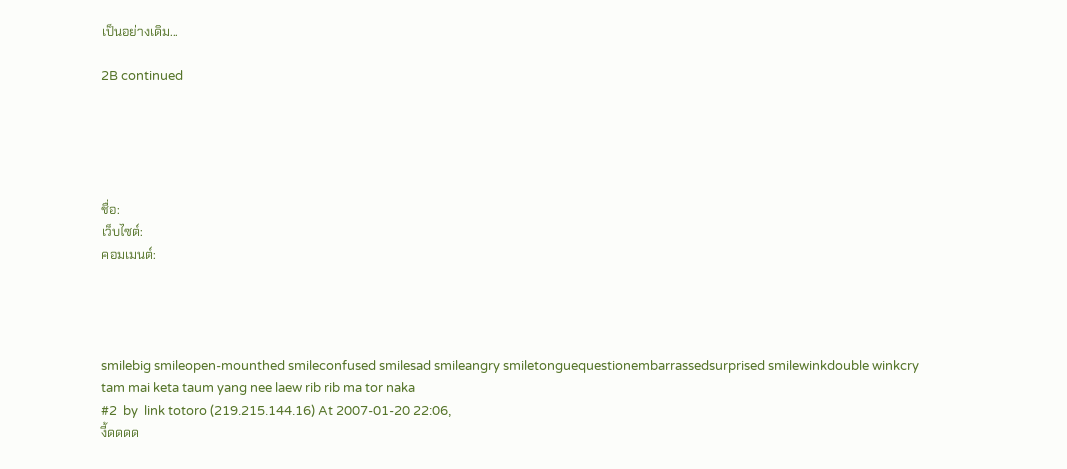เป็นอย่างเดิม...

2B continued





ชื่อ:
เว็บไซต์:
คอมเมนต์:




smilebig smileopen-mounthed smileconfused smilesad smileangry smiletonguequestionembarrassedsurprised smilewinkdouble winkcry
tam mai keta taum yang nee laew rib rib ma tor naka
#2  by  link totoro (219.215.144.16) At 2007-01-20 22:06,
งี้ดดดด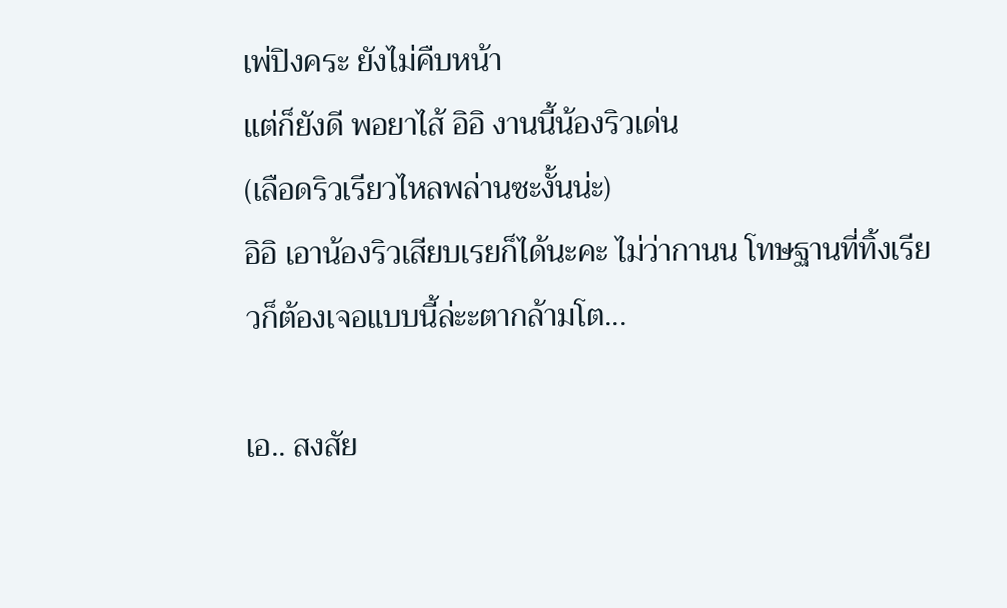เพ่ปิงคระ ยังไม่คืบหน้า
แต่ก็ยังดี พอยาไส้ อิอิ งานนี้น้องริวเด่น
(เลือดริวเรียวไหลพล่านซะงั้นน่ะ)
อิอิ เอาน้องริวเสียบเรยก็ได้นะคะ ไม่ว่ากานน โทษฐานที่ทิ้งเรียวก็ต้องเจอแบบนี้ล่ะะตากล้ามโต...

เอ.. สงสัย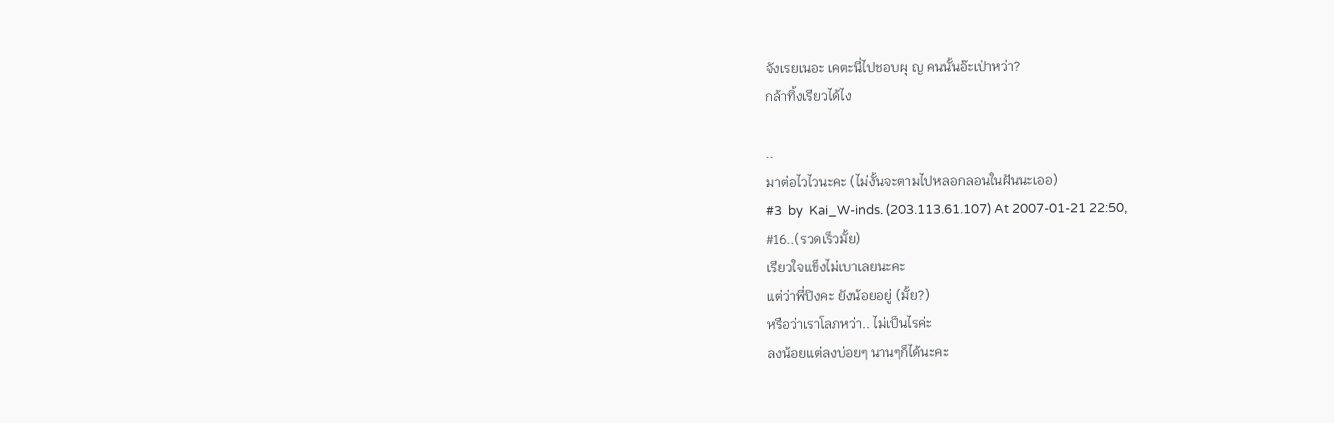จังเรยเนอะ เคตะนี่ไปชอบผุ ญ คนนั้นอ๊ะเป่าหว่า?
กล้าทิ้งเรียวได้ไง

..
มาต่อไวไวนะคะ (ไม่งั้นจะตามไปหลอกลอนในฝันนะเออ)
#3  by  Kai_W-inds. (203.113.61.107) At 2007-01-21 22:50,
#16..(รวดเร็วมั้ย)
เรียวใจแข็งไม่เบาเลยนะคะ
แต่ว่าพี่ปิงคะ ยังน้อยอยู่ (มั้ย?)
หรือว่าเราโลภหว่า.. ไม่เป็นไรค่ะ
ลงน้อยแต่ลงบ่อยๆ นานๆก็ได้นะคะ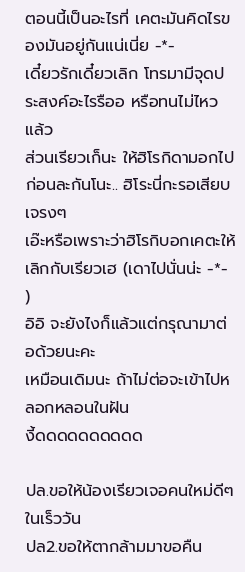ตอนนี้เป็นอะไรที่ เคตะมันคิดไรของมันอยู่กันแน่เนี่ย -*-
เดี๋ยวรักเดี๋ยวเลิก โทรมามีจุดประสงค์อะไรรืออ หรือทนไม่ไหวแล้ว
ส่วนเรียวเก็นะ ให้ฮิโรกิดามอกไปก่อนละกันโนะ.. ฮิโระนี่กะรอเสียบเจรงๆ
เอ๊ะหรือเพราะว่าฮิโรกิบอกเคตะให้เลิกกับเรียวเฮ (เดาไปนั่นน่ะ -*- )
อิอิ จะยังไงก็แล้วแต่กรุณามาต่อด้วยนะคะ
เหมือนเดิมนะ ถ้าไม่ต่อจะเข้าไปหลอกหลอนในฝัน
งี้ดดดดดดดดดด

ปล.ขอให้น้องเรียวเจอคนใหม่ดีๆในเร็ววัน
ปล2.ขอให้ตากล้ามมาขอคืน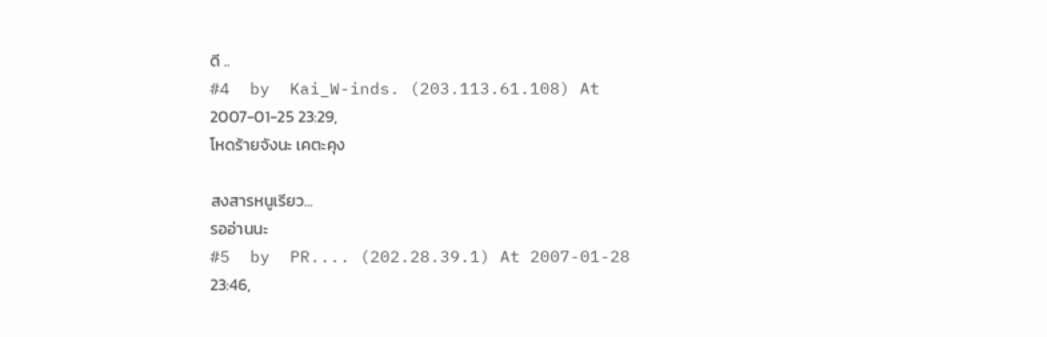ดี ..
#4  by  Kai_W-inds. (203.113.61.108) At 2007-01-25 23:29,
โหดร้ายจังนะ เคตะคุง

สงสารหนูเรียว...
รออ่านนะ
#5  by  PR.... (202.28.39.1) At 2007-01-28 23:46,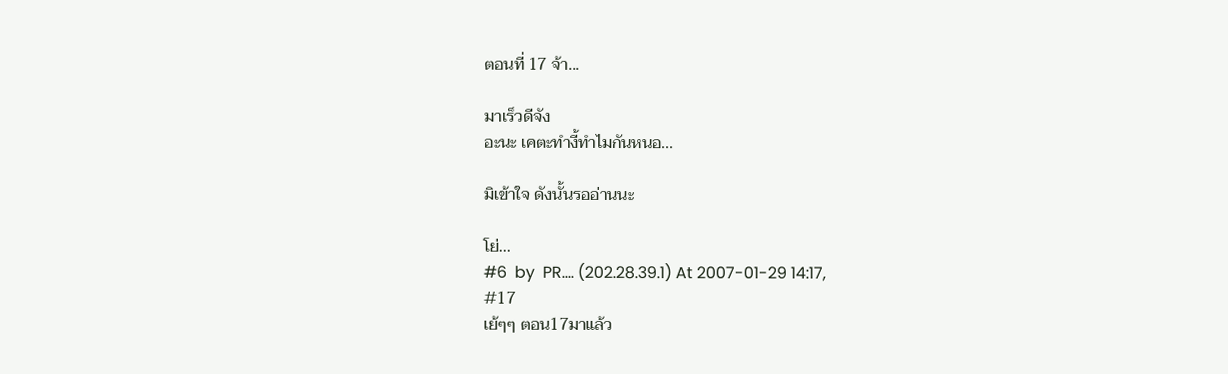ตอนที่ 17 จ้า...

มาเร็วดีจัง
อะนะ เคตะทำงี้ทำไมกันหนอ...

มิเข้าใจ ดังนั้นรออ่านนะ

โย่...
#6  by  PR.... (202.28.39.1) At 2007-01-29 14:17,
#17
เย้ๆๆ ตอน17มาแล้ว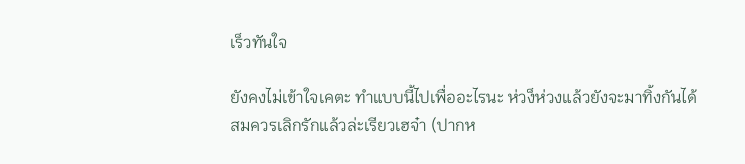เร็วทันใจ

ยังคงไม่เข้าใจเคตะ ทำแบบนี้ไปเพื่ออะไรนะ ห่วง็ห่วงแล้วยังจะมาทิ้งกันได้
สมควรเลิกรักแล้วล่ะเรียวเฮจ๋า (ปากห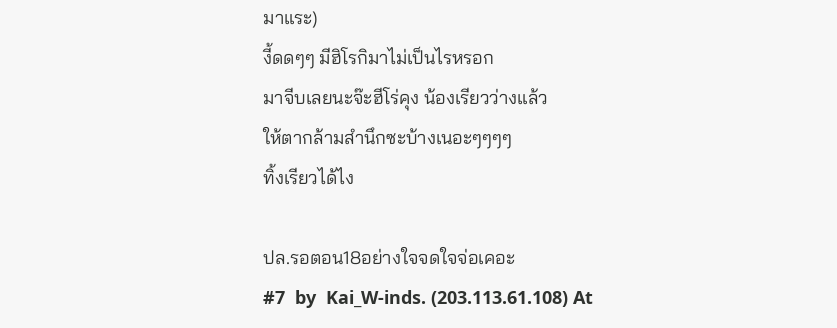มาแระ)
งี้ดดๆๆ มีฮิโรกิมาไม่เป็นไรหรอก
มาจีบเลยนะจ๊ะฮีโร่คุง น้องเรียวว่างแล้ว
ให้ตากล้ามสำนึกซะบ้างเนอะๆๆๆๆ
ทิ้งเรียวได้ไง

ปล.รอตอน18อย่างใจจดใจจ่อเคอะ
#7  by  Kai_W-inds. (203.113.61.108) At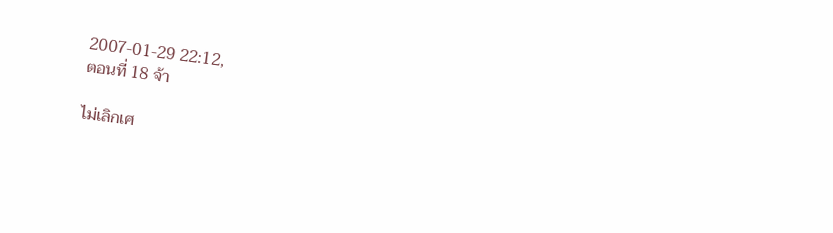2007-01-29 22:12,
ตอนที่ 18 จ้า

ไม่เลิกเศ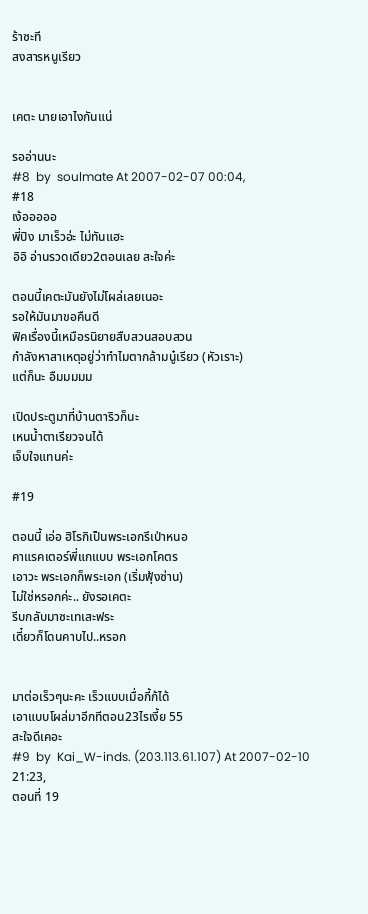ร้าซะที
สงสารหนูเรียว


เคตะ นายเอาไงกันแน่

รออ่านนะ
#8  by  soulmate At 2007-02-07 00:04,
#18
เง้อออออ
พี่ปิง มาเร็วอ่ะ ไม่ทันแฮะ
อิอิ อ่านรวดเดียว2ตอนเลย สะใจค่ะ

ตอนนี้เคตะมันยังไม่โผล่เลยเนอะ
รอให้มันมาขอคืนดี
ฟิคเรื่องนี้เหมือรนิยายสืบสวนสอบสวน
กำลังหาสาเหตุอยู่ว่าทำไมตากล้ามนู๋เรียว (หัวเราะ)
แต่ก็นะ อืมมมมม

เปิดประตูมาที่บ้านตาริวก็นะ
เหนน้ำตาเรียวจนได้
เจ็บใจแทนค่ะ

#19

ตอนนี้ เอ่อ ฮิโรกิเป็นพระเอกรึเป่าหนอ
คาแรคเตอร์พี่แกแบบ พระเอกโคตร
เอาวะ พระเอกก็พระเอก (เริ่มฟุ้งซ่าน)
ไม่ใช่หรอกค่ะ.. ยังรอเคตะ
รีบกลับมาซะเทเสะฟระ
เดี๋ยวก็โดนคาบไป..หรอก


มาต่อเร็วๆนะคะ เร็วแบบเมื่อกี้ก้ได้
เอาแบบโผล่มาอีกทีตอน23ไรเงี้ย 55
สะใจดีเคอะ
#9  by  Kai_W-inds. (203.113.61.107) At 2007-02-10 21:23,
ตอนที่ 19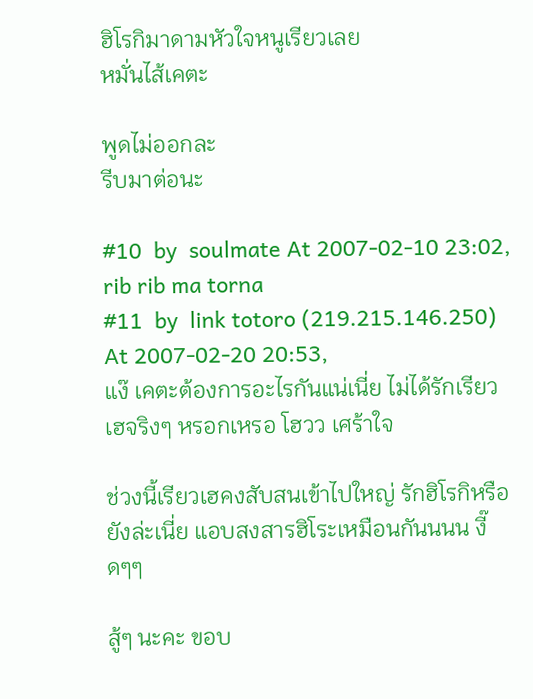ฮิโรกิมาดามหัวใจหนูเรียวเลย
หมั่นไส้เคตะ

พูดไม่ออกละ
รีบมาต่อนะ

#10  by  soulmate At 2007-02-10 23:02,
rib rib ma torna
#11  by  link totoro (219.215.146.250) At 2007-02-20 20:53,
แง๊ เคตะต้องการอะไรกันแน่เนี่ย ไม่ได้รักเรียวเฮจริงๆ หรอกเหรอ โฮวว เศร้าใจ

ช่วงนี้เรียวเฮคงสับสนเข้าไปใหญ่ รักฮิโรกิหรือยังล่ะเนี่ย แอบสงสารฮิโระเหมือนกันนนน งี๊ดๆๆ

สู้ๆ นะคะ ขอบ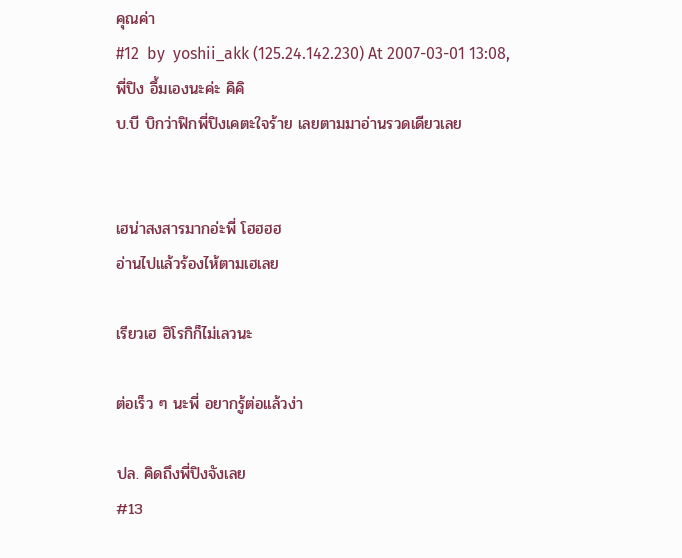คุณค่า
#12  by  yoshii_akk (125.24.142.230) At 2007-03-01 13:08,
พี่ปิง อึ้มเองนะค่ะ คิคิ
บ.บี บิกว่าฟิกพี่ปิงเคตะใจร้าย เลยตามมาอ่านรวดเดียวเลย


เฮน่าสงสารมากอ่ะพี่ โฮฮฮฮ
อ่านไปแล้วร้องไห้ตามเฮเลย

เรียวเฮ ฮิโรกิก็ไม่เลวนะ

ต่อเร็ว ๆ นะพี่ อยากรู้ต่อแล้วง่า

ปล. คิดถึงพี่ปิงจังเลย
#13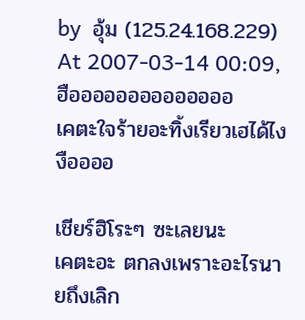by  อุ้ม (125.24.168.229) At 2007-03-14 00:09,
ฮืออออออออออออออ
เคตะใจร้ายอะทิ้งเรียวเฮได้ไง งืออออ

เชียร์ฮิโระๆ ซะเลยนะ
เคตะอะ ตกลงเพราะอะไรนายถึงเลิก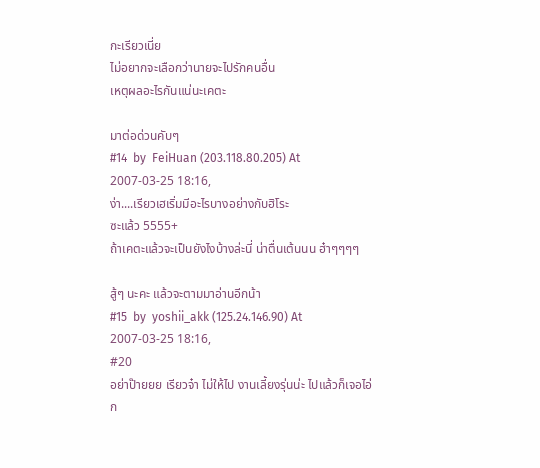กะเรียวเนี่ย
ไม่อยากจะเลือกว่านายจะไปรักคนอื่น
เหตุผลอะไรกันแน่นะเคตะ

มาต่อด่วนคับๆ
#14  by  FeiHuan (203.118.80.205) At 2007-03-25 18:16,
ง่า....เรียวเฮเริ่มมีอะไรบางอย่างกับฮิโระ
ซะแล้ว 5555+
ถ้าเคตะแล้วจะเป็นยังไงบ้างล่ะนี่ น่าตื่นเต้นนน ฮ๋าๆๆๆๆ

สู้ๆ นะคะ แล้วจะตามมาอ่านอีกน้า
#15  by  yoshii_akk (125.24.146.90) At 2007-03-25 18:16,
#20
อย่าป๊ายยย เรียวจ๋า ไม่ให้ไป งานเลี้ยงรุ่นน่ะ ไปแล้วก็เจอไอ่ก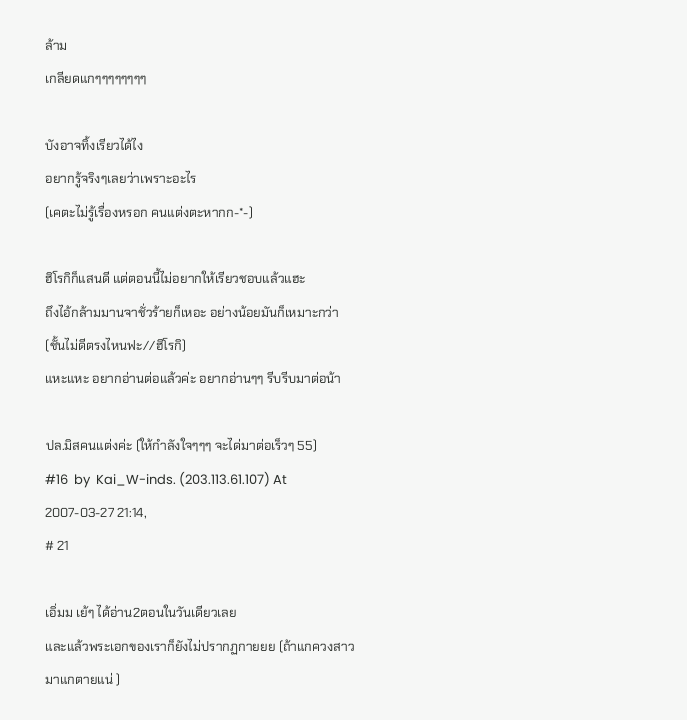ล้าม
เกลียดแกๆๆๆๆๆๆๆๆ

บังอาจทิ้งเรียวได้ไง
อยากรู้จริงๆเลยว่าเพราะอะไร
(เคตะไม่รู้เรื่องหรอก คนแต่งตะหากก-*-)

ฮิโรกิก็แสนดี แต่ตอนนี้ไม่อยากให้เรียวชอบแล้วแฮะ
ถึงไอ้กล้ามมานจาชั่วร้ายก็เหอะ อย่างน้อยมันก็เหมาะกว่า (ชั้นไม่ดีตรงไหนฟะ//ฮิโรกิ)
แหะแหะ อยากอ่านต่อแล้วค่ะ อยากอ่านๆๆ รีบรีบมาต่อน้า

ปล.มิสคนแต่งค่ะ (ให้กำลังใจๆๆๆ จะได่มาต่อเร็วๆ 55)
#16  by  Kai_W-inds. (203.113.61.107) At 2007-03-27 21:14,
# 21

เอิ่มม เย้ๆ ได้อ่าน2ตอนในวันเดียวเลย
และแล้วพระเอกของเราก็ยังไม่ปรากฏกายยย (ถ้าแกควงสาวมาแกตายแน่ )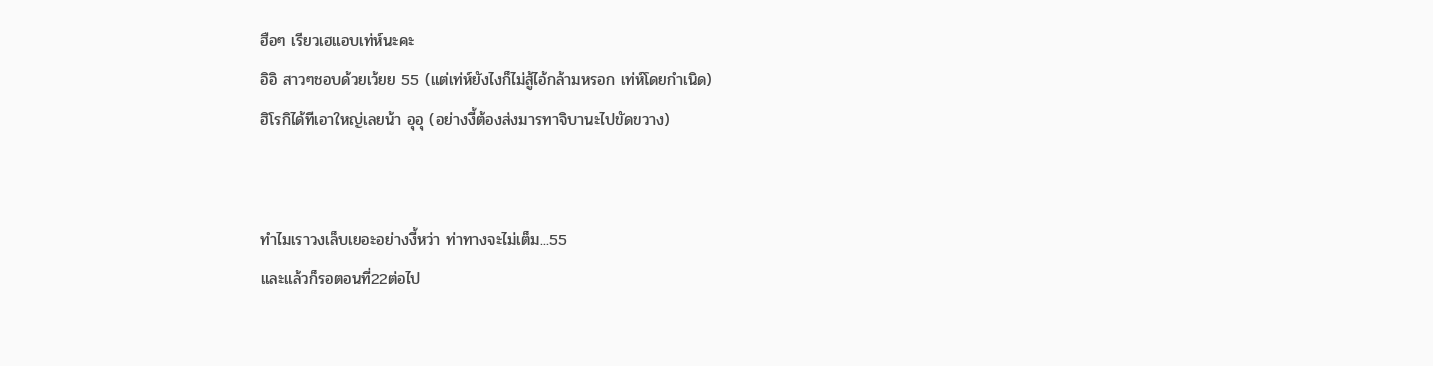ฮือๆ เรียวเฮแอบเท่ห์นะคะ
อิอิ สาวๆชอบด้วยเว้ยย 55 (แต่เท่ห์ยังไงก็ไม่สู้ไอ้กล้ามหรอก เท่ห์โดยกำเนิด)
ฮิโรกิได้ทีเอาใหญ่เลยน้า อุอุ (อย่างงี้ต้องส่งมารทาจิบานะไปขัดขวาง)


ทำไมเราวงเล็บเยอะอย่างงี้หว่า ท่าทางจะไม่เต็ม...55
และแล้วก็รอตอนที่22ต่อไป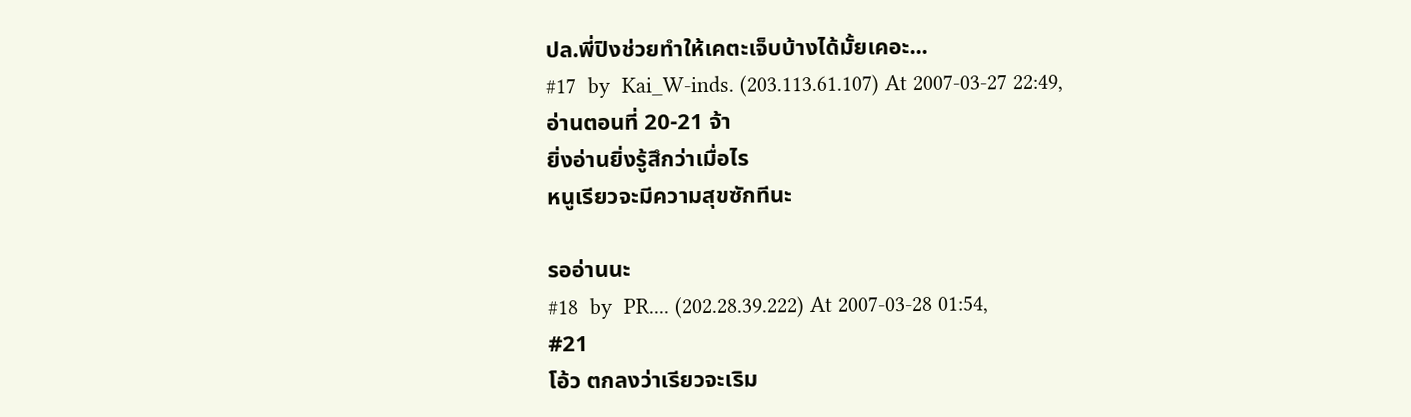ปล.พี่ปิงช่วยทำให้เคตะเจ็บบ้างได้มั้ยเคอะ...
#17  by  Kai_W-inds. (203.113.61.107) At 2007-03-27 22:49,
อ่านตอนที่ 20-21 จ้า
ยิ่งอ่านยิ่งรู้สึกว่าเมื่อไร
หนูเรียวจะมีความสุขซักทีนะ

รออ่านนะ
#18  by  PR.... (202.28.39.222) At 2007-03-28 01:54,
#21
โอ้ว ตกลงว่าเรียวจะเริม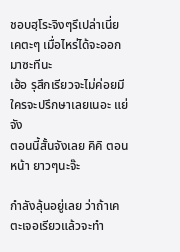ชอบฮฺโระจิงๆรึเปล่าเนี่ย
เคตะๆ เมื่อไหร่ได้จะออกมาซะทีนะ
เฮ้อ รุสึกเรียวจะไม่ค่อยมีใครจะปรึกษาเลยเนอะ แย่จัง
ตอนนี้สั้นจังเลย คิคิ ตอนหน้า ยาวๆนะจ๊ะ

กำลังลุ้นอยู่เลย ว่าถ้าเคตะเจอเรียวแล้วจะทำ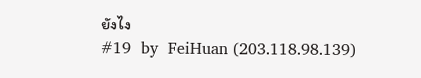ยังไง
#19  by  FeiHuan (203.118.98.139)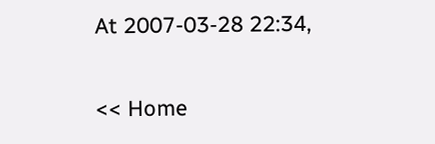At 2007-03-28 22:34,

<< Home